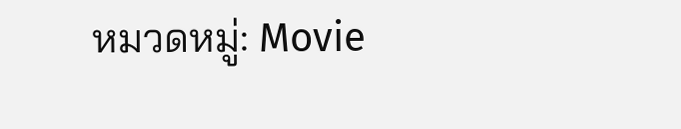หมวดหมู่: Movie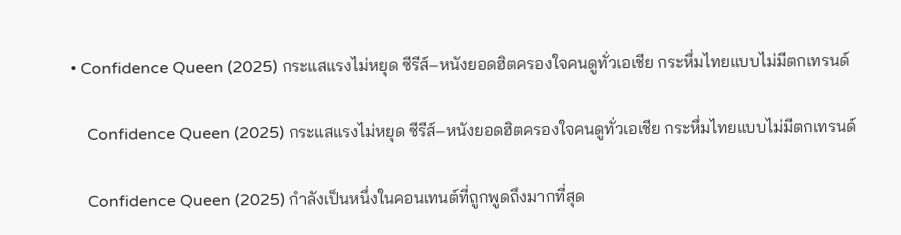• Confidence Queen (2025) กระแสแรงไม่หยุด ซีรีส์–หนังยอดฮิตครองใจคนดูทั่วเอเชีย กระหึ่มไทยแบบไม่มีตกเทรนด์

    Confidence Queen (2025) กระแสแรงไม่หยุด ซีรีส์–หนังยอดฮิตครองใจคนดูทั่วเอเชีย กระหึ่มไทยแบบไม่มีตกเทรนด์

    Confidence Queen (2025) กำลังเป็นหนึ่งในคอนเทนต์ที่ถูกพูดถึงมากที่สุด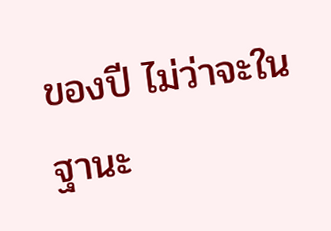ของปี ไม่ว่าจะในฐานะ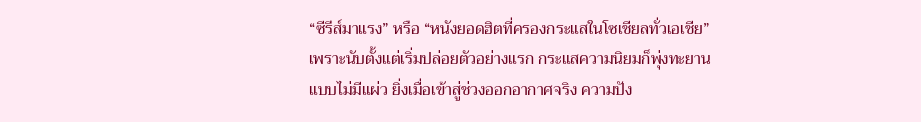“ซีรีส์มาแรง” หรือ “หนังยอดฮิตที่ครองกระแสในโซเชียลทั่วเอเชีย” เพราะนับตั้งแต่เริ่มปล่อยตัวอย่างแรก กระแสความนิยมก็พุ่งทะยานแบบไม่มีแผ่ว ยิ่งเมื่อเข้าสู่ช่วงออกอากาศจริง ความปัง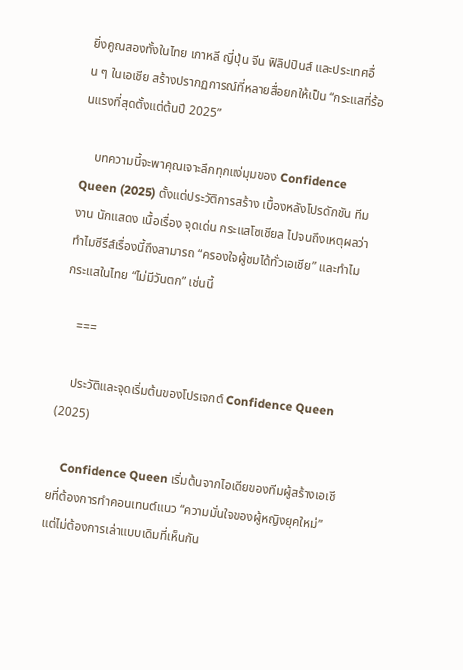ยิ่งคูณสองทั้งในไทย เกาหลี ญี่ปุ่น จีน ฟิลิปปินส์ และประเทศอื่น ๆ ในเอเชีย สร้างปรากฏการณ์ที่หลายสื่อยกให้เป็น “กระแสที่ร้อนแรงที่สุดตั้งแต่ต้นปี 2025”

    บทความนี้จะพาคุณเจาะลึกทุกแง่มุมของ Confidence Queen (2025) ตั้งแต่ประวัติการสร้าง เบื้องหลังโปรดักชัน ทีมงาน นักแสดง เนื้อเรื่อง จุดเด่น กระแสโซเชียล ไปจนถึงเหตุผลว่าทำไมซีรีส์เรื่องนี้ถึงสามารถ “ครองใจผู้ชมได้ทั่วเอเชีย” และทำไมกระแสในไทย “ไม่มีวันตก” เช่นนี้

    ===

    ประวัติและจุดเริ่มต้นของโปรเจกต์ Confidence Queen (2025)

    Confidence Queen เริ่มต้นจากไอเดียของทีมผู้สร้างเอเชียที่ต้องการทำคอนเทนต์แนว “ความมั่นใจของผู้หญิงยุคใหม่” แต่ไม่ต้องการเล่าแบบเดิมที่เห็นกัน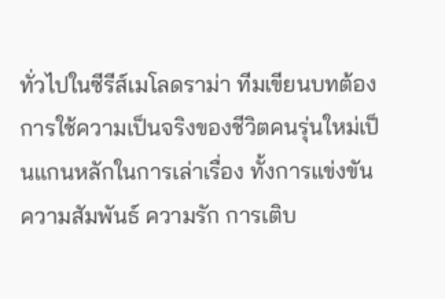ทั่วไปในซีรีส์เมโลดราม่า ทีมเขียนบทต้องการใช้ความเป็นจริงของชีวิตคนรุ่นใหม่เป็นแกนหลักในการเล่าเรื่อง ทั้งการแข่งขัน ความสัมพันธ์ ความรัก การเติบ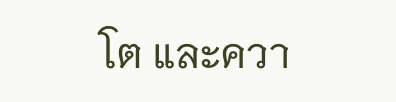โต และควา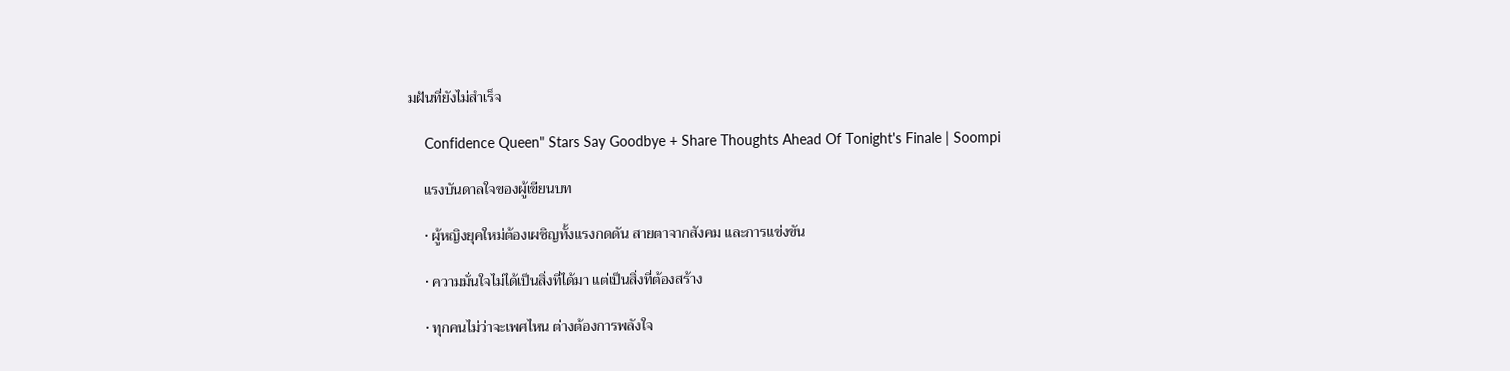มฝันที่ยังไม่สำเร็จ

    Confidence Queen" Stars Say Goodbye + Share Thoughts Ahead Of Tonight's Finale | Soompi

    แรงบันดาลใจของผู้เขียนบท

    • ผู้หญิงยุคใหม่ต้องเผชิญทั้งแรงกดดัน สายตาจากสังคม และการแข่งขัน

    • ความมั่นใจไม่ได้เป็นสิ่งที่ได้มา แต่เป็นสิ่งที่ต้องสร้าง

    • ทุกคนไม่ว่าจะเพศไหน ต่างต้องการพลังใจ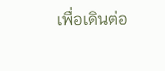เพื่อเดินต่อ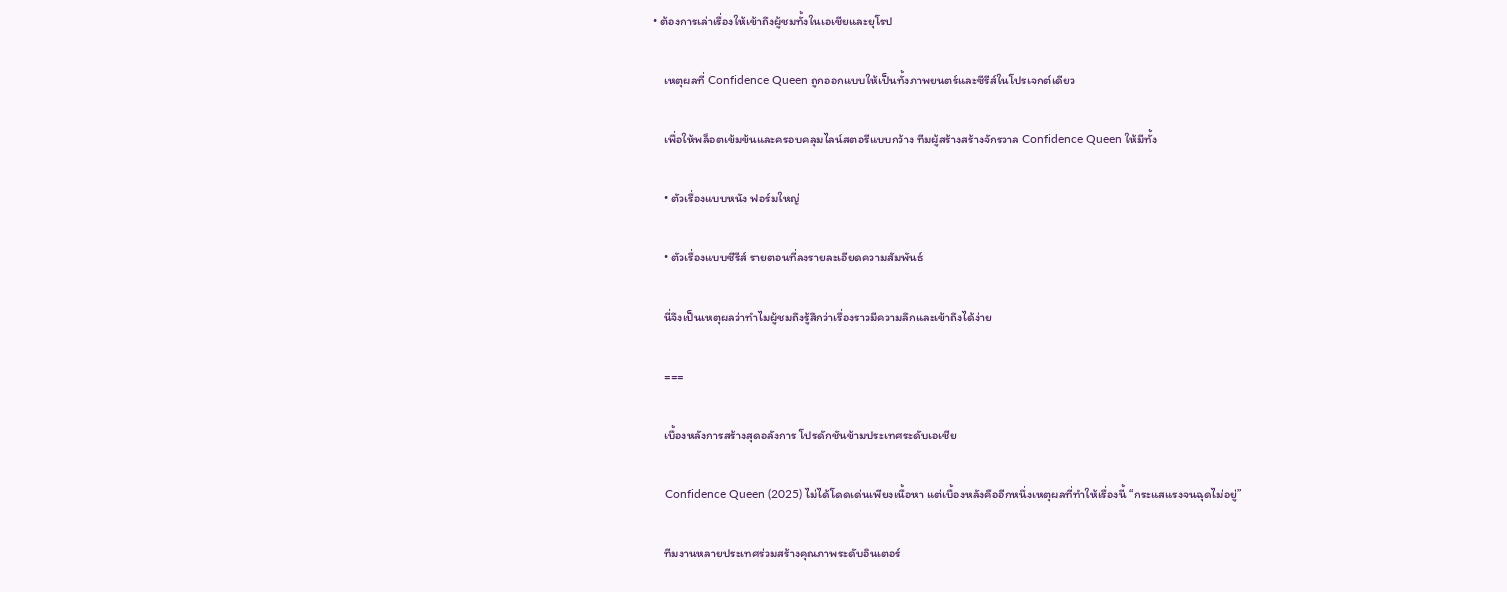• ต้องการเล่าเรื่องให้เข้าถึงผู้ชมทั้งในเอเชียและยุโรป

    เหตุผลที่ Confidence Queen ถูกออกแบบให้เป็นทั้งภาพยนตร์และซีรีส์ในโปรเจกต์เดียว

    เพื่อให้พล็อตเข้มข้นและครอบคลุมไลน์สตอรีแบบกว้าง ทีมผู้สร้างสร้างจักรวาล Confidence Queen ให้มีทั้ง

    • ตัวเรื่องแบบหนัง ฟอร์มใหญ่

    • ตัวเรื่องแบบซีรีส์ รายตอนที่ลงรายละเอียดความสัมพันธ์

    นี่จึงเป็นเหตุผลว่าทำไมผู้ชมถึงรู้สึกว่าเรื่องราวมีความลึกและเข้าถึงได้ง่าย

    ===

    เบื้องหลังการสร้างสุดอลังการ โปรดักชันข้ามประเทศระดับเอเชีย

    Confidence Queen (2025) ไม่ได้โดดเด่นเพียงเนื้อหา แต่เบื้องหลังคืออีกหนึ่งเหตุผลที่ทำให้เรื่องนี้ “กระแสแรงจนฉุดไม่อยู่”

    ทีมงานหลายประเทศร่วมสร้างคุณภาพระดับอินเตอร์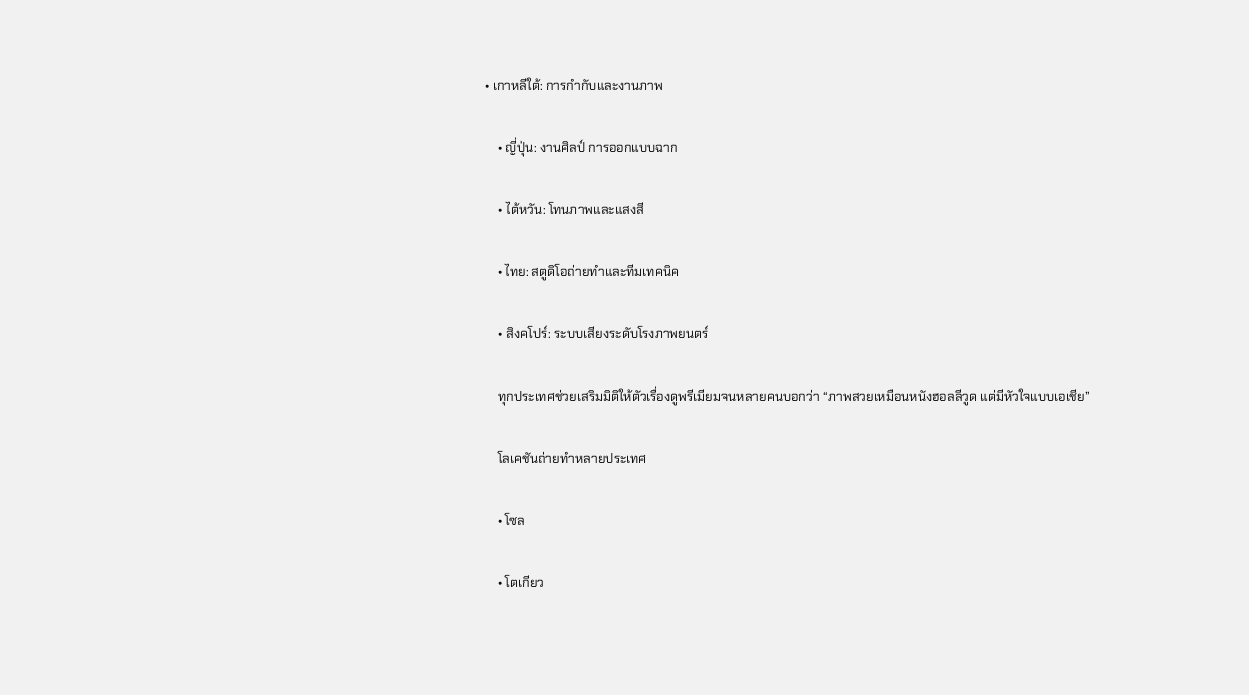• เกาหลีใต้: การกำกับและงานภาพ

    • ญี่ปุ่น: งานศิลป์ การออกแบบฉาก

    • ไต้หวัน: โทนภาพและแสงสี

    • ไทย: สตูดิโอถ่ายทำและทีมเทคนิค

    • สิงคโปร์: ระบบเสียงระดับโรงภาพยนตร์

    ทุกประเทศช่วยเสริมมิติให้ตัวเรื่องดูพรีเมียมจนหลายคนบอกว่า “ภาพสวยเหมือนหนังฮอลลีวูด แต่มีหัวใจแบบเอเชีย”

    โลเคชันถ่ายทำหลายประเทศ

    • โซล

    • โตเกียว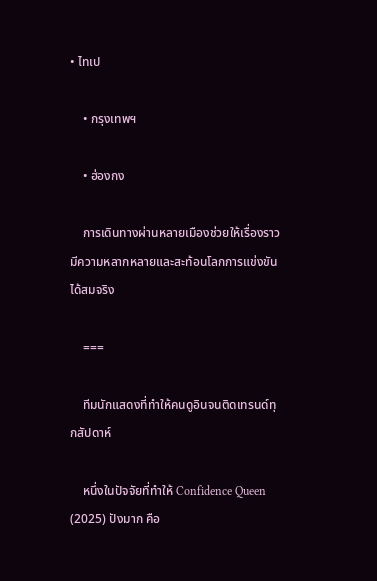• ไทเป

    • กรุงเทพฯ

    • ฮ่องกง

    การเดินทางผ่านหลายเมืองช่วยให้เรื่องราวมีความหลากหลายและสะท้อนโลกการแข่งขันได้สมจริง

    ===

    ทีมนักแสดงที่ทำให้คนดูอินจนติดเทรนด์ทุกสัปดาห์

    หนึ่งในปัจจัยที่ทำให้ Confidence Queen (2025) ปังมาก คือ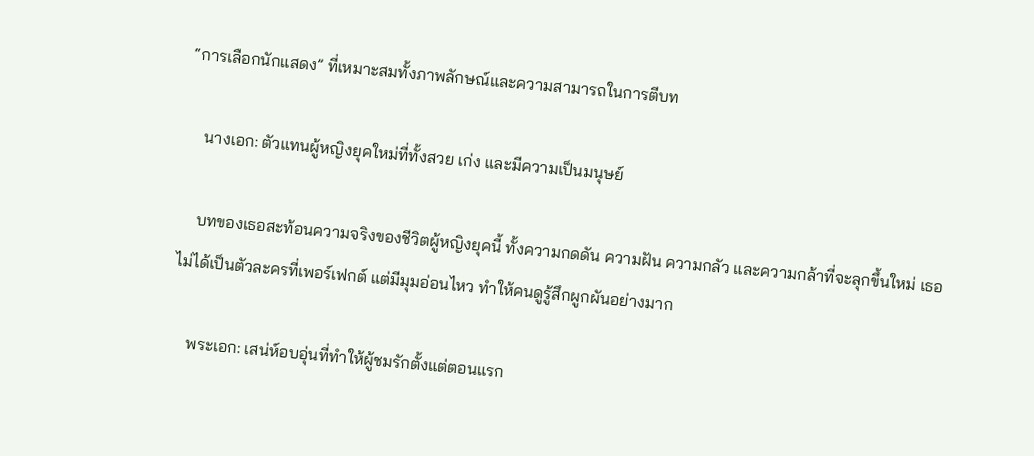“การเลือกนักแสดง” ที่เหมาะสมทั้งภาพลักษณ์และความสามารถในการตีบท

    นางเอก: ตัวแทนผู้หญิงยุคใหม่ที่ทั้งสวย เก่ง และมีความเป็นมนุษย์

    บทของเธอสะท้อนความจริงของชีวิตผู้หญิงยุคนี้ ทั้งความกดดัน ความฝัน ความกลัว และความกล้าที่จะลุกขึ้นใหม่ เธอไม่ได้เป็นตัวละครที่เพอร์เฟกต์ แต่มีมุมอ่อนไหว ทำให้คนดูรู้สึกผูกผันอย่างมาก

    พระเอก: เสน่ห์อบอุ่นที่ทำให้ผู้ชมรักตั้งแต่ตอนแรก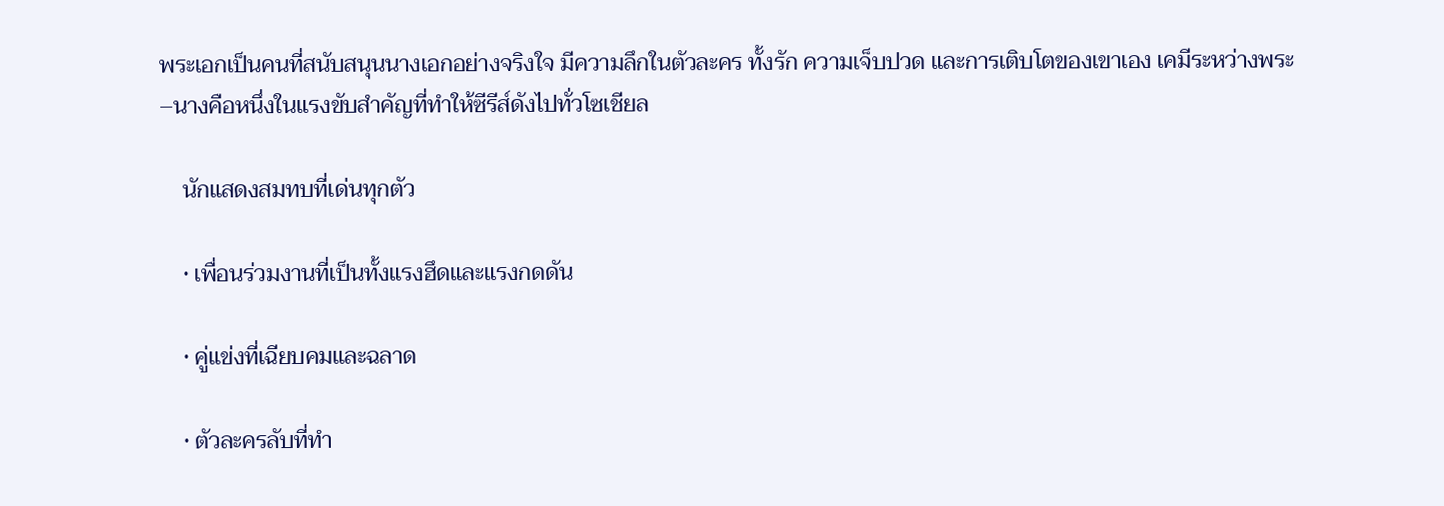พระเอกเป็นคนที่สนับสนุนนางเอกอย่างจริงใจ มีความลึกในตัวละคร ทั้งรัก ความเจ็บปวด และการเติบโตของเขาเอง เคมีระหว่างพระ–นางคือหนึ่งในแรงขับสำคัญที่ทำให้ซีรีส์ดังไปทั่วโซเชียล

    นักแสดงสมทบที่เด่นทุกตัว

    • เพื่อนร่วมงานที่เป็นทั้งแรงฮึดและแรงกดดัน

    • คู่แข่งที่เฉียบคมและฉลาด

    • ตัวละครลับที่ทำ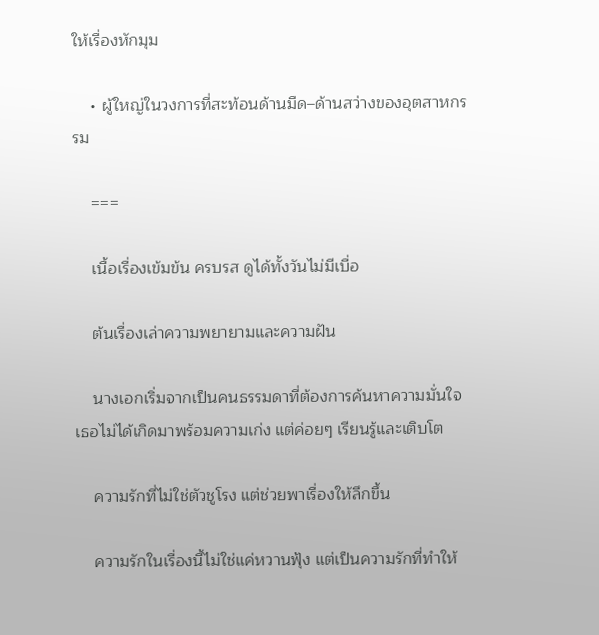ให้เรื่องหักมุม

    • ผู้ใหญ่ในวงการที่สะท้อนด้านมืด–ด้านสว่างของอุตสาหกรรม

    ===

    เนื้อเรื่องเข้มข้น ครบรส ดูได้ทั้งวันไม่มีเบื่อ

    ต้นเรื่องเล่าความพยายามและความฝัน

    นางเอกเริ่มจากเป็นคนธรรมดาที่ต้องการค้นหาความมั่นใจ เธอไม่ได้เกิดมาพร้อมความเก่ง แต่ค่อยๆ เรียนรู้และเติบโต

    ความรักที่ไม่ใช่ตัวชูโรง แต่ช่วยพาเรื่องให้ลึกขึ้น

    ความรักในเรื่องนี้ไม่ใช่แค่หวานฟุ้ง แต่เป็นความรักที่ทำให้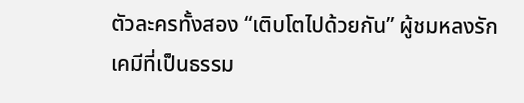ตัวละครทั้งสอง “เติบโตไปด้วยกัน” ผู้ชมหลงรักเคมีที่เป็นธรรม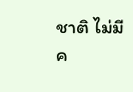ชาติ ไม่มีค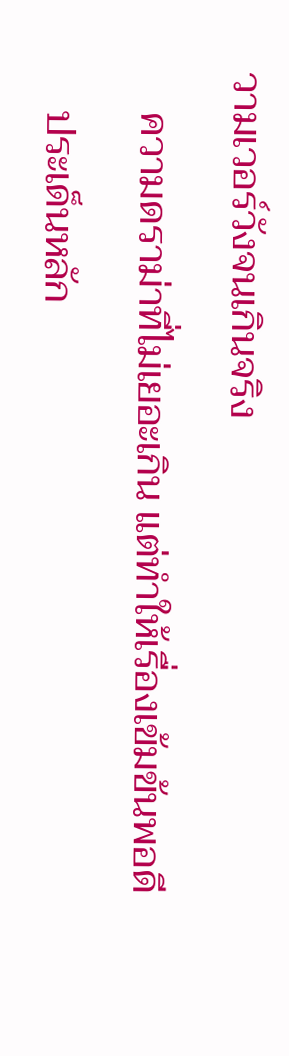วามเวอร์วังจนเกินจริง

    ความดราม่าที่ไม่เยอะเกิน แต่ทำให้เรื่องเข้มข้นพอดี

    ประเด็นหลัก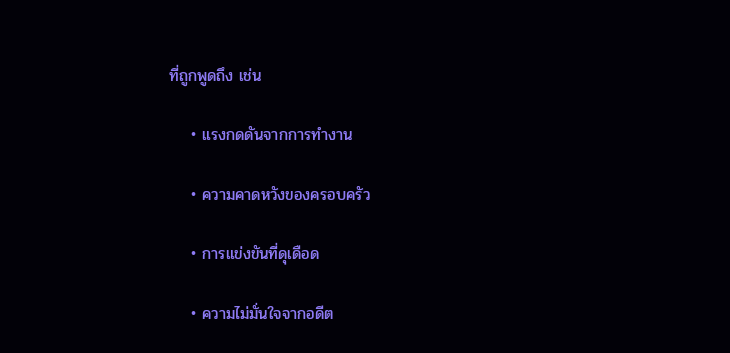ที่ถูกพูดถึง เช่น

    • แรงกดดันจากการทำงาน

    • ความคาดหวังของครอบครัว

    • การแข่งขันที่ดุเดือด

    • ความไม่มั่นใจจากอดีต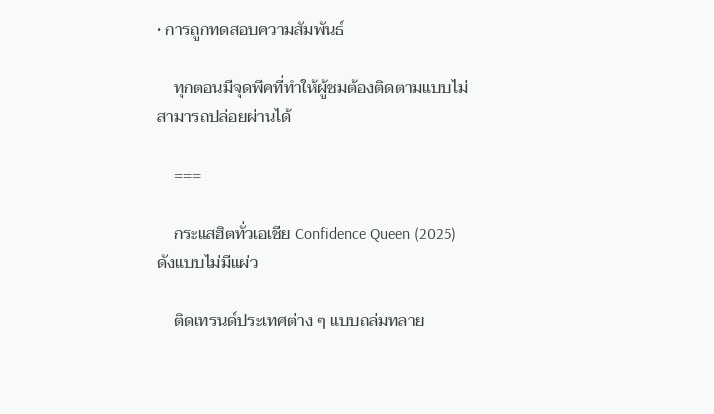• การถูกทดสอบความสัมพันธ์

    ทุกตอนมีจุดพีคที่ทำให้ผู้ชมต้องติดตามแบบไม่สามารถปล่อยผ่านได้

    ===

    กระแสฮิตทั่วเอเชีย Confidence Queen (2025) ดังแบบไม่มีแผ่ว

    ติดเทรนด์ประเทศต่าง ๆ แบบถล่มทลาย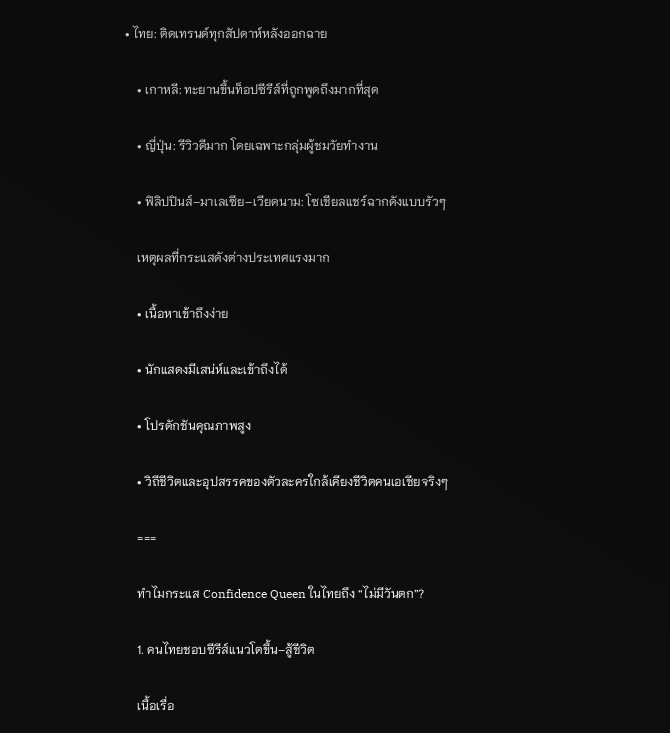• ไทย: ติดเทรนด์ทุกสัปดาห์หลังออกฉาย

    • เกาหลี: ทะยานขึ้นท็อปซีรีส์ที่ถูกพูดถึงมากที่สุด

    • ญี่ปุ่น: รีวิวดีมาก โดยเฉพาะกลุ่มผู้ชมวัยทำงาน

    • ฟิลิปปินส์–มาเลเซีย–เวียดนาม: โซเชียลแชร์ฉากดังแบบรัวๆ

    เหตุผลที่กระแสดังต่างประเทศแรงมาก

    • เนื้อหาเข้าถึงง่าย

    • นักแสดงมีเสน่ห์และเข้าถึงได้

    • โปรดักชันคุณภาพสูง

    • วิถีชีวิตและอุปสรรคของตัวละครใกล้เคียงชีวิตคนเอเชียจริงๆ

    ===

    ทำไมกระแส Confidence Queen ในไทยถึง “ไม่มีวันตก”?

    1. คนไทยชอบซีรีส์แนวโตขึ้น–สู้ชีวิต

    เนื้อเรื่อ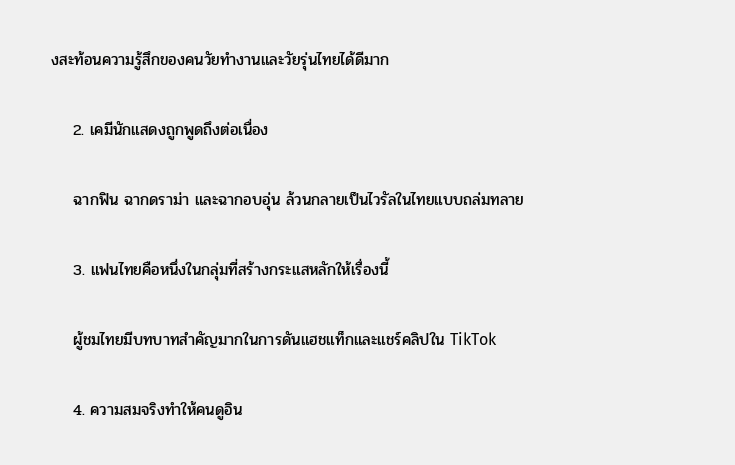งสะท้อนความรู้สึกของคนวัยทำงานและวัยรุ่นไทยได้ดีมาก

    2. เคมีนักแสดงถูกพูดถึงต่อเนื่อง

    ฉากฟิน ฉากดราม่า และฉากอบอุ่น ล้วนกลายเป็นไวรัลในไทยแบบถล่มทลาย

    3. แฟนไทยคือหนึ่งในกลุ่มที่สร้างกระแสหลักให้เรื่องนี้

    ผู้ชมไทยมีบทบาทสำคัญมากในการดันแฮชแท็กและแชร์คลิปใน TikTok

    4. ความสมจริงทำให้คนดูอิน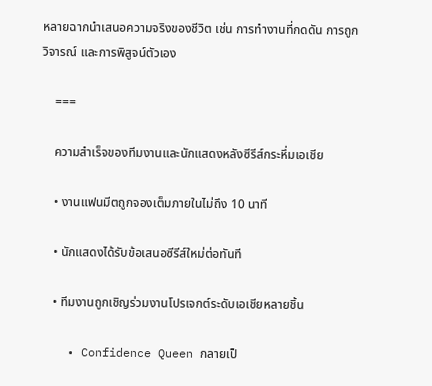หลายฉากนำเสนอความจริงของชีวิต เช่น การทำงานที่กดดัน การถูกวิจารณ์ และการพิสูจน์ตัวเอง

    ===

    ความสำเร็จของทีมงานและนักแสดงหลังซีรีส์กระหึ่มเอเชีย

    • งานแฟนมีตถูกจองเต็มภายในไม่ถึง 10 นาที

    • นักแสดงได้รับข้อเสนอซีรีส์ใหม่ต่อทันที

    • ทีมงานถูกเชิญร่วมงานโปรเจกต์ระดับเอเชียหลายชิ้น

    • Confidence Queen กลายเป็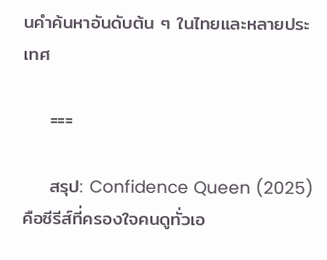นคำค้นหาอันดับต้น ๆ ในไทยและหลายประเทศ

    ===

    สรุป: Confidence Queen (2025) คือซีรีส์ที่ครองใจคนดูทั่วเอ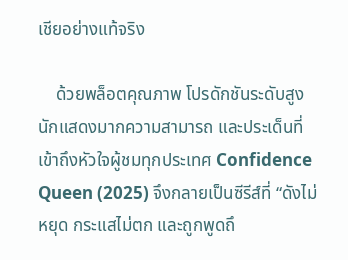เชียอย่างแท้จริง

    ด้วยพล็อตคุณภาพ โปรดักชันระดับสูง นักแสดงมากความสามารถ และประเด็นที่เข้าถึงหัวใจผู้ชมทุกประเทศ Confidence Queen (2025) จึงกลายเป็นซีรีส์ที่ “ดังไม่หยุด กระแสไม่ตก และถูกพูดถึ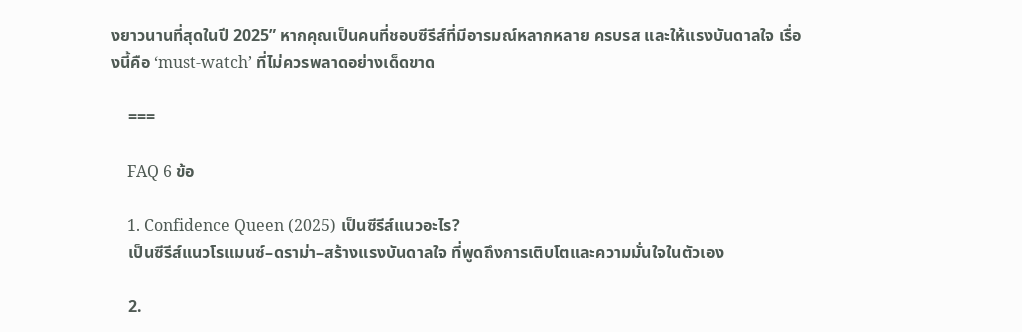งยาวนานที่สุดในปี 2025” หากคุณเป็นคนที่ชอบซีรีส์ที่มีอารมณ์หลากหลาย ครบรส และให้แรงบันดาลใจ เรื่องนี้คือ ‘must-watch’ ที่ไม่ควรพลาดอย่างเด็ดขาด

    ===

    FAQ 6 ข้อ

    1. Confidence Queen (2025) เป็นซีรีส์แนวอะไร?
    เป็นซีรีส์แนวโรแมนซ์–ดราม่า–สร้างแรงบันดาลใจ ที่พูดถึงการเติบโตและความมั่นใจในตัวเอง

    2.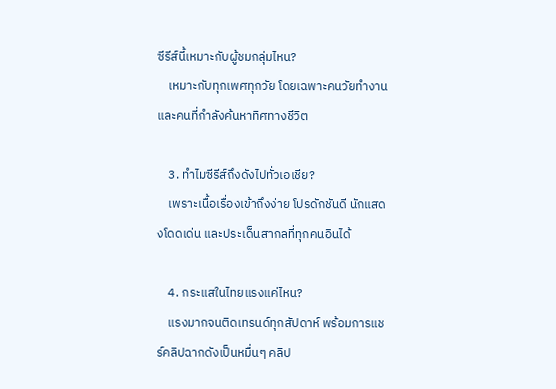ซีรีส์นี้เหมาะกับผู้ชมกลุ่มไหน?
    เหมาะกับทุกเพศทุกวัย โดยเฉพาะคนวัยทำงานและคนที่กำลังค้นหาทิศทางชีวิต

    3. ทำไมซีรีส์ถึงดังไปทั่วเอเชีย?
    เพราะเนื้อเรื่องเข้าถึงง่าย โปรดักชันดี นักแสดงโดดเด่น และประเด็นสากลที่ทุกคนอินได้

    4. กระแสในไทยแรงแค่ไหน?
    แรงมากจนติดเทรนด์ทุกสัปดาห์ พร้อมการแชร์คลิปฉากดังเป็นหมื่นๆ คลิป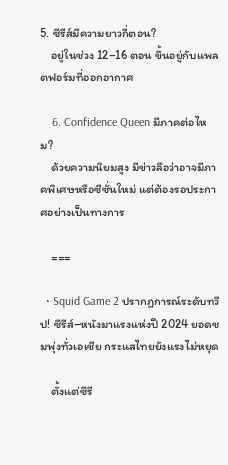5. ซีรีส์มีความยาวกี่ตอน?
    อยู่ในช่วง 12–16 ตอน ขึ้นอยู่กับแพลตฟอร์มที่ออกอากาศ

    6. Confidence Queen มีภาคต่อไหม?
    ด้วยความนิยมสูง มีข่าวลือว่าอาจมีภาคพิเศษหรือซีซั่นใหม่ แต่ต้องรอประกาศอย่างเป็นทางการ

    ===

  • Squid Game 2 ปรากฏการณ์ระดับทวีป! ซีรีส์–หนังมาแรงแห่งปี 2024 ยอดชมพุ่งทั่วเอเชีย กระแสไทยยังแรงไม่หยุด

    ตั้งแต่ซีรี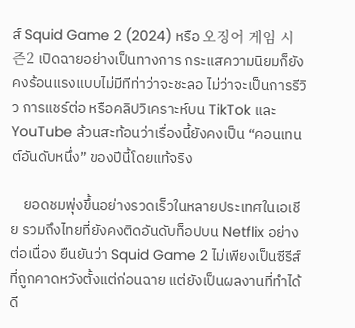ส์ Squid Game 2 (2024) หรือ 오징어 게임 시즌2 เปิดฉายอย่างเป็นทางการ กระแสความนิยมก็ยังคงร้อนแรงแบบไม่มีทีท่าว่าจะชะลอ ไม่ว่าจะเป็นการรีวิว การแชร์ต่อ หรือคลิปวิเคราะห์บน TikTok และ YouTube ล้วนสะท้อนว่าเรื่องนี้ยังคงเป็น “คอนเทนต์อันดับหนึ่ง” ของปีนี้โดยแท้จริง

    ยอดชมพุ่งขึ้นอย่างรวดเร็วในหลายประเทศในเอเชีย รวมถึงไทยที่ยังคงติดอันดับท็อปบน Netflix อย่างต่อเนื่อง ยืนยันว่า Squid Game 2 ไม่เพียงเป็นซีรีส์ที่ถูกคาดหวังตั้งแต่ก่อนฉาย แต่ยังเป็นผลงานที่ทำได้ดี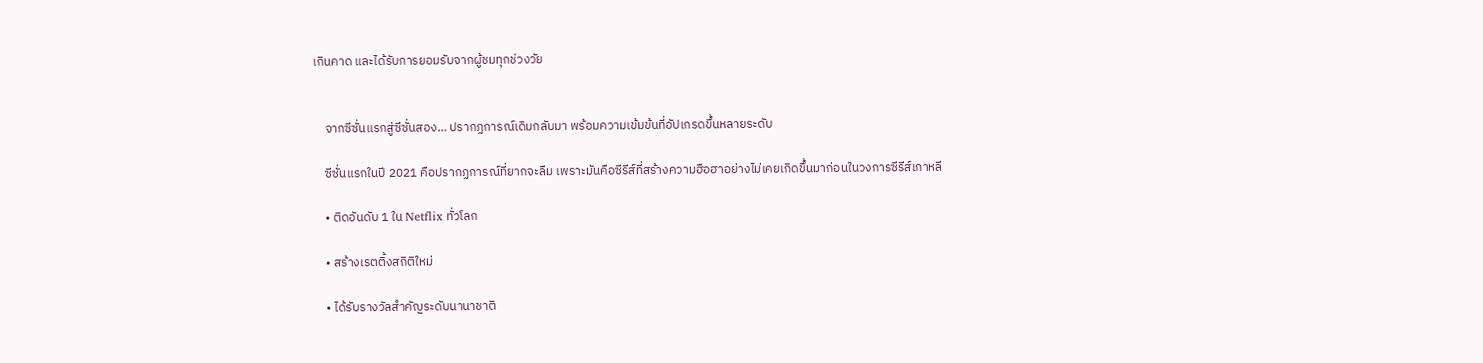เกินคาด และได้รับการยอมรับจากผู้ชมทุกช่วงวัย


    จากซีซั่นแรกสู่ซีซั่นสอง… ปรากฏการณ์เดิมกลับมา พร้อมความเข้มข้นที่อัปเกรดขึ้นหลายระดับ

    ซีซั่นแรกในปี 2021 คือปรากฏการณ์ที่ยากจะลืม เพราะมันคือซีรีส์ที่สร้างความฮือฮาอย่างไม่เคยเกิดขึ้นมาก่อนในวงการซีรีส์เกาหลี

    • ติดอันดับ 1 ใน Netflix ทั่วโลก

    • สร้างเรตติ้งสถิติใหม่

    • ได้รับรางวัลสำคัญระดับนานาชาติ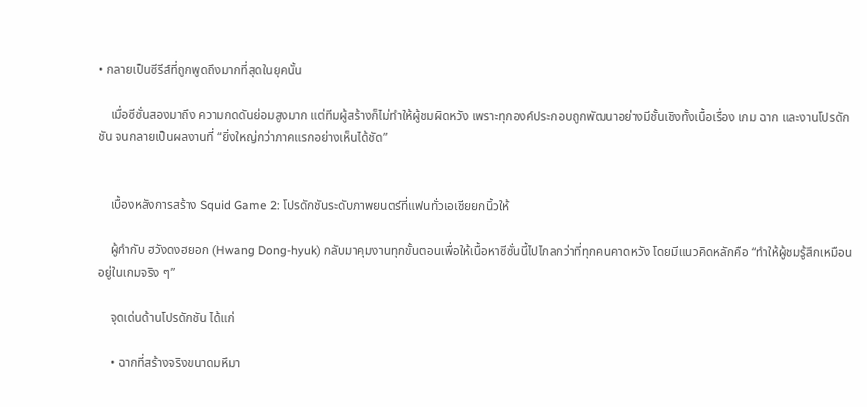• กลายเป็นซีรีส์ที่ถูกพูดถึงมากที่สุดในยุคนั้น

    เมื่อซีซั่นสองมาถึง ความกดดันย่อมสูงมาก แต่ทีมผู้สร้างก็ไม่ทำให้ผู้ชมผิดหวัง เพราะทุกองค์ประกอบถูกพัฒนาอย่างมีชั้นเชิงทั้งเนื้อเรื่อง เกม ฉาก และงานโปรดักชัน จนกลายเป็นผลงานที่ “ยิ่งใหญ่กว่าภาคแรกอย่างเห็นได้ชัด”


    เบื้องหลังการสร้าง Squid Game 2: โปรดักชันระดับภาพยนตร์ที่แฟนทั่วเอเชียยกนิ้วให้

    ผู้กำกับ ฮวังดงฮยอก (Hwang Dong-hyuk) กลับมาคุมงานทุกขั้นตอนเพื่อให้เนื้อหาซีซั่นนี้ไปไกลกว่าที่ทุกคนคาดหวัง โดยมีแนวคิดหลักคือ “ทำให้ผู้ชมรู้สึกเหมือนอยู่ในเกมจริง ๆ”

    จุดเด่นด้านโปรดักชัน ได้แก่

    • ฉากที่สร้างจริงขนาดมหึมา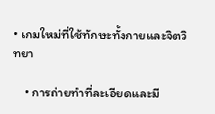• เกมใหม่ที่ใช้ทักษะทั้งกายและจิตวิทยา

    • การถ่ายทำที่ละเอียดและมี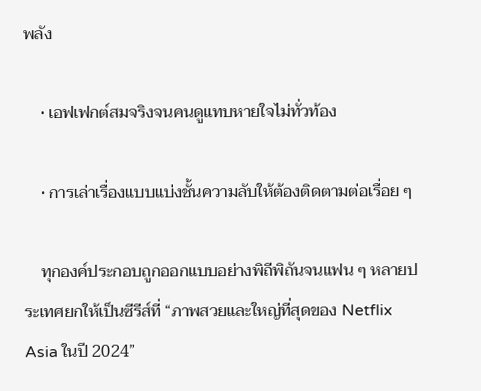พลัง

    • เอฟเฟกต์สมจริงจนคนดูแทบหายใจไม่ทั่วท้อง

    • การเล่าเรื่องแบบแบ่งชั้นความลับให้ต้องติดตามต่อเรื่อย ๆ

    ทุกองค์ประกอบถูกออกแบบอย่างพิถีพิถันจนแฟน ๆ หลายประเทศยกให้เป็นซีรีส์ที่ “ภาพสวยและใหญ่ที่สุดของ Netflix Asia ในปี 2024”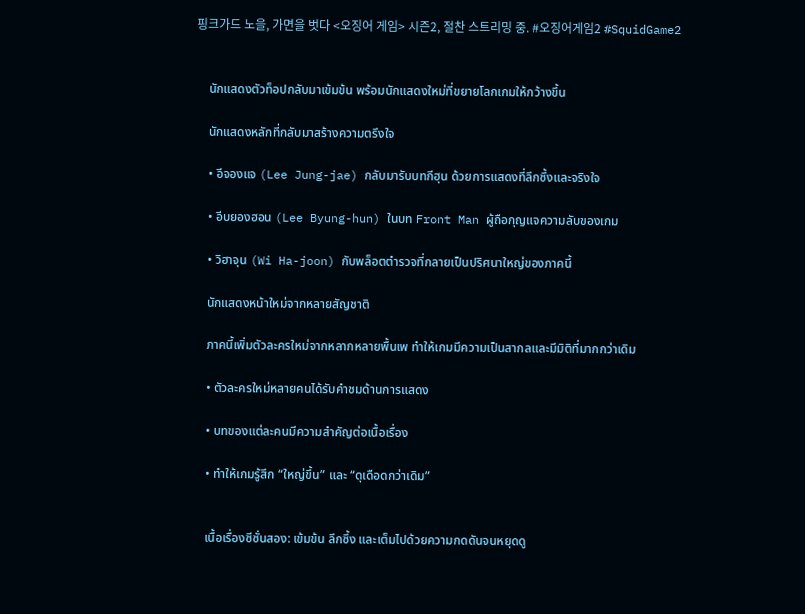핑크가드 노을, 가면을 벗다 <오징어 게임> 시즌2, 절찬 스트리밍 중. #오징어게임2 #SquidGame2


    นักแสดงตัวท็อปกลับมาเข้มข้น พร้อมนักแสดงใหม่ที่ขยายโลกเกมให้กว้างขึ้น

    นักแสดงหลักที่กลับมาสร้างความตรึงใจ

    • อีจองแจ (Lee Jung-jae) กลับมารับบทกีฮุน ด้วยการแสดงที่ลึกซึ้งและจริงใจ

    • อีบยองฮอน (Lee Byung-hun) ในบท Front Man ผู้ถือกุญแจความลับของเกม

    • วิฮาจุน (Wi Ha-joon) กับพล็อตตำรวจที่กลายเป็นปริศนาใหญ่ของภาคนี้

    นักแสดงหน้าใหม่จากหลายสัญชาติ

    ภาคนี้เพิ่มตัวละครใหม่จากหลากหลายพื้นเพ ทำให้เกมมีความเป็นสากลและมีมิติที่มากกว่าเดิม

    • ตัวละครใหม่หลายคนได้รับคำชมด้านการแสดง

    • บทของแต่ละคนมีความสำคัญต่อเนื้อเรื่อง

    • ทำให้เกมรู้สึก “ใหญ่ขึ้น” และ “ดุเดือดกว่าเดิม”


    เนื้อเรื่องซีซั่นสอง: เข้มข้น ลึกซึ้ง และเต็มไปด้วยความกดดันจนหยุดดู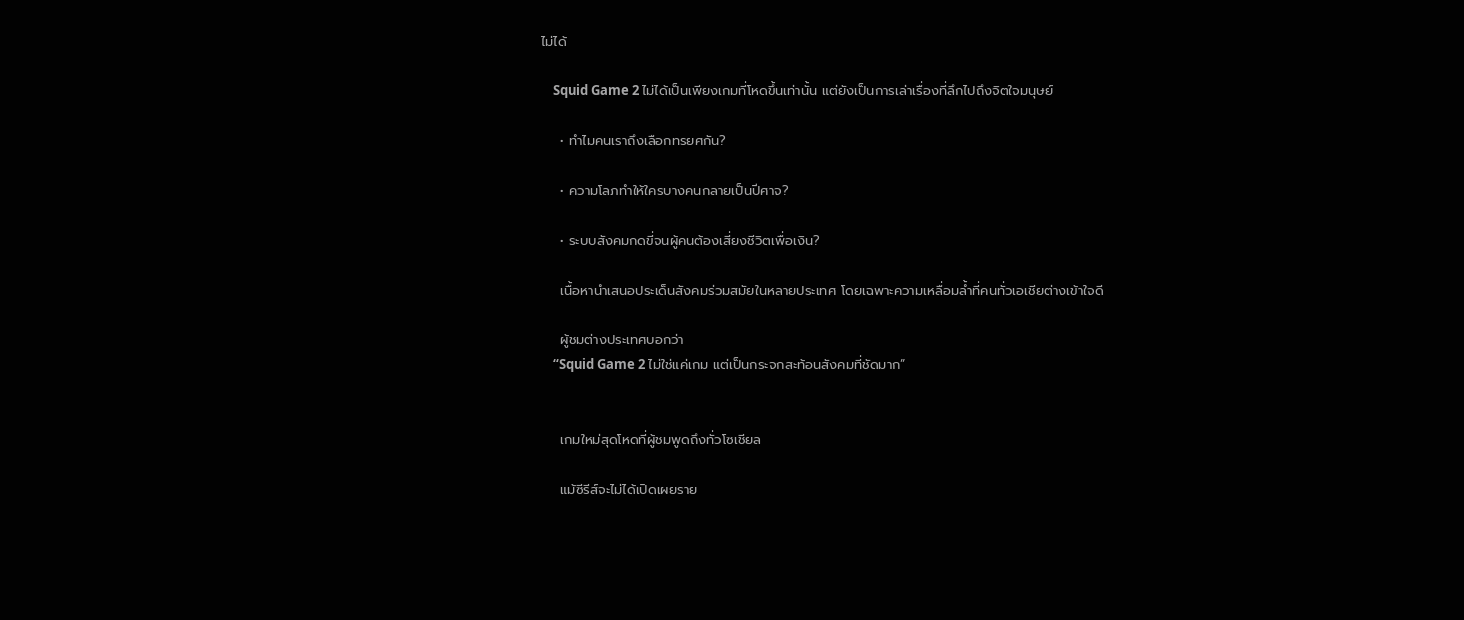ไม่ได้

    Squid Game 2 ไม่ได้เป็นเพียงเกมที่โหดขึ้นเท่านั้น แต่ยังเป็นการเล่าเรื่องที่ลึกไปถึงจิตใจมนุษย์

    • ทำไมคนเราถึงเลือกทรยศกัน?

    • ความโลภทำให้ใครบางคนกลายเป็นปีศาจ?

    • ระบบสังคมกดขี่จนผู้คนต้องเสี่ยงชีวิตเพื่อเงิน?

    เนื้อหานำเสนอประเด็นสังคมร่วมสมัยในหลายประเทศ โดยเฉพาะความเหลื่อมล้ำที่คนทั่วเอเชียต่างเข้าใจดี

    ผู้ชมต่างประเทศบอกว่า
    “Squid Game 2 ไม่ใช่แค่เกม แต่เป็นกระจกสะท้อนสังคมที่ชัดมาก”


    เกมใหม่สุดโหดที่ผู้ชมพูดถึงทั่วโซเชียล

    แม้ซีรีส์จะไม่ได้เปิดเผยราย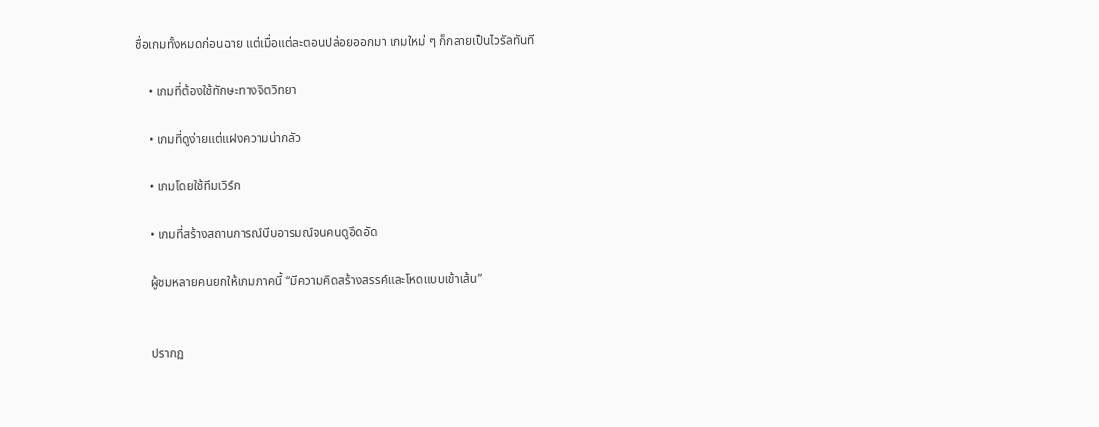ชื่อเกมทั้งหมดก่อนฉาย แต่เมื่อแต่ละตอนปล่อยออกมา เกมใหม่ ๆ ก็กลายเป็นไวรัลทันที

    • เกมที่ต้องใช้ทักษะทางจิตวิทยา

    • เกมที่ดูง่ายแต่แฝงความน่ากลัว

    • เกมโดยใช้ทีมเวิร์ก

    • เกมที่สร้างสถานการณ์บีบอารมณ์จนคนดูอึดอัด

    ผู้ชมหลายคนยกให้เกมภาคนี้ “มีความคิดสร้างสรรค์และโหดแบบเข้าเส้น”


    ปรากฏ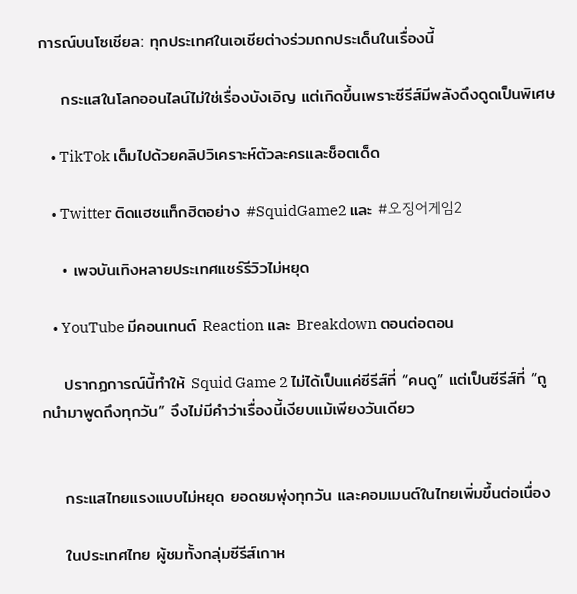การณ์บนโซเชียล: ทุกประเทศในเอเชียต่างร่วมถกประเด็นในเรื่องนี้

    กระแสในโลกออนไลน์ไม่ใช่เรื่องบังเอิญ แต่เกิดขึ้นเพราะซีรีส์มีพลังดึงดูดเป็นพิเศษ

    • TikTok เต็มไปด้วยคลิปวิเคราะห์ตัวละครและช็อตเด็ด

    • Twitter ติดแฮชแท็กฮิตอย่าง #SquidGame2 และ #오징어게임2

    • เพจบันเทิงหลายประเทศแชร์รีวิวไม่หยุด

    • YouTube มีคอนเทนต์ Reaction และ Breakdown ตอนต่อตอน

    ปรากฏการณ์นี้ทำให้ Squid Game 2 ไม่ได้เป็นแค่ซีรีส์ที่ “คนดู” แต่เป็นซีรีส์ที่ “ถูกนำมาพูดถึงทุกวัน” จึงไม่มีคำว่าเรื่องนี้เงียบแม้เพียงวันเดียว


    กระแสไทยแรงแบบไม่หยุด ยอดชมพุ่งทุกวัน และคอมเมนต์ในไทยเพิ่มขึ้นต่อเนื่อง

    ในประเทศไทย ผู้ชมทั้งกลุ่มซีรีส์เกาห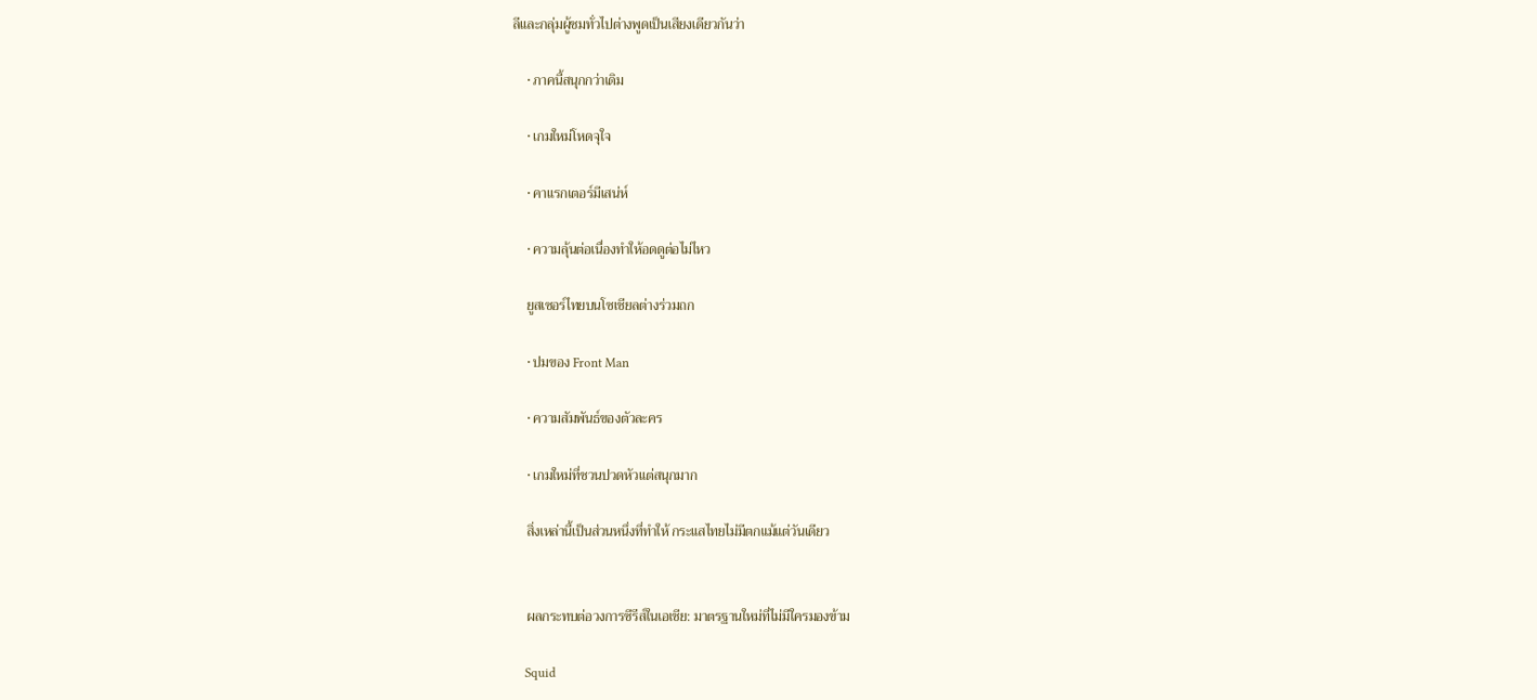ลีและกลุ่มผู้ชมทั่วไปต่างพูดเป็นเสียงเดียวกันว่า

    • ภาคนี้สนุกกว่าเดิม

    • เกมใหม่โหดจุใจ

    • คาแรกเตอร์มีเสน่ห์

    • ความลุ้นต่อเนื่องทำให้อดดูต่อไม่ไหว

    ยูสเซอร์ไทยบนโซเชียลต่างร่วมถก

    • ปมของ Front Man

    • ความสัมพันธ์ของตัวละคร

    • เกมใหม่ที่ชวนปวดหัวแต่สนุกมาก

    สิ่งเหล่านี้เป็นส่วนหนึ่งที่ทำให้ กระแสไทยไม่มีตกแม้แต่วันเดียว


    ผลกระทบต่อวงการซีรีส์ในเอเชีย: มาตรฐานใหม่ที่ไม่มีใครมองข้าม

    Squid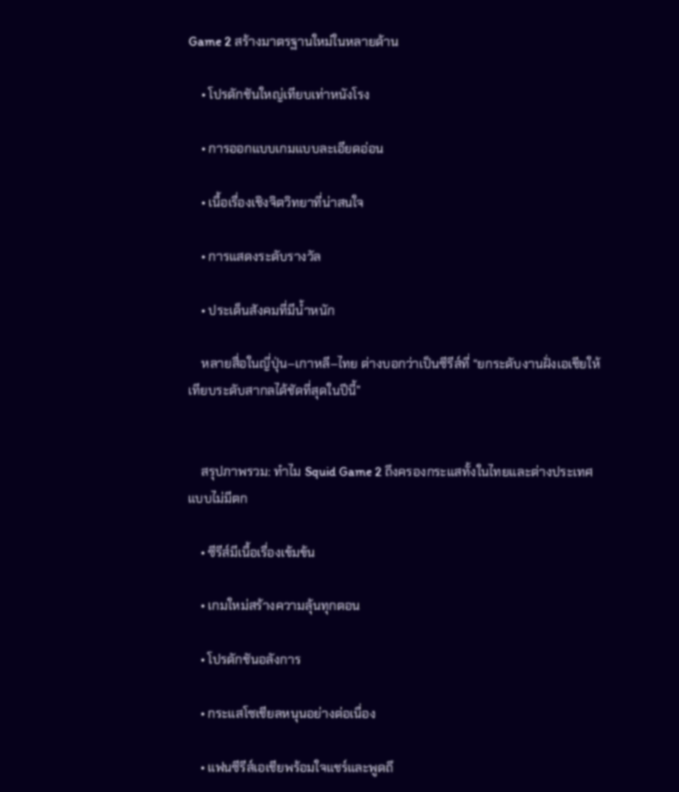Game 2 สร้างมาตรฐานใหม่ในหลายด้าน

    • โปรดักชันใหญ่เทียบเท่าหนังโรง

    • การออกแบบเกมแบบละเอียดอ่อน

    • เนื้อเรื่องเชิงจิตวิทยาที่น่าสนใจ

    • การแสดงระดับรางวัล

    • ประเด็นสังคมที่มีน้ำหนัก

    หลายสื่อในญี่ปุ่น–เกาหลี–ไทย ต่างบอกว่าเป็นซีรีส์ที่ “ยกระดับงานฝั่งเอเชียให้เทียบระดับสากลได้ชัดที่สุดในปีนี้”


    สรุปภาพรวม: ทำไม Squid Game 2 ถึงครองกระแสทั้งในไทยและต่างประเทศแบบไม่มีตก

    • ซีรีส์มีเนื้อเรื่องเข้มข้น

    • เกมใหม่สร้างความลุ้นทุกตอน

    • โปรดักชันอลังการ

    • กระแสโซเชียลหนุนอย่างต่อเนื่อง

    • แฟนซีรีส์เอเชียพร้อมใจแชร์และพูดถึ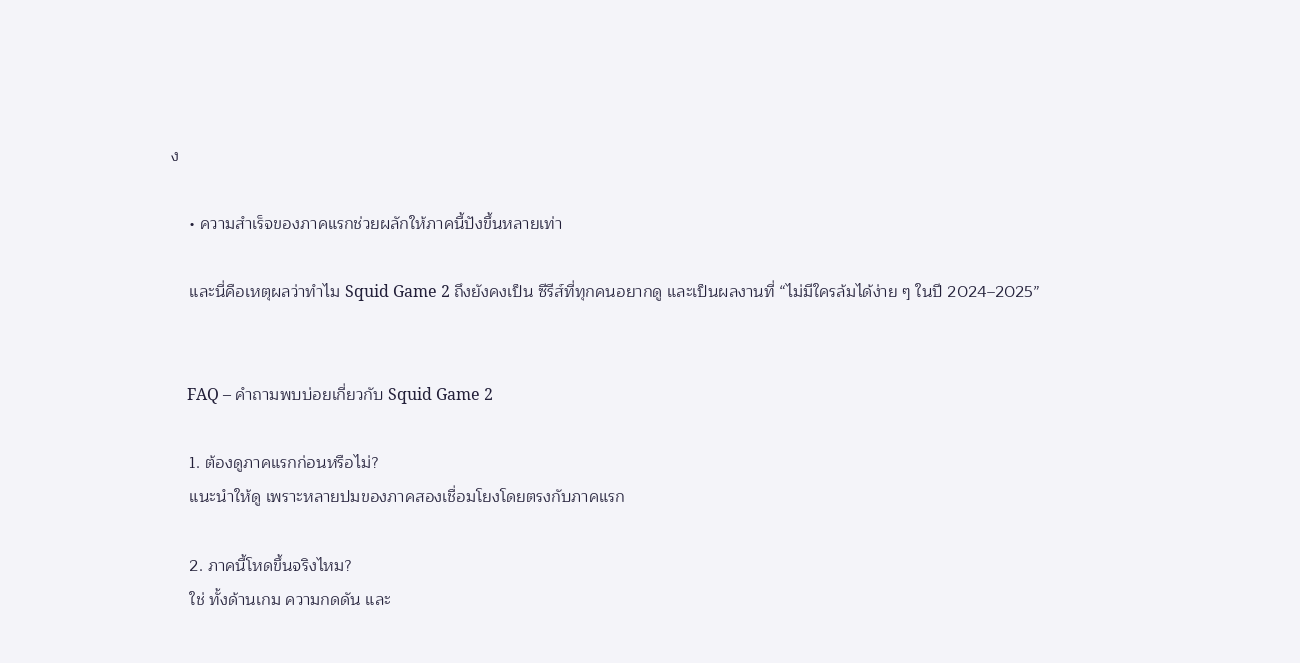ง

    • ความสำเร็จของภาคแรกช่วยผลักให้ภาคนี้ปังขึ้นหลายเท่า

    และนี่คือเหตุผลว่าทำไม Squid Game 2 ถึงยังคงเป็น ซีรีส์ที่ทุกคนอยากดู และเป็นผลงานที่ “ไม่มีใครล้มได้ง่าย ๆ ในปี 2024–2025”


    FAQ – คำถามพบบ่อยเกี่ยวกับ Squid Game 2

    1. ต้องดูภาคแรกก่อนหรือไม่?
    แนะนำให้ดู เพราะหลายปมของภาคสองเชื่อมโยงโดยตรงกับภาคแรก

    2. ภาคนี้โหดขึ้นจริงไหม?
    ใช่ ทั้งด้านเกม ความกดดัน และ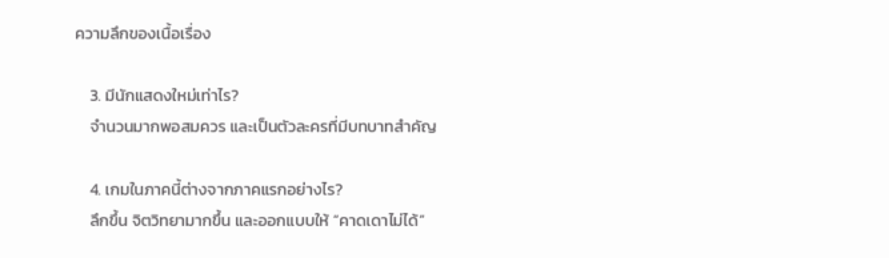ความลึกของเนื้อเรื่อง

    3. มีนักแสดงใหม่เท่าไร?
    จำนวนมากพอสมควร และเป็นตัวละครที่มีบทบาทสำคัญ

    4. เกมในภาคนี้ต่างจากภาคแรกอย่างไร?
    ลึกขึ้น จิตวิทยามากขึ้น และออกแบบให้ “คาดเดาไม่ได้”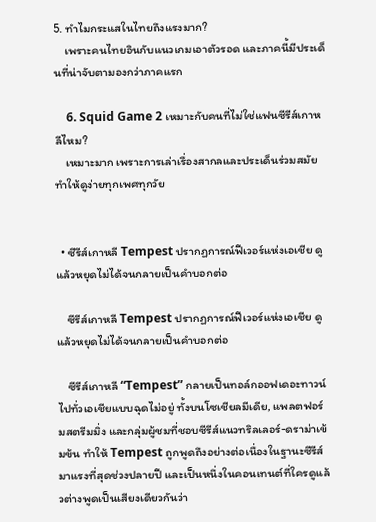5. ทำไมกระแสในไทยถึงแรงมาก?
    เพราะคนไทยอินกับแนวเกมเอาตัวรอด และภาคนี้มีประเด็นที่น่าจับตามองกว่าภาคแรก

    6. Squid Game 2 เหมาะกับคนที่ไม่ใช่แฟนซีรีส์เกาหลีไหม?
    เหมาะมาก เพราะการเล่าเรื่องสากลและประเด็นร่วมสมัยทำให้ดูง่ายทุกเพศทุกวัย


  • ซีรีส์เกาหลี Tempest ปรากฏการณ์ฟีเวอร์แห่งเอเชีย ดูแล้วหยุดไม่ได้จนกลายเป็นคำบอกต่อ

    ซีรีส์เกาหลี Tempest ปรากฏการณ์ฟีเวอร์แห่งเอเชีย ดูแล้วหยุดไม่ได้จนกลายเป็นคำบอกต่อ

    ซีรีส์เกาหลี “Tempest” กลายเป็นทอล์กออฟเดอะทาวน์ไปทั่วเอเชียแบบฉุดไม่อยู่ ทั้งบนโซเชียลมีเดีย, แพลตฟอร์มสตรีมมิ่ง และกลุ่มผู้ชมที่ชอบซีรีส์แนวทริลเลอร์-ดราม่าเข้มข้น ทำให้ Tempest ถูกพูดถึงอย่างต่อเนื่องในฐานะซีรีส์มาแรงที่สุดช่วงปลายปี และเป็นหนึ่งในคอนเทนต์ที่ใครดูแล้วต่างพูดเป็นเสียงเดียวกันว่า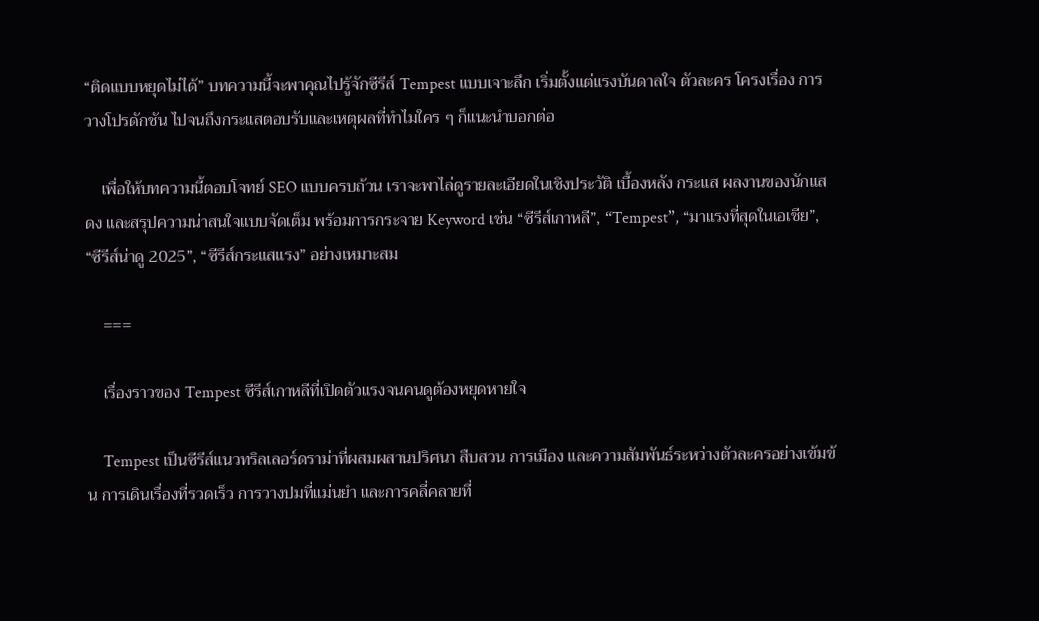“ติดแบบหยุดไม่ได้” บทความนี้จะพาคุณไปรู้จักซีรีส์ Tempest แบบเจาะลึก เริ่มตั้งแต่แรงบันดาลใจ ตัวละคร โครงเรื่อง การวางโปรดักชัน ไปจนถึงกระแสตอบรับและเหตุผลที่ทำไมใคร ๆ ก็แนะนำบอกต่อ

    เพื่อให้บทความนี้ตอบโจทย์ SEO แบบครบถ้วน เราจะพาไล่ดูรายละเอียดในเชิงประวัติ เบื้องหลัง กระแส ผลงานของนักแสดง และสรุปความน่าสนใจแบบจัดเต็ม พร้อมการกระจาย Keyword เช่น “ซีรีส์เกาหลี”, “Tempest”, “มาแรงที่สุดในเอเชีย”, “ซีรีส์น่าดู 2025”, “ซีรีส์กระแสแรง” อย่างเหมาะสม

    ===

    เรื่องราวของ Tempest ซีรีส์เกาหลีที่เปิดตัวแรงจนคนดูต้องหยุดหายใจ

    Tempest เป็นซีรีส์แนวทริลเลอร์ดราม่าที่ผสมผสานปริศนา สืบสวน การเมือง และความสัมพันธ์ระหว่างตัวละครอย่างเข้มข้น การเดินเรื่องที่รวดเร็ว การวางปมที่แม่นยำ และการคลี่คลายที่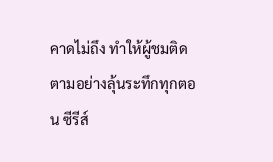คาดไม่ถึง ทำให้ผู้ชมติดตามอย่างลุ้นระทึกทุกตอน ซีรีส์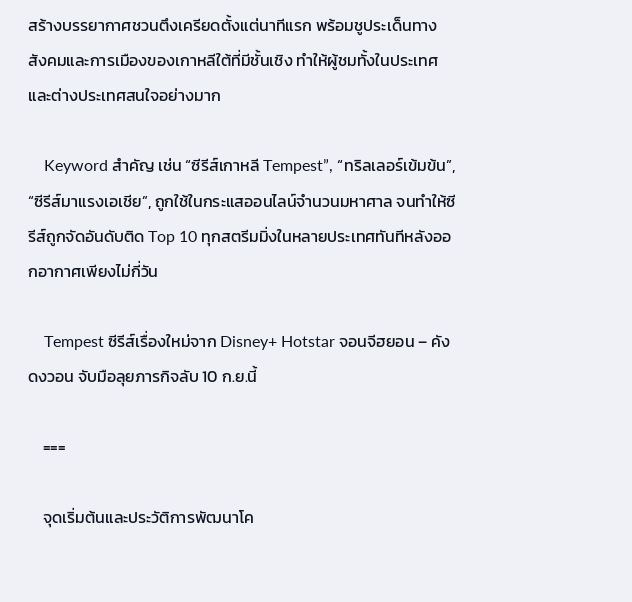สร้างบรรยากาศชวนตึงเครียดตั้งแต่นาทีแรก พร้อมชูประเด็นทางสังคมและการเมืองของเกาหลีใต้ที่มีชั้นเชิง ทำให้ผู้ชมทั้งในประเทศและต่างประเทศสนใจอย่างมาก

    Keyword สำคัญ เช่น “ซีรีส์เกาหลี Tempest”, “ทริลเลอร์เข้มข้น”, “ซีรีส์มาแรงเอเชีย”, ถูกใช้ในกระแสออนไลน์จำนวนมหาศาล จนทำให้ซีรีส์ถูกจัดอันดับติด Top 10 ทุกสตรีมมิ่งในหลายประเทศทันทีหลังออกอากาศเพียงไม่กี่วัน

    Tempest ซีรีส์เรื่องใหม่จาก Disney+ Hotstar จอนจีฮยอน – คังดงวอน จับมือลุยภารกิจลับ 10 ก.ย.นี้

    ===

    จุดเริ่มต้นและประวัติการพัฒนาโค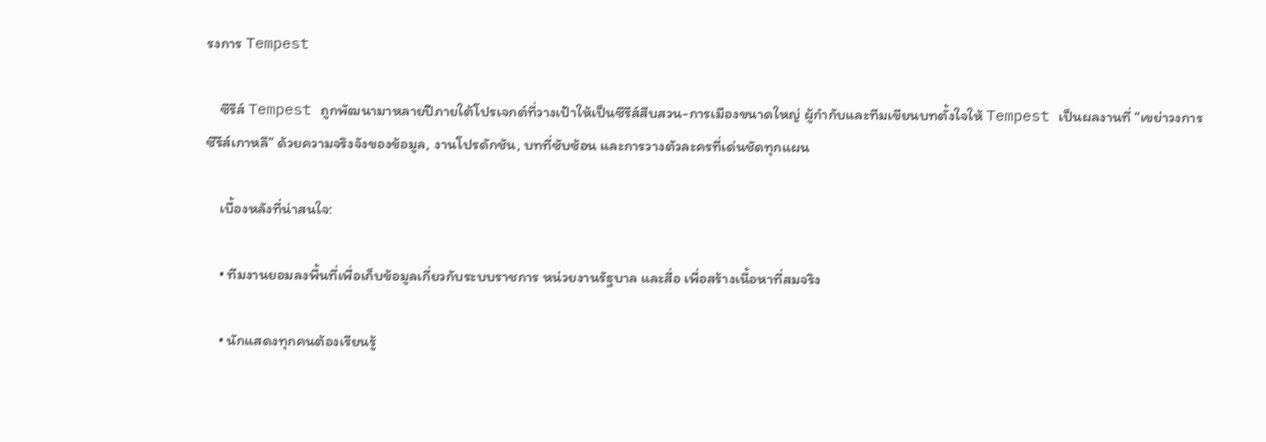รงการ Tempest

    ซีรีส์ Tempest ถูกพัฒนามาหลายปีภายใต้โปรเจกต์ที่วางเป้าให้เป็นซีรีส์สืบสวน-การเมืองขนาดใหญ่ ผู้กำกับและทีมเขียนบทตั้งใจให้ Tempest เป็นผลงานที่ “เขย่าวงการซีรีส์เกาหลี” ด้วยความจริงจังของข้อมูล, งานโปรดักชัน, บทที่ซับซ้อน และการวางตัวละครที่เด่นชัดทุกแผน

    เบื้องหลังที่น่าสนใจ:

    • ทีมงานยอมลงพื้นที่เพื่อเก็บข้อมูลเกี่ยวกับระบบราชการ หน่วยงานรัฐบาล และสื่อ เพื่อสร้างเนื้อหาที่สมจริง

    • นักแสดงทุกคนต้องเรียนรู้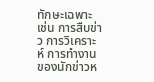ทักษะเฉพาะ เช่น การสืบข่าว การวิเคราะห์ การทำงานของนักข่าวห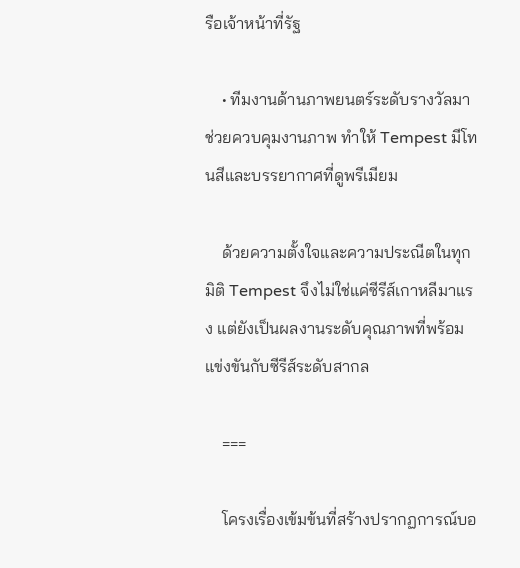รือเจ้าหน้าที่รัฐ

    • ทีมงานด้านภาพยนตร์ระดับรางวัลมาช่วยควบคุมงานภาพ ทำให้ Tempest มีโทนสีและบรรยากาศที่ดูพรีเมียม

    ด้วยความตั้งใจและความประณีตในทุกมิติ Tempest จึงไม่ใช่แค่ซีรีส์เกาหลีมาแรง แต่ยังเป็นผลงานระดับคุณภาพที่พร้อมแข่งขันกับซีรีส์ระดับสากล

    ===

    โครงเรื่องเข้มข้นที่สร้างปรากฏการณ์บอ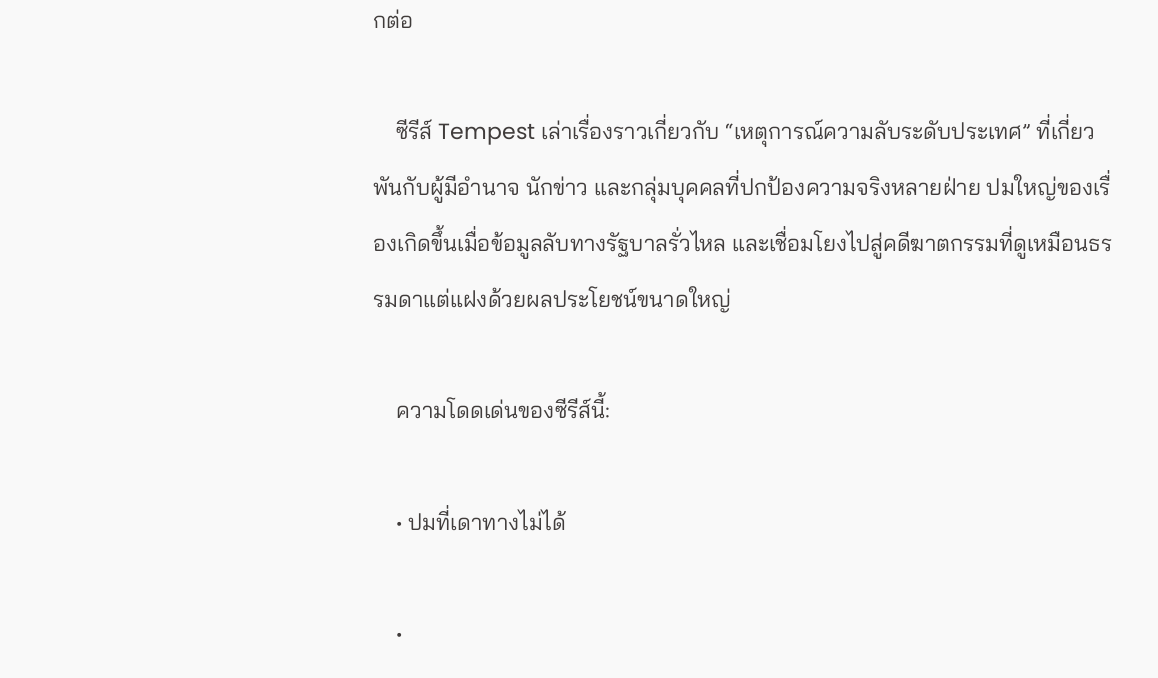กต่อ

    ซีรีส์ Tempest เล่าเรื่องราวเกี่ยวกับ “เหตุการณ์ความลับระดับประเทศ” ที่เกี่ยวพันกับผู้มีอำนาจ นักข่าว และกลุ่มบุคคลที่ปกป้องความจริงหลายฝ่าย ปมใหญ่ของเรื่องเกิดขึ้นเมื่อข้อมูลลับทางรัฐบาลรั่วไหล และเชื่อมโยงไปสู่คดีฆาตกรรมที่ดูเหมือนธรรมดาแต่แฝงด้วยผลประโยชน์ขนาดใหญ่

    ความโดดเด่นของซีรีส์นี้:

    • ปมที่เดาทางไม่ได้

    •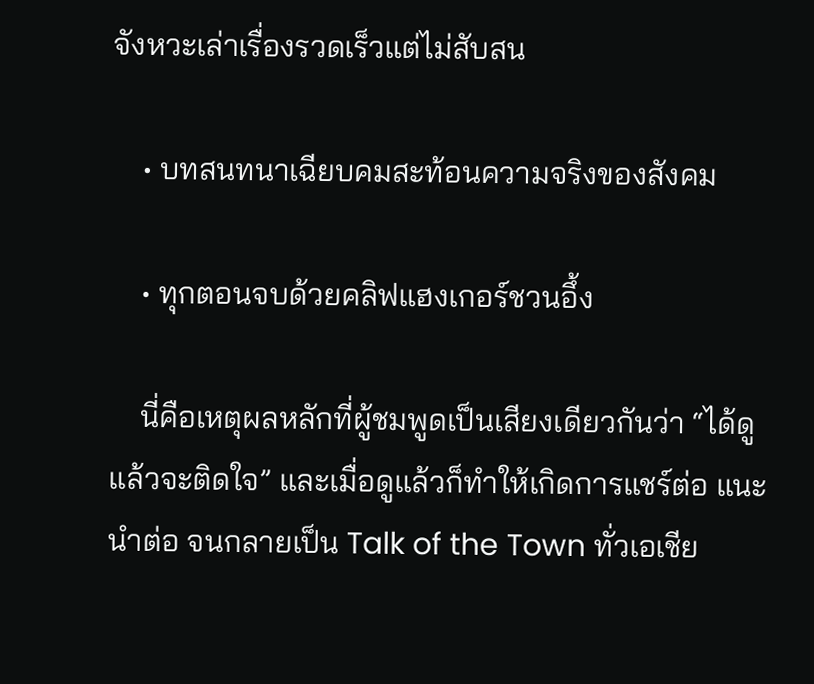จังหวะเล่าเรื่องรวดเร็วแต่ไม่สับสน

    • บทสนทนาเฉียบคมสะท้อนความจริงของสังคม

    • ทุกตอนจบด้วยคลิฟแฮงเกอร์ชวนอึ้ง

    นี่คือเหตุผลหลักที่ผู้ชมพูดเป็นเสียงเดียวกันว่า “ได้ดูแล้วจะติดใจ” และเมื่อดูแล้วก็ทำให้เกิดการแชร์ต่อ แนะนำต่อ จนกลายเป็น Talk of the Town ทั่วเอเชีย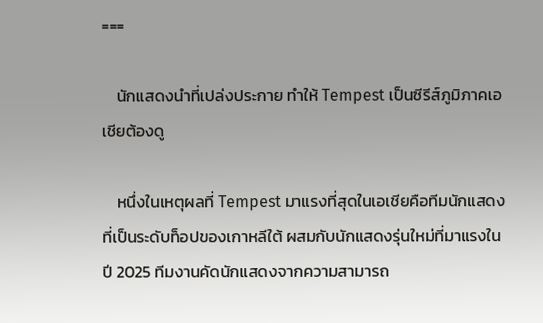===

    นักแสดงนำที่เปล่งประกาย ทำให้ Tempest เป็นซีรีส์ภูมิภาคเอเชียต้องดู

    หนึ่งในเหตุผลที่ Tempest มาแรงที่สุดในเอเชียคือทีมนักแสดงที่เป็นระดับท็อปของเกาหลีใต้ ผสมกับนักแสดงรุ่นใหม่ที่มาแรงในปี 2025 ทีมงานคัดนักแสดงจากความสามารถ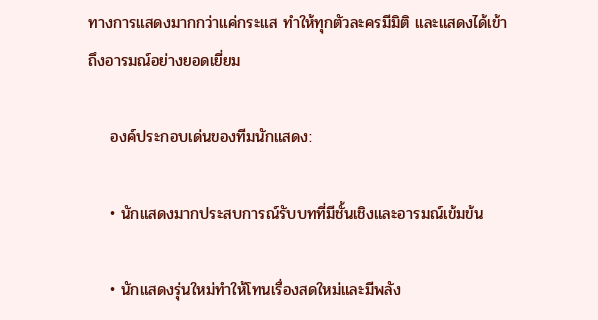ทางการแสดงมากกว่าแค่กระแส ทำให้ทุกตัวละครมีมิติ และแสดงได้เข้าถึงอารมณ์อย่างยอดเยี่ยม

    องค์ประกอบเด่นของทีมนักแสดง:

    • นักแสดงมากประสบการณ์รับบทที่มีชั้นเชิงและอารมณ์เข้มข้น

    • นักแสดงรุ่นใหม่ทำให้โทนเรื่องสดใหม่และมีพลัง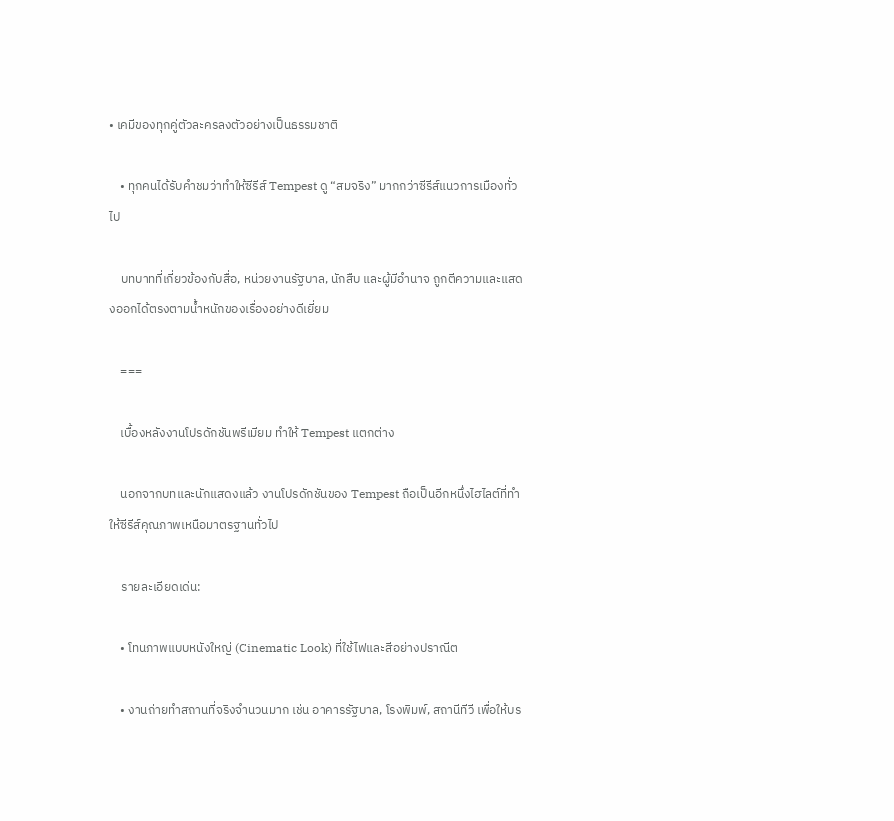• เคมีของทุกคู่ตัวละครลงตัวอย่างเป็นธรรมชาติ

    • ทุกคนได้รับคำชมว่าทำให้ซีรีส์ Tempest ดู “สมจริง” มากกว่าซีรีส์แนวการเมืองทั่วไป

    บทบาทที่เกี่ยวข้องกับสื่อ, หน่วยงานรัฐบาล, นักสืบ และผู้มีอำนาจ ถูกตีความและแสดงออกได้ตรงตามน้ำหนักของเรื่องอย่างดีเยี่ยม

    ===

    เบื้องหลังงานโปรดักชันพรีเมียม ทำให้ Tempest แตกต่าง

    นอกจากบทและนักแสดงแล้ว งานโปรดักชันของ Tempest ถือเป็นอีกหนึ่งไฮไลต์ที่ทำให้ซีรีส์คุณภาพเหนือมาตรฐานทั่วไป

    รายละเอียดเด่น:

    • โทนภาพแบบหนังใหญ่ (Cinematic Look) ที่ใช้ไฟและสีอย่างปราณีต

    • งานถ่ายทำสถานที่จริงจำนวนมาก เช่น อาคารรัฐบาล, โรงพิมพ์, สถานีทีวี เพื่อให้บร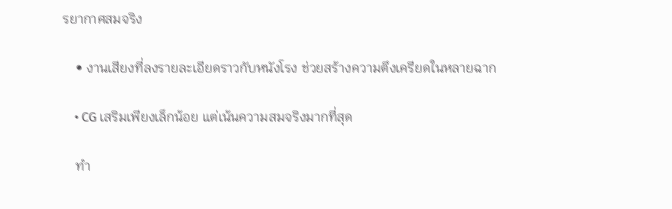รยากาศสมจริง

    • งานเสียงที่ลงรายละเอียดราวกับหนังโรง ช่วยสร้างความตึงเครียดในหลายฉาก

    • CG เสริมเพียงเล็กน้อย แต่เน้นความสมจริงมากที่สุด

    ทำ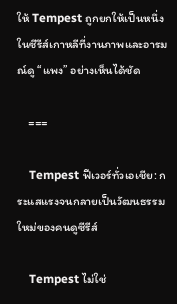ให้ Tempest ถูกยกให้เป็นหนึ่งในซีรีส์เกาหลีที่งานภาพและอารมณ์ดู “แพง” อย่างเห็นได้ชัด

    ===

    Tempest ฟีเวอร์ทั่วเอเชีย: กระแสแรงจนกลายเป็นวัฒนธรรมใหม่ของคนดูซีรีส์

    Tempest ไม่ใช่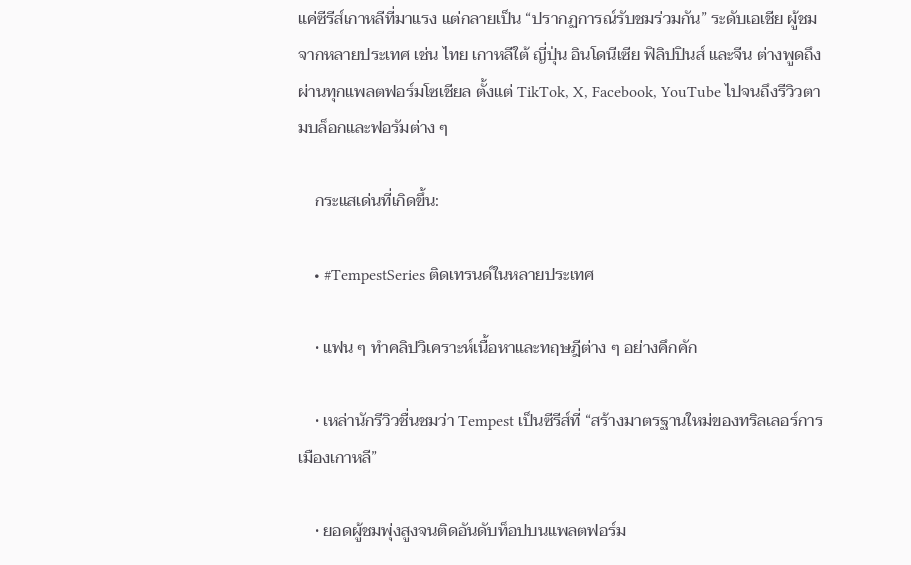แค่ซีรีส์เกาหลีที่มาแรง แต่กลายเป็น “ปรากฏการณ์รับชมร่วมกัน” ระดับเอเชีย ผู้ชมจากหลายประเทศ เช่น ไทย เกาหลีใต้ ญี่ปุ่น อินโดนีเซีย ฟิลิปปินส์ และจีน ต่างพูดถึงผ่านทุกแพลตฟอร์มโซเชียล ตั้งแต่ TikTok, X, Facebook, YouTube ไปจนถึงรีวิวตามบล็อกและฟอรัมต่าง ๆ

    กระแสเด่นที่เกิดขึ้น:

    • #TempestSeries ติดเทรนด์ในหลายประเทศ

    • แฟน ๆ ทำคลิปวิเคราะห์เนื้อหาและทฤษฎีต่าง ๆ อย่างคึกคัก

    • เหล่านักรีวิวชื่นชมว่า Tempest เป็นซีรีส์ที่ “สร้างมาตรฐานใหม่ของทริลเลอร์การเมืองเกาหลี”

    • ยอดผู้ชมพุ่งสูงจนติดอันดับท็อปบนแพลตฟอร์ม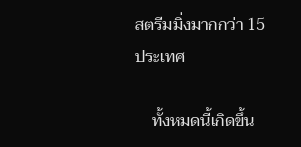สตรีมมิ่งมากกว่า 15 ประเทศ

    ทั้งหมดนี้เกิดขึ้น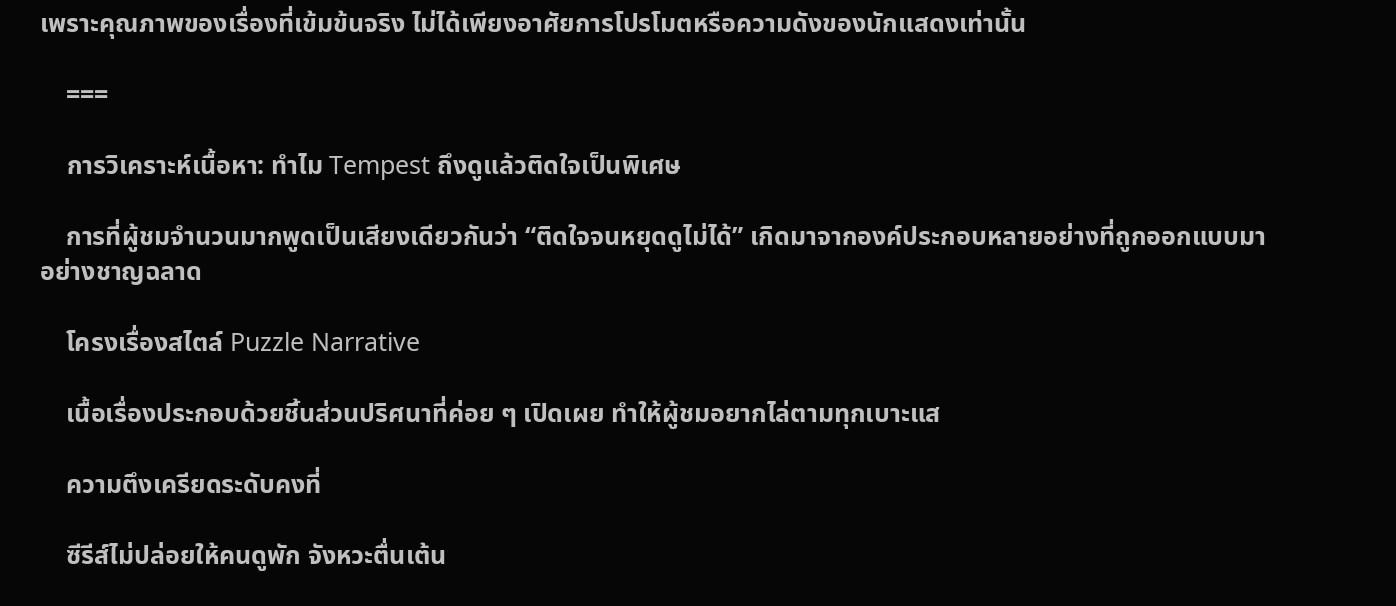เพราะคุณภาพของเรื่องที่เข้มข้นจริง ไม่ได้เพียงอาศัยการโปรโมตหรือความดังของนักแสดงเท่านั้น

    ===

    การวิเคราะห์เนื้อหา: ทำไม Tempest ถึงดูแล้วติดใจเป็นพิเศษ

    การที่ผู้ชมจำนวนมากพูดเป็นเสียงเดียวกันว่า “ติดใจจนหยุดดูไม่ได้” เกิดมาจากองค์ประกอบหลายอย่างที่ถูกออกแบบมาอย่างชาญฉลาด

    โครงเรื่องสไตล์ Puzzle Narrative

    เนื้อเรื่องประกอบด้วยชิ้นส่วนปริศนาที่ค่อย ๆ เปิดเผย ทำให้ผู้ชมอยากไล่ตามทุกเบาะแส

    ความตึงเครียดระดับคงที่

    ซีรีส์ไม่ปล่อยให้คนดูพัก จังหวะตื่นเต้น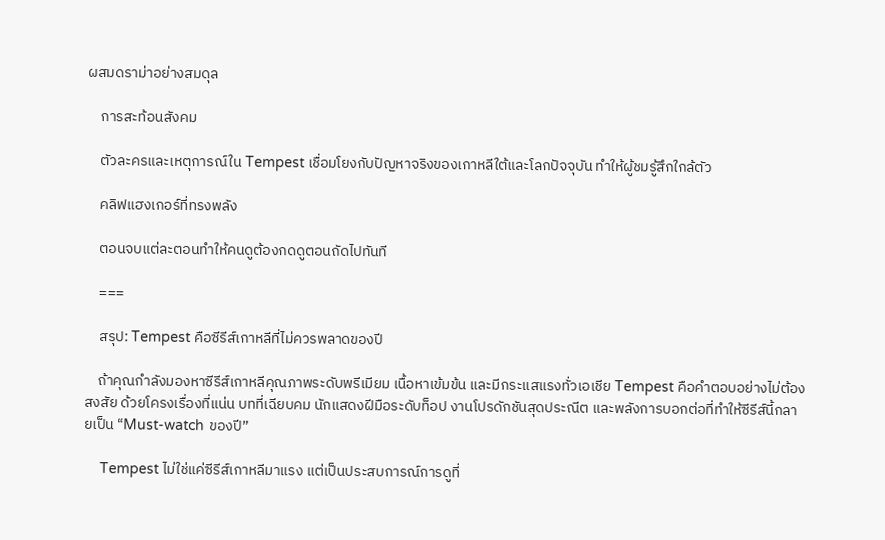ผสมดราม่าอย่างสมดุล

    การสะท้อนสังคม

    ตัวละครและเหตุการณ์ใน Tempest เชื่อมโยงกับปัญหาจริงของเกาหลีใต้และโลกปัจจุบัน ทำให้ผู้ชมรู้สึกใกล้ตัว

    คลิฟแฮงเกอร์ที่ทรงพลัง

    ตอนจบแต่ละตอนทำให้คนดูต้องกดดูตอนถัดไปทันที

    ===

    สรุป: Tempest คือซีรีส์เกาหลีที่ไม่ควรพลาดของปี

    ถ้าคุณกำลังมองหาซีรีส์เกาหลีคุณภาพระดับพรีเมียม เนื้อหาเข้มข้น และมีกระแสแรงทั่วเอเชีย Tempest คือคำตอบอย่างไม่ต้องสงสัย ด้วยโครงเรื่องที่แน่น บทที่เฉียบคม นักแสดงฝีมือระดับท็อป งานโปรดักชันสุดประณีต และพลังการบอกต่อที่ทำให้ซีรีส์นี้กลายเป็น “Must-watch ของปี”

    Tempest ไม่ใช่แค่ซีรีส์เกาหลีมาแรง แต่เป็นประสบการณ์การดูที่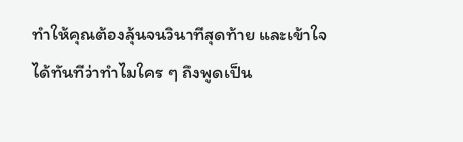ทำให้คุณต้องลุ้นจนวินาทีสุดท้าย และเข้าใจได้ทันทีว่าทำไมใคร ๆ ถึงพูดเป็น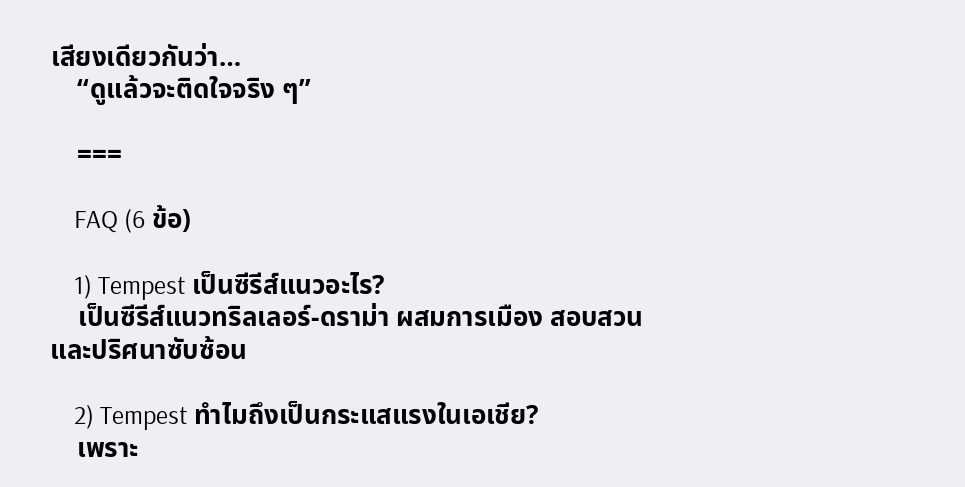เสียงเดียวกันว่า…
    “ดูแล้วจะติดใจจริง ๆ”

    ===

    FAQ (6 ข้อ)

    1) Tempest เป็นซีรีส์แนวอะไร?
    เป็นซีรีส์แนวทริลเลอร์-ดราม่า ผสมการเมือง สอบสวน และปริศนาซับซ้อน

    2) Tempest ทำไมถึงเป็นกระแสแรงในเอเชีย?
    เพราะ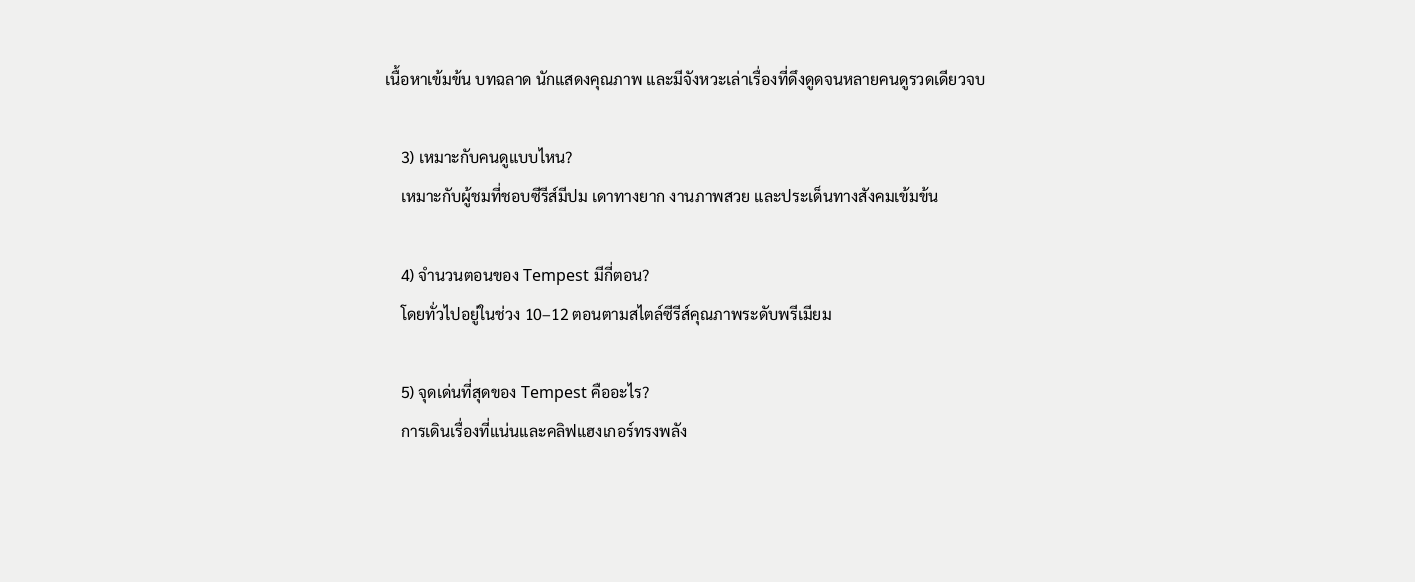เนื้อหาเข้มข้น บทฉลาด นักแสดงคุณภาพ และมีจังหวะเล่าเรื่องที่ดึงดูดจนหลายคนดูรวดเดียวจบ

    3) เหมาะกับคนดูแบบไหน?
    เหมาะกับผู้ชมที่ชอบซีรีส์มีปม เดาทางยาก งานภาพสวย และประเด็นทางสังคมเข้มข้น

    4) จำนวนตอนของ Tempest มีกี่ตอน?
    โดยทั่วไปอยู่ในช่วง 10–12 ตอนตามสไตล์ซีรีส์คุณภาพระดับพรีเมียม

    5) จุดเด่นที่สุดของ Tempest คืออะไร?
    การเดินเรื่องที่แน่นและคลิฟแฮงเกอร์ทรงพลัง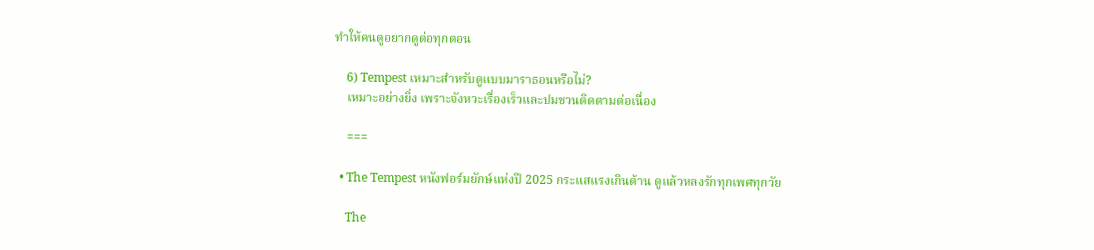ทำให้คนดูอยากดูต่อทุกตอน

    6) Tempest เหมาะสำหรับดูแบบมาราธอนหรือไม่?
    เหมาะอย่างยิ่ง เพราะจังหวะเรื่องเร็วและปมชวนติดตามต่อเนื่อง

    ===

  • The Tempest หนังฟอร์มยักษ์แห่งปี 2025 กระแสแรงเกินต้าน ดูแล้วหลงรักทุกเพศทุกวัย

    The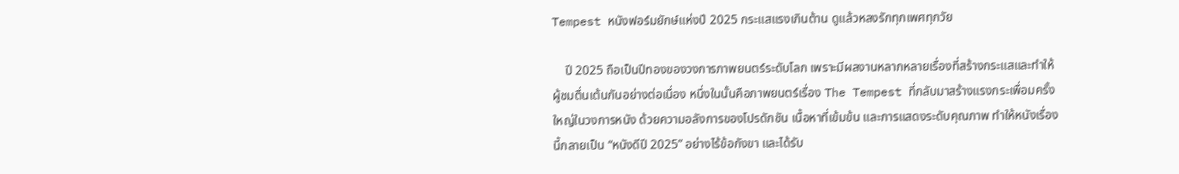Tempest หนังฟอร์มยักษ์แห่งปี 2025 กระแสแรงเกินต้าน ดูแล้วหลงรักทุกเพศทุกวัย

    ปี 2025 ถือเป็นปีทองของวงการภาพยนตร์ระดับโลก เพราะมีผลงานหลากหลายเรื่องที่สร้างกระแสและทำให้ผู้ชมตื่นเต้นกันอย่างต่อเนื่อง หนึ่งในนั้นคือภาพยนตร์เรื่อง The Tempest ที่กลับมาสร้างแรงกระเพื่อมครั้งใหญ่ในวงการหนัง ด้วยความอลังการของโปรดักชัน เนื้อหาที่เข้มข้น และการแสดงระดับคุณภาพ ทำให้หนังเรื่องนี้กลายเป็น “หนังดีปี 2025” อย่างไร้ข้อกังขา และได้รับ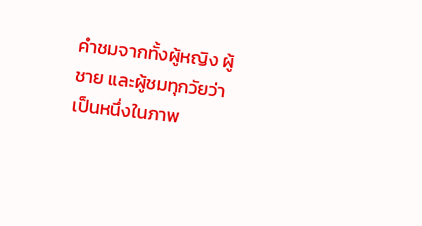คำชมจากทั้งผู้หญิง ผู้ชาย และผู้ชมทุกวัยว่าเป็นหนึ่งในภาพ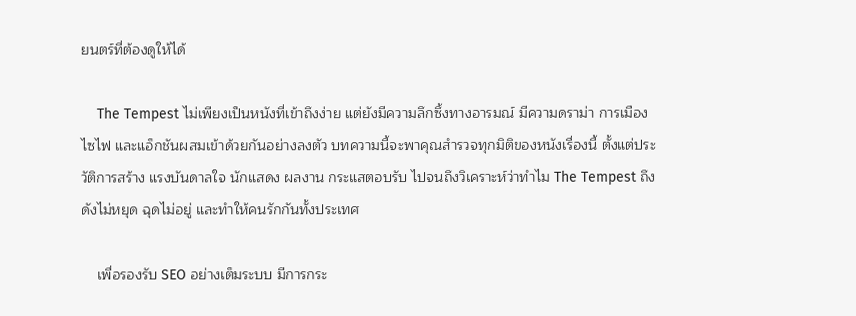ยนตร์ที่ต้องดูให้ได้

    The Tempest ไม่เพียงเป็นหนังที่เข้าถึงง่าย แต่ยังมีความลึกซึ้งทางอารมณ์ มีความดราม่า การเมือง ไซไฟ และแอ็กชันผสมเข้าด้วยกันอย่างลงตัว บทความนี้จะพาคุณสำรวจทุกมิติของหนังเรื่องนี้ ตั้งแต่ประวัติการสร้าง แรงบันดาลใจ นักแสดง ผลงาน กระแสตอบรับ ไปจนถึงวิเคราะห์ว่าทำไม The Tempest ถึงดังไม่หยุด ฉุดไม่อยู่ และทำให้คนรักกันทั้งประเทศ

    เพื่อรองรับ SEO อย่างเต็มระบบ มีการกระ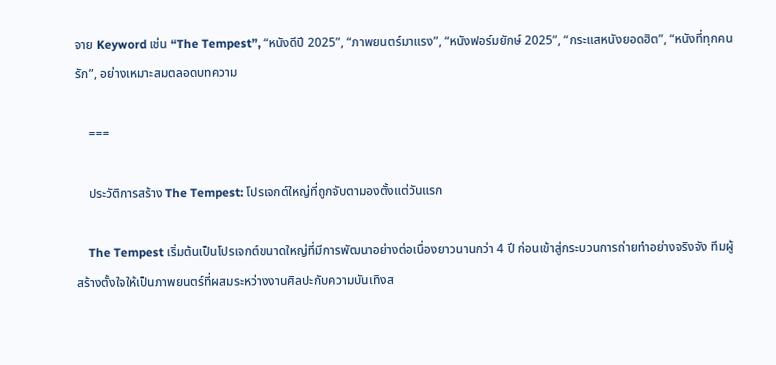จาย Keyword เช่น “The Tempest”, “หนังดีปี 2025”, “ภาพยนตร์มาแรง”, “หนังฟอร์มยักษ์ 2025”, “กระแสหนังยอดฮิต”, “หนังที่ทุกคนรัก”, อย่างเหมาะสมตลอดบทความ

    ===

    ประวัติการสร้าง The Tempest: โปรเจกต์ใหญ่ที่ถูกจับตามองตั้งแต่วันแรก

    The Tempest เริ่มต้นเป็นโปรเจกต์ขนาดใหญ่ที่มีการพัฒนาอย่างต่อเนื่องยาวนานกว่า 4 ปี ก่อนเข้าสู่กระบวนการถ่ายทำอย่างจริงจัง ทีมผู้สร้างตั้งใจให้เป็นภาพยนตร์ที่ผสมระหว่างงานศิลปะกับความบันเทิงส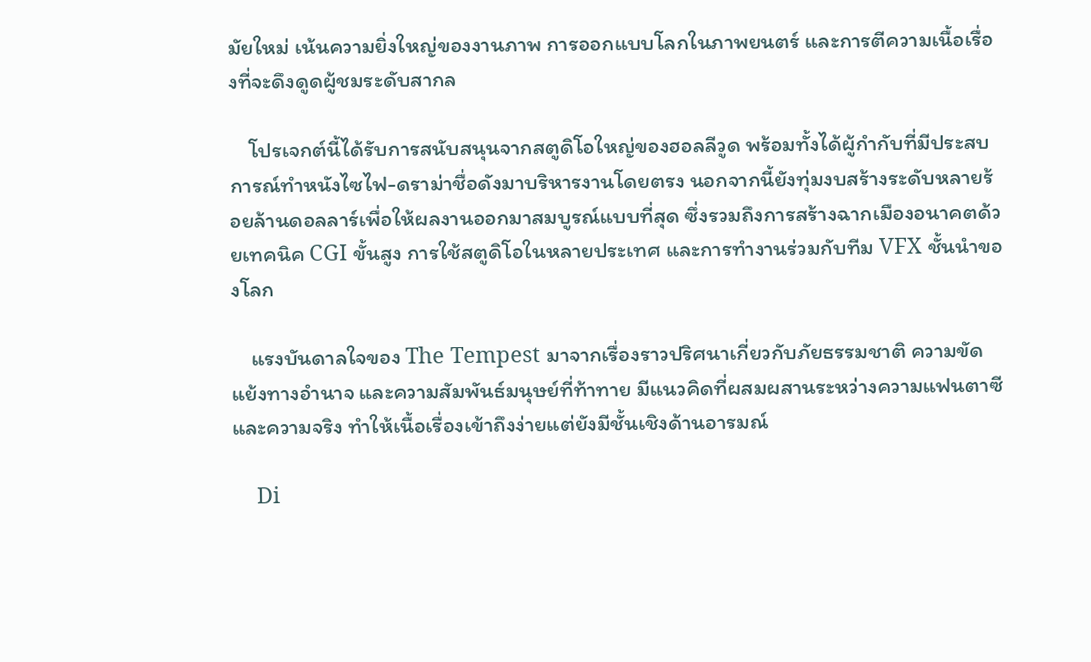มัยใหม่ เน้นความยิ่งใหญ่ของงานภาพ การออกแบบโลกในภาพยนตร์ และการตีความเนื้อเรื่องที่จะดึงดูดผู้ชมระดับสากล

    โปรเจกต์นี้ได้รับการสนับสนุนจากสตูดิโอใหญ่ของฮอลลีวูด พร้อมทั้งได้ผู้กำกับที่มีประสบการณ์ทำหนังไซไฟ-ดราม่าชื่อดังมาบริหารงานโดยตรง นอกจากนี้ยังทุ่มงบสร้างระดับหลายร้อยล้านดอลลาร์เพื่อให้ผลงานออกมาสมบูรณ์แบบที่สุด ซึ่งรวมถึงการสร้างฉากเมืองอนาคตด้วยเทคนิค CGI ขั้นสูง การใช้สตูดิโอในหลายประเทศ และการทำงานร่วมกับทีม VFX ชั้นนำของโลก

    แรงบันดาลใจของ The Tempest มาจากเรื่องราวปริศนาเกี่ยวกับภัยธรรมชาติ ความขัดแย้งทางอำนาจ และความสัมพันธ์มนุษย์ที่ท้าทาย มีแนวคิดที่ผสมผสานระหว่างความแฟนตาซีและความจริง ทำให้เนื้อเรื่องเข้าถึงง่ายแต่ยังมีชั้นเชิงด้านอารมณ์

    Di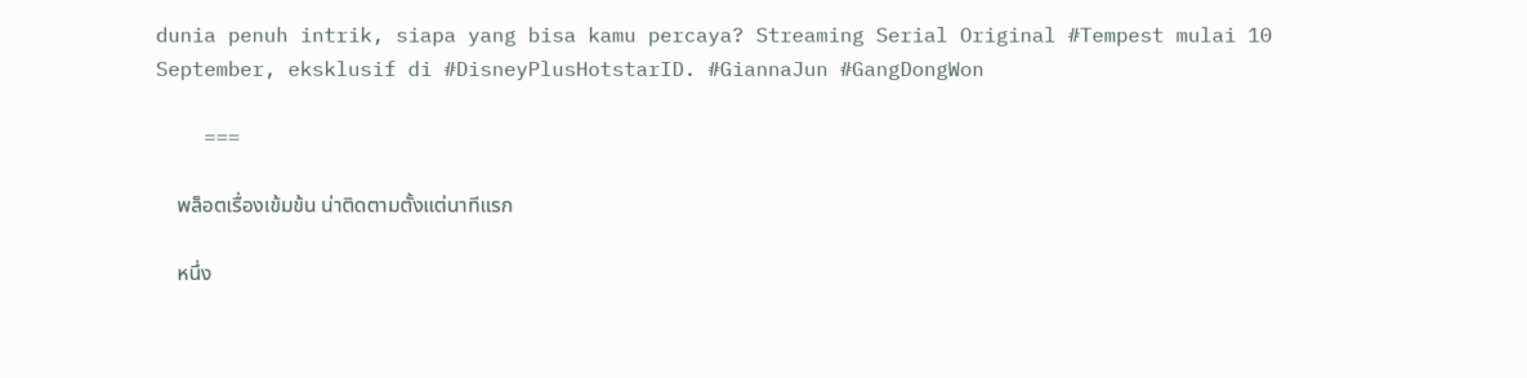dunia penuh intrik, siapa yang bisa kamu percaya? Streaming Serial Original #Tempest mulai 10 September, eksklusif di #DisneyPlusHotstarID. #GiannaJun #GangDongWon

    ===

    พล็อตเรื่องเข้มข้น น่าติดตามตั้งแต่นาทีแรก

    หนึ่ง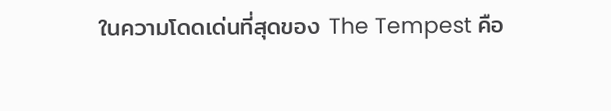ในความโดดเด่นที่สุดของ The Tempest คือ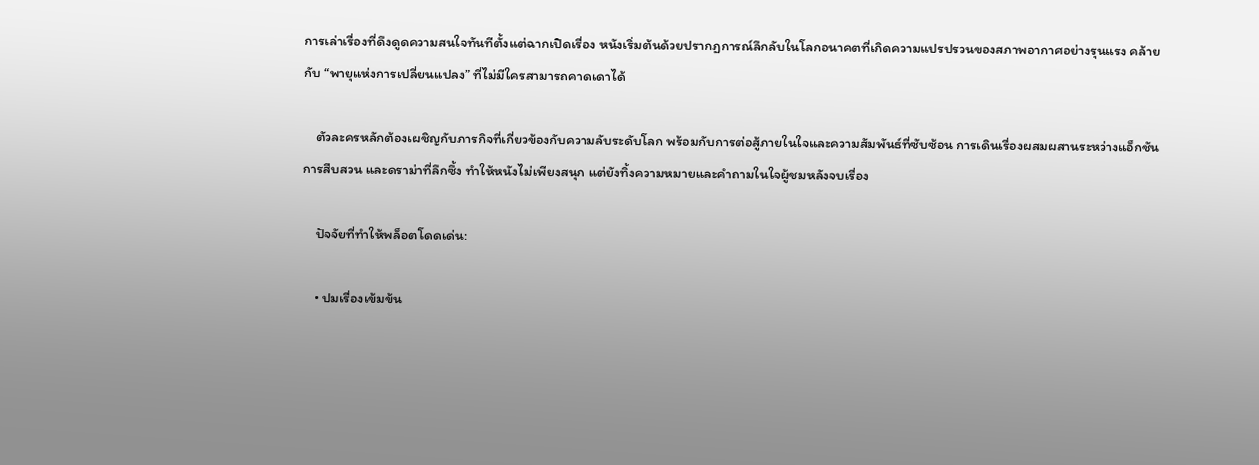การเล่าเรื่องที่ดึงดูดความสนใจทันทีตั้งแต่ฉากเปิดเรื่อง หนังเริ่มต้นด้วยปรากฏการณ์ลึกลับในโลกอนาคตที่เกิดความแปรปรวนของสภาพอากาศอย่างรุนแรง คล้ายกับ “พายุแห่งการเปลี่ยนแปลง” ที่ไม่มีใครสามารถคาดเดาได้

    ตัวละครหลักต้องเผชิญกับภารกิจที่เกี่ยวข้องกับความลับระดับโลก พร้อมกับการต่อสู้ภายในใจและความสัมพันธ์ที่ซับซ้อน การเดินเรื่องผสมผสานระหว่างแอ็กชัน การสืบสวน และดราม่าที่ลึกซึ้ง ทำให้หนังไม่เพียงสนุก แต่ยังทิ้งความหมายและคำถามในใจผู้ชมหลังจบเรื่อง

    ปัจจัยที่ทำให้พล็อตโดดเด่น:

    • ปมเรื่องเข้มข้น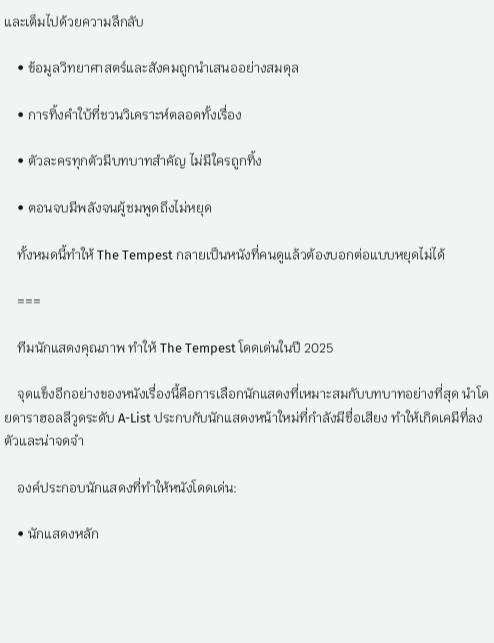และเต็มไปด้วยความลึกลับ

    • ข้อมูลวิทยาศาสตร์และสังคมถูกนำเสนออย่างสมดุล

    • การทิ้งคำใบ้ที่ชวนวิเคราะห์ตลอดทั้งเรื่อง

    • ตัวละครทุกตัวมีบทบาทสำคัญ ไม่มีใครถูกทิ้ง

    • ตอนจบมีพลังจนผู้ชมพูดถึงไม่หยุด

    ทั้งหมดนี้ทำให้ The Tempest กลายเป็นหนังที่คนดูแล้วต้องบอกต่อแบบหยุดไม่ได้

    ===

    ทีมนักแสดงคุณภาพ ทำให้ The Tempest โดดเด่นในปี 2025

    จุดแข็งอีกอย่างของหนังเรื่องนี้คือการเลือกนักแสดงที่เหมาะสมกับบทบาทอย่างที่สุด นำโดยดาราฮอลลีวูดระดับ A-List ประกบกับนักแสดงหน้าใหม่ที่กำลังมีชื่อเสียง ทำให้เกิดเคมีที่ลงตัวและน่าจดจำ

    องค์ประกอบนักแสดงที่ทำให้หนังโดดเด่น:

    • นักแสดงหลัก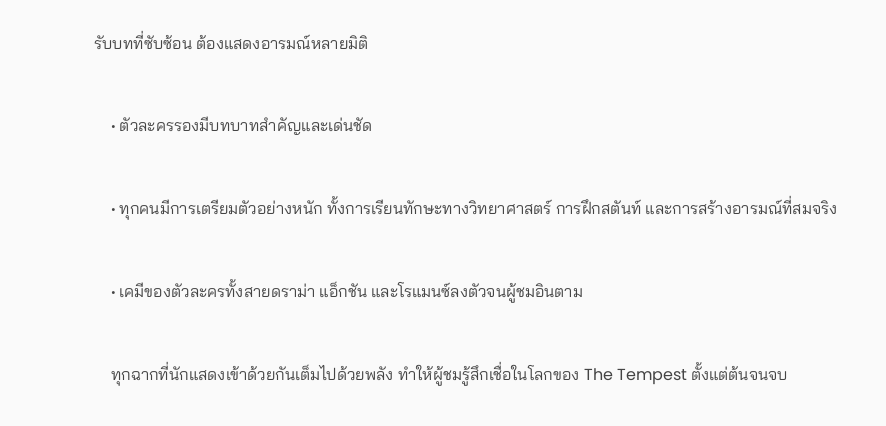รับบทที่ซับซ้อน ต้องแสดงอารมณ์หลายมิติ

    • ตัวละครรองมีบทบาทสำคัญและเด่นชัด

    • ทุกคนมีการเตรียมตัวอย่างหนัก ทั้งการเรียนทักษะทางวิทยาศาสตร์ การฝึกสตันท์ และการสร้างอารมณ์ที่สมจริง

    • เคมีของตัวละครทั้งสายดราม่า แอ็กชัน และโรแมนซ์ลงตัวจนผู้ชมอินตาม

    ทุกฉากที่นักแสดงเข้าด้วยกันเต็มไปด้วยพลัง ทำให้ผู้ชมรู้สึกเชื่อในโลกของ The Tempest ตั้งแต่ต้นจนจบ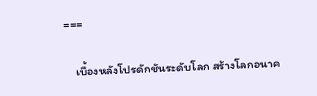===

    เบื้องหลังโปรดักชันระดับโลก สร้างโลกอนาค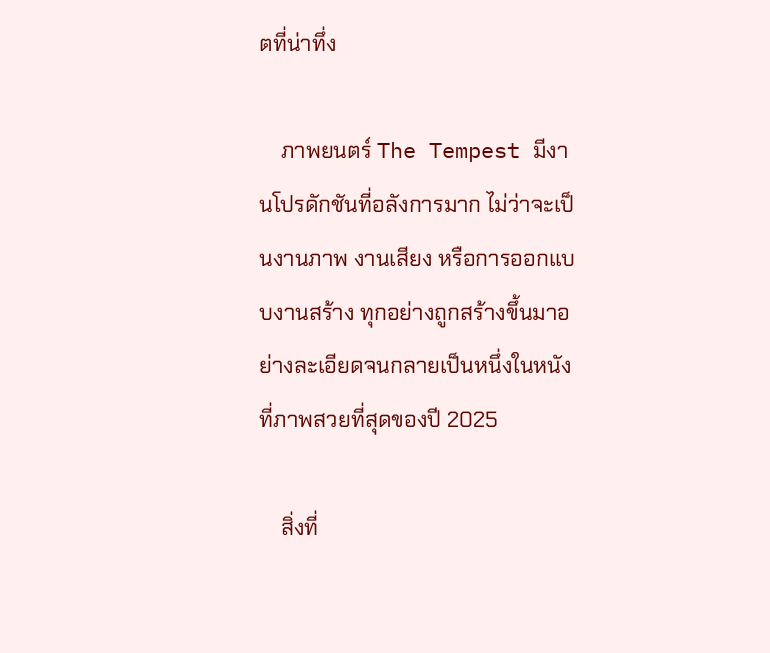ตที่น่าทึ่ง

    ภาพยนตร์ The Tempest มีงานโปรดักชันที่อลังการมาก ไม่ว่าจะเป็นงานภาพ งานเสียง หรือการออกแบบงานสร้าง ทุกอย่างถูกสร้างขึ้นมาอย่างละเอียดจนกลายเป็นหนึ่งในหนังที่ภาพสวยที่สุดของปี 2025

    สิ่งที่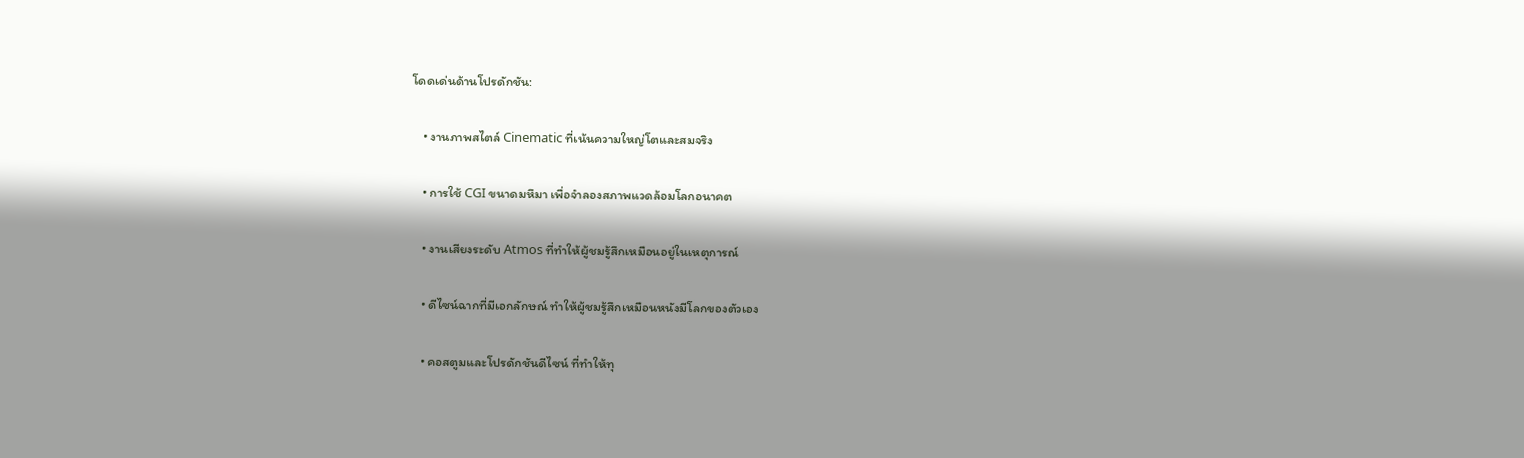โดดเด่นด้านโปรดักชัน:

    • งานภาพสไตล์ Cinematic ที่เน้นความใหญ่โตและสมจริง

    • การใช้ CGI ขนาดมหึมา เพื่อจำลองสภาพแวดล้อมโลกอนาคต

    • งานเสียงระดับ Atmos ที่ทำให้ผู้ชมรู้สึกเหมือนอยู่ในเหตุการณ์

    • ดีไซน์ฉากที่มีเอกลักษณ์ ทำให้ผู้ชมรู้สึกเหมือนหนังมีโลกของตัวเอง

    • คอสตูมและโปรดักชันดีไซน์ ที่ทำให้ทุ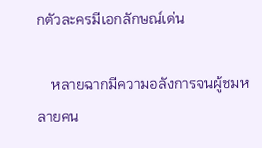กตัวละครมีเอกลักษณ์เด่น

    หลายฉากมีความอลังการจนผู้ชมหลายคน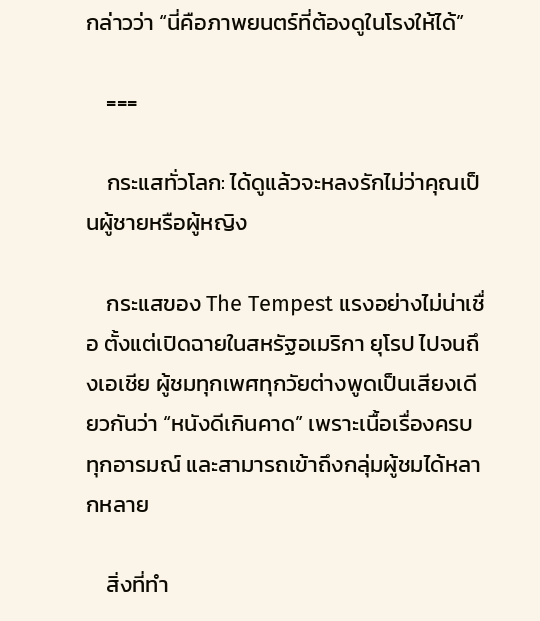กล่าวว่า “นี่คือภาพยนตร์ที่ต้องดูในโรงให้ได้”

    ===

    กระแสทั่วโลก: ได้ดูแล้วจะหลงรักไม่ว่าคุณเป็นผู้ชายหรือผู้หญิง

    กระแสของ The Tempest แรงอย่างไม่น่าเชื่อ ตั้งแต่เปิดฉายในสหรัฐอเมริกา ยุโรป ไปจนถึงเอเชีย ผู้ชมทุกเพศทุกวัยต่างพูดเป็นเสียงเดียวกันว่า “หนังดีเกินคาด” เพราะเนื้อเรื่องครบทุกอารมณ์ และสามารถเข้าถึงกลุ่มผู้ชมได้หลากหลาย

    สิ่งที่ทำ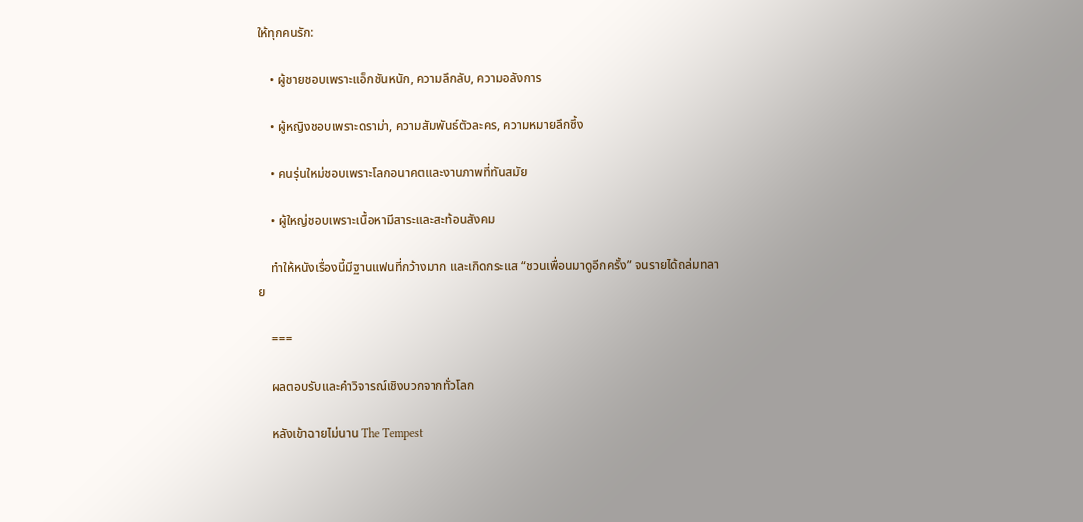ให้ทุกคนรัก:

    • ผู้ชายชอบเพราะแอ็กชันหนัก, ความลึกลับ, ความอลังการ

    • ผู้หญิงชอบเพราะดราม่า, ความสัมพันธ์ตัวละคร, ความหมายลึกซึ้ง

    • คนรุ่นใหม่ชอบเพราะโลกอนาคตและงานภาพที่ทันสมัย

    • ผู้ใหญ่ชอบเพราะเนื้อหามีสาระและสะท้อนสังคม

    ทำให้หนังเรื่องนี้มีฐานแฟนที่กว้างมาก และเกิดกระแส “ชวนเพื่อนมาดูอีกครั้ง” จนรายได้ถล่มทลาย

    ===

    ผลตอบรับและคำวิจารณ์เชิงบวกจากทั่วโลก

    หลังเข้าฉายไม่นาน The Tempest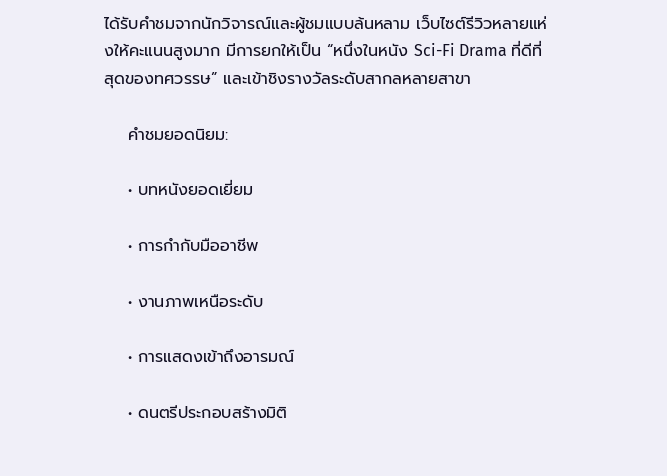ได้รับคำชมจากนักวิจารณ์และผู้ชมแบบล้นหลาม เว็บไซต์รีวิวหลายแห่งให้คะแนนสูงมาก มีการยกให้เป็น “หนึ่งในหนัง Sci-Fi Drama ที่ดีที่สุดของทศวรรษ” และเข้าชิงรางวัลระดับสากลหลายสาขา

    คำชมยอดนิยม:

    • บทหนังยอดเยี่ยม

    • การกำกับมืออาชีพ

    • งานภาพเหนือระดับ

    • การแสดงเข้าถึงอารมณ์

    • ดนตรีประกอบสร้างมิติ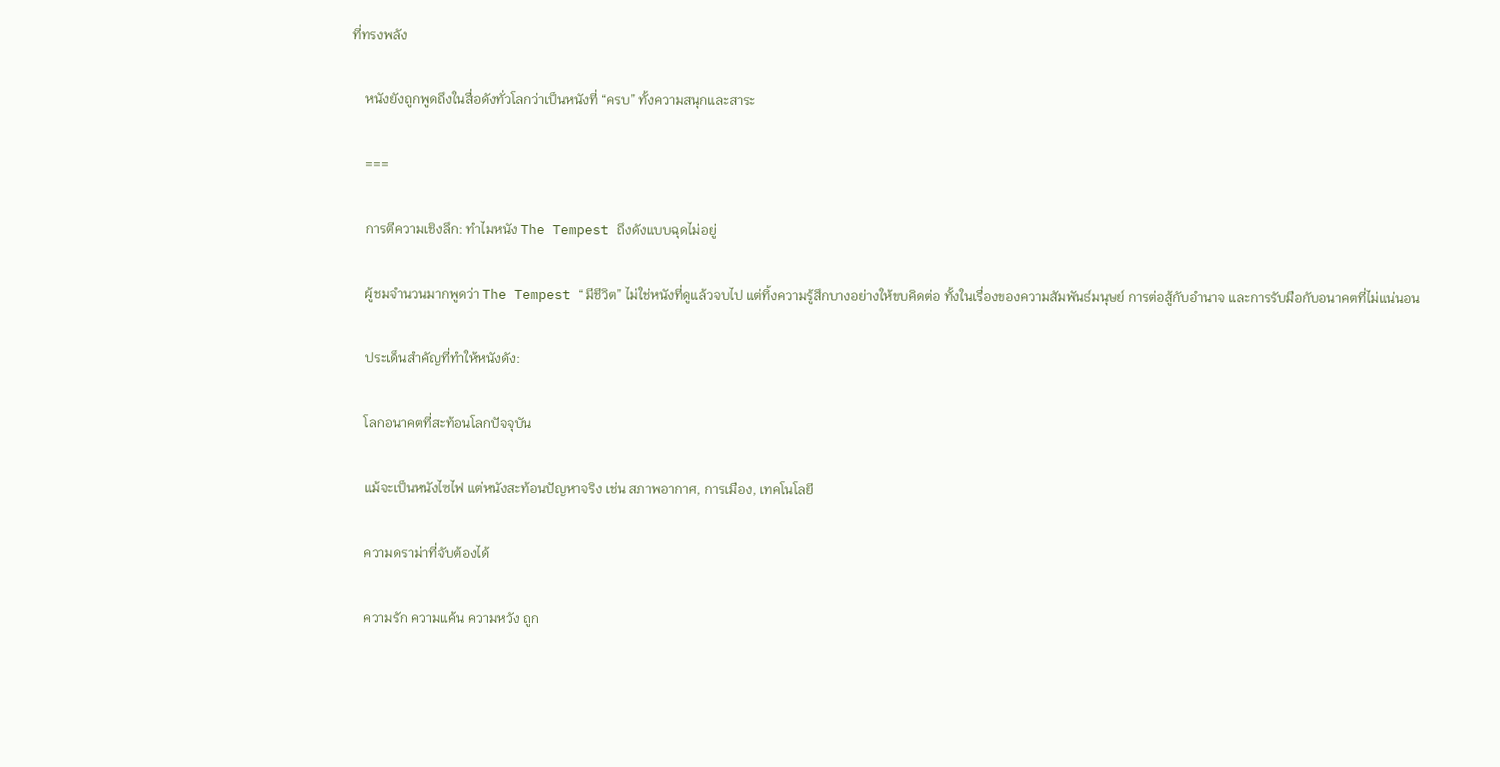ที่ทรงพลัง

    หนังยังถูกพูดถึงในสื่อดังทั่วโลกว่าเป็นหนังที่ “ครบ” ทั้งความสนุกและสาระ

    ===

    การตีความเชิงลึก: ทำไมหนัง The Tempest ถึงดังแบบฉุดไม่อยู่

    ผู้ชมจำนวนมากพูดว่า The Tempest “มีชีวิต” ไม่ใช่หนังที่ดูแล้วจบไป แต่ทิ้งความรู้สึกบางอย่างให้ขบคิดต่อ ทั้งในเรื่องของความสัมพันธ์มนุษย์ การต่อสู้กับอำนาจ และการรับมือกับอนาคตที่ไม่แน่นอน

    ประเด็นสำคัญที่ทำให้หนังดัง:

    โลกอนาคตที่สะท้อนโลกปัจจุบัน

    แม้จะเป็นหนังไซไฟ แต่หนังสะท้อนปัญหาจริง เช่น สภาพอากาศ, การเมือง, เทคโนโลยี

    ความดราม่าที่จับต้องได้

    ความรัก ความแค้น ความหวัง ถูก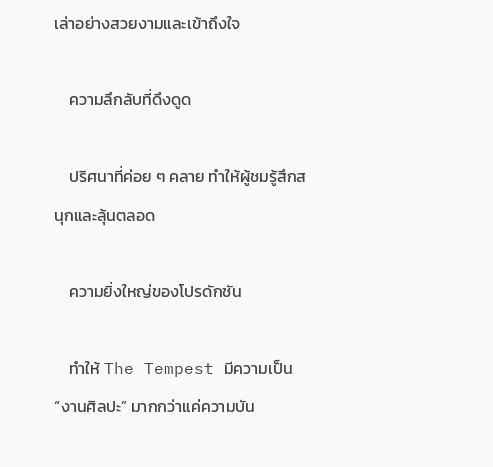เล่าอย่างสวยงามและเข้าถึงใจ

    ความลึกลับที่ดึงดูด

    ปริศนาที่ค่อย ๆ คลาย ทำให้ผู้ชมรู้สึกสนุกและลุ้นตลอด

    ความยิ่งใหญ่ของโปรดักชัน

    ทำให้ The Tempest มีความเป็น “งานศิลปะ” มากกว่าแค่ความบัน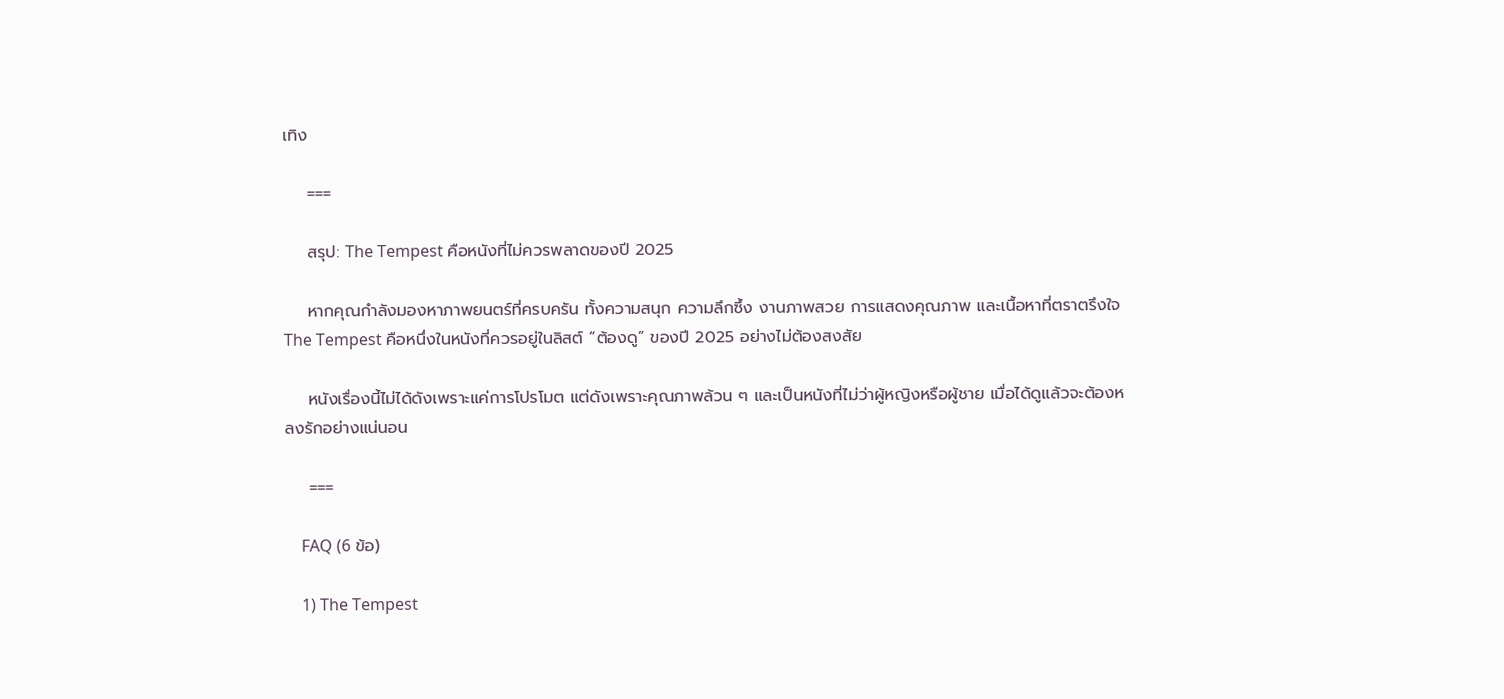เทิง

    ===

    สรุป: The Tempest คือหนังที่ไม่ควรพลาดของปี 2025

    หากคุณกำลังมองหาภาพยนตร์ที่ครบครัน ทั้งความสนุก ความลึกซึ้ง งานภาพสวย การแสดงคุณภาพ และเนื้อหาที่ตราตรึงใจ The Tempest คือหนึ่งในหนังที่ควรอยู่ในลิสต์ “ต้องดู” ของปี 2025 อย่างไม่ต้องสงสัย

    หนังเรื่องนี้ไม่ได้ดังเพราะแค่การโปรโมต แต่ดังเพราะคุณภาพล้วน ๆ และเป็นหนังที่ไม่ว่าผู้หญิงหรือผู้ชาย เมื่อได้ดูแล้วจะต้องหลงรักอย่างแน่นอน

    ===

    FAQ (6 ข้อ)

    1) The Tempest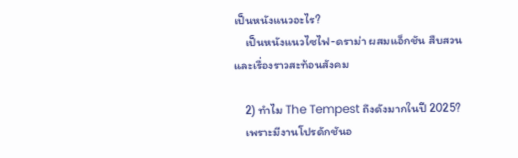เป็นหนังแนวอะไร?
    เป็นหนังแนวไซไฟ-ดราม่า ผสมแอ็กชัน สืบสวน และเรื่องราวสะท้อนสังคม

    2) ทำไม The Tempest ถึงดังมากในปี 2025?
    เพราะมีงานโปรดักชันอ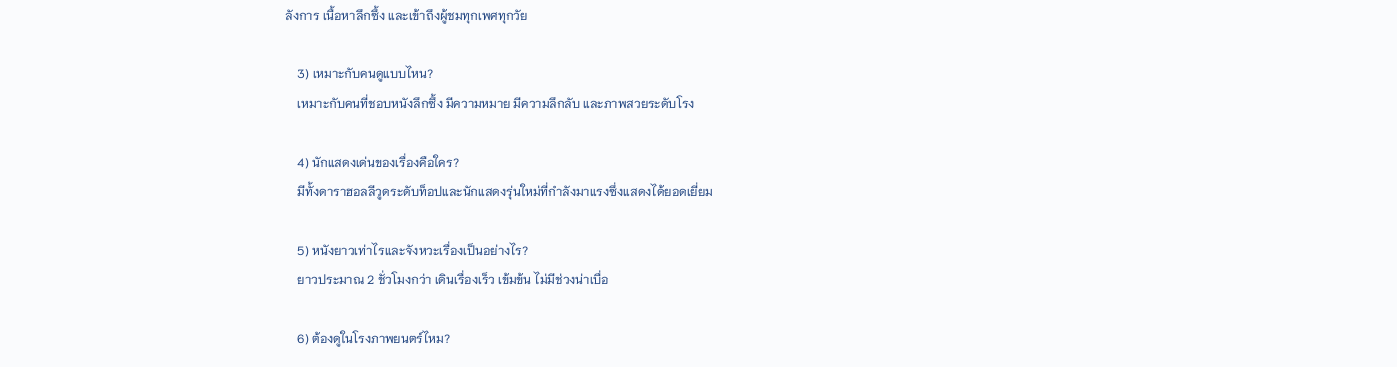ลังการ เนื้อหาลึกซึ้ง และเข้าถึงผู้ชมทุกเพศทุกวัย

    3) เหมาะกับคนดูแบบไหน?
    เหมาะกับคนที่ชอบหนังลึกซึ้ง มีความหมาย มีความลึกลับ และภาพสวยระดับโรง

    4) นักแสดงเด่นของเรื่องคือใคร?
    มีทั้งดาราฮอลลีวูดระดับท็อปและนักแสดงรุ่นใหม่ที่กำลังมาแรงซึ่งแสดงได้ยอดเยี่ยม

    5) หนังยาวเท่าไรและจังหวะเรื่องเป็นอย่างไร?
    ยาวประมาณ 2 ชั่วโมงกว่า เดินเรื่องเร็ว เข้มข้น ไม่มีช่วงน่าเบื่อ

    6) ต้องดูในโรงภาพยนตร์ไหม?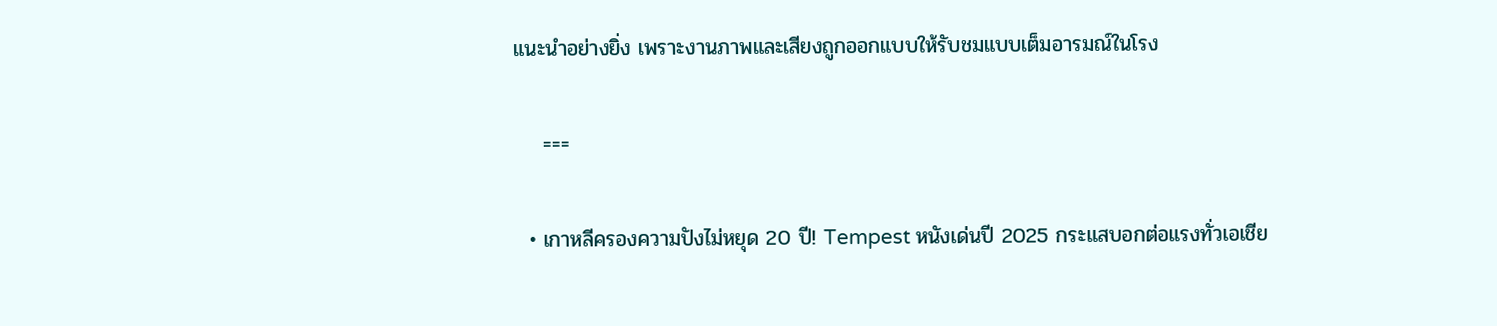แนะนำอย่างยิ่ง เพราะงานภาพและเสียงถูกออกแบบให้รับชมแบบเต็มอารมณ์ในโรง

    ===

  • เกาหลีครองความปังไม่หยุด 20 ปี! Tempest หนังเด่นปี 2025 กระแสบอกต่อแรงทั่วเอเชีย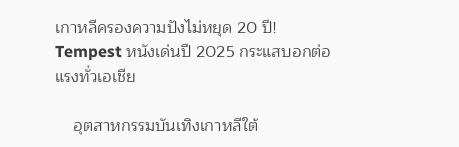เกาหลีครองความปังไม่หยุด 20 ปี! Tempest หนังเด่นปี 2025 กระแสบอกต่อแรงทั่วเอเชีย

    อุตสาหกรรมบันเทิงเกาหลีใต้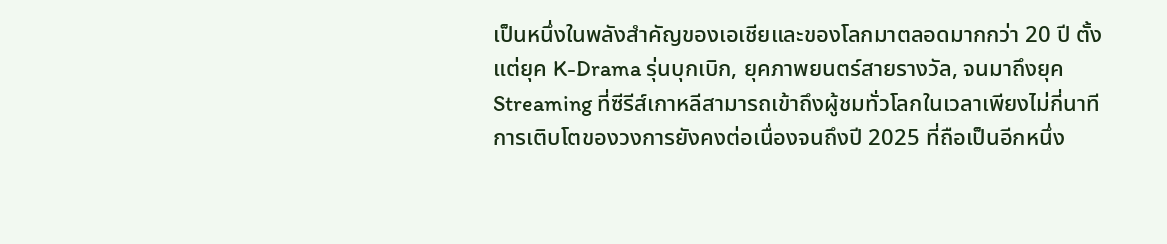เป็นหนึ่งในพลังสำคัญของเอเชียและของโลกมาตลอดมากกว่า 20 ปี ตั้งแต่ยุค K-Drama รุ่นบุกเบิก, ยุคภาพยนตร์สายรางวัล, จนมาถึงยุค Streaming ที่ซีรีส์เกาหลีสามารถเข้าถึงผู้ชมทั่วโลกในเวลาเพียงไม่กี่นาที การเติบโตของวงการยังคงต่อเนื่องจนถึงปี 2025 ที่ถือเป็นอีกหนึ่ง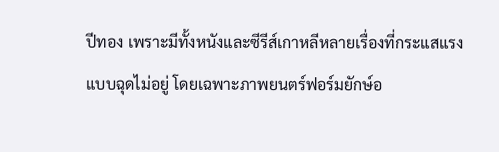ปีทอง เพราะมีทั้งหนังและซีรีส์เกาหลีหลายเรื่องที่กระแสแรงแบบฉุดไม่อยู่ โดยเฉพาะภาพยนตร์ฟอร์มยักษ์อ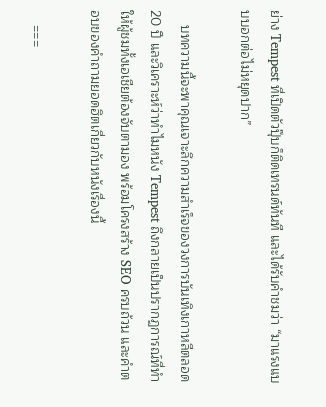ย่าง Tempest ที่เปิดตัวปุ๊บก็ติดเทรนด์ทันที และได้รับคำชมว่า “มาแรงแบบบอกต่อไม่หยุดปาก”

    บทความนี้จะพาคุณเจาะลึกความสำเร็จของวงการบันเทิงเกาหลีตลอด 20 ปี และวิเคราะห์ว่าทำไมหนัง Tempest ถึงกลายเป็นปรากฏการณ์ที่ทำให้ผู้ชมทั้งเอเชียต้องจับตามอง พร้อมโครงสร้าง SEO ครบถ้วน และคำตอบของคำถามยอดฮิตเกี่ยวกับหนังเรื่องนี้

    ===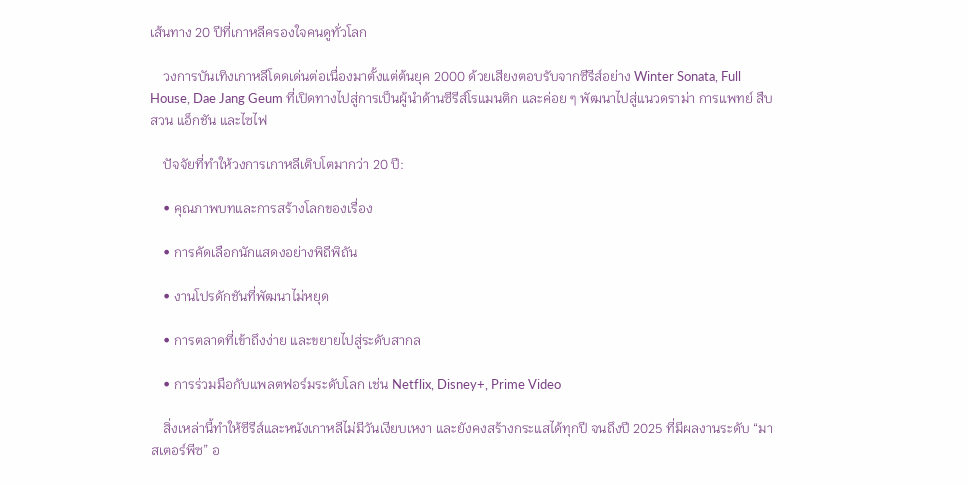เส้นทาง 20 ปีที่เกาหลีครองใจคนดูทั่วโลก

    วงการบันเทิงเกาหลีโดดเด่นต่อเนื่องมาตั้งแต่ต้นยุค 2000 ด้วยเสียงตอบรับจากซีรีส์อย่าง Winter Sonata, Full House, Dae Jang Geum ที่เปิดทางไปสู่การเป็นผู้นำด้านซีรีส์โรแมนติก และค่อย ๆ พัฒนาไปสู่แนวดราม่า การแพทย์ สืบสวน แอ็กชัน และไซไฟ

    ปัจจัยที่ทำให้วงการเกาหลีเติบโตมากว่า 20 ปี:

    • คุณภาพบทและการสร้างโลกของเรื่อง

    • การคัดเลือกนักแสดงอย่างพิถีพิถัน

    • งานโปรดักชันที่พัฒนาไม่หยุด

    • การตลาดที่เข้าถึงง่าย และขยายไปสู่ระดับสากล

    • การร่วมมือกับแพลตฟอร์มระดับโลก เช่น Netflix, Disney+, Prime Video

    สิ่งเหล่านี้ทำให้ซีรีส์และหนังเกาหลีไม่มีวันเงียบเหงา และยังคงสร้างกระแสได้ทุกปี จนถึงปี 2025 ที่มีผลงานระดับ “มาสเตอร์พีซ” อ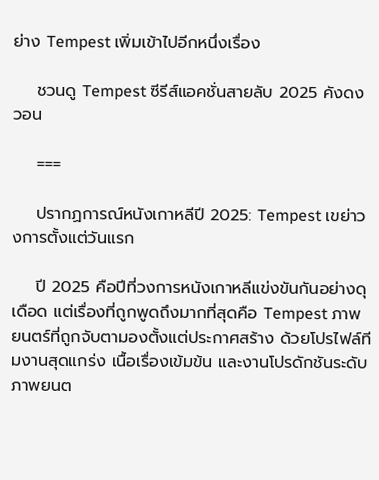ย่าง Tempest เพิ่มเข้าไปอีกหนึ่งเรื่อง

    ชวนดู Tempest ซีรีส์แอคชั่นสายลับ 2025 คังดงวอน

    ===

    ปรากฏการณ์หนังเกาหลีปี 2025: Tempest เขย่าวงการตั้งแต่วันแรก

    ปี 2025 คือปีที่วงการหนังเกาหลีแข่งขันกันอย่างดุเดือด แต่เรื่องที่ถูกพูดถึงมากที่สุดคือ Tempest ภาพยนตร์ที่ถูกจับตามองตั้งแต่ประกาศสร้าง ด้วยโปรไฟล์ทีมงานสุดแกร่ง เนื้อเรื่องเข้มข้น และงานโปรดักชันระดับภาพยนต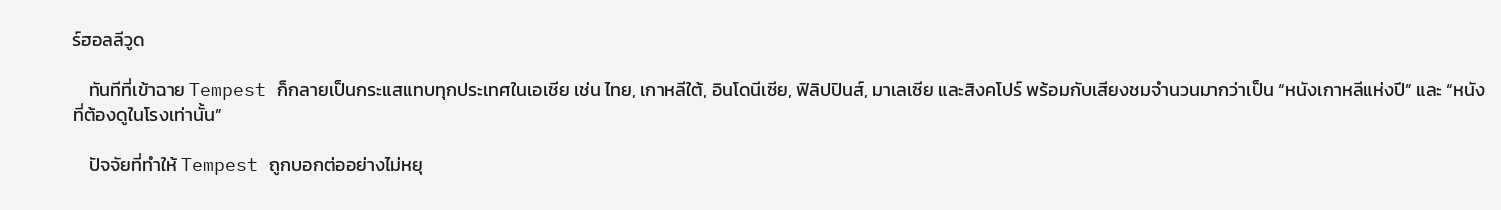ร์ฮอลลีวูด

    ทันทีที่เข้าฉาย Tempest ก็กลายเป็นกระแสแทบทุกประเทศในเอเชีย เช่น ไทย, เกาหลีใต้, อินโดนีเซีย, ฟิลิปปินส์, มาเลเซีย และสิงคโปร์ พร้อมกับเสียงชมจำนวนมากว่าเป็น “หนังเกาหลีแห่งปี” และ “หนังที่ต้องดูในโรงเท่านั้น”

    ปัจจัยที่ทำให้ Tempest ถูกบอกต่ออย่างไม่หยุ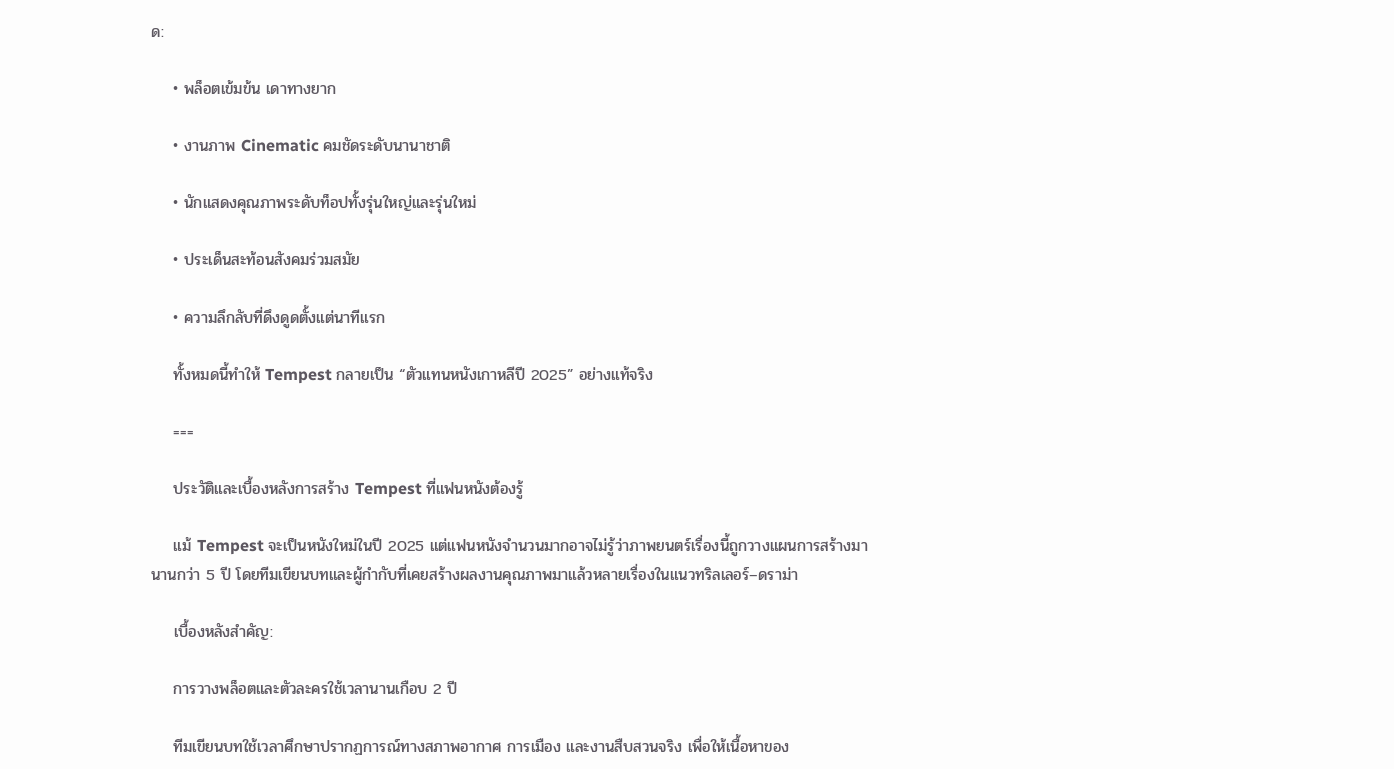ด:

    • พล็อตเข้มข้น เดาทางยาก

    • งานภาพ Cinematic คมชัดระดับนานาชาติ

    • นักแสดงคุณภาพระดับท็อปทั้งรุ่นใหญ่และรุ่นใหม่

    • ประเด็นสะท้อนสังคมร่วมสมัย

    • ความลึกลับที่ดึงดูดตั้งแต่นาทีแรก

    ทั้งหมดนี้ทำให้ Tempest กลายเป็น “ตัวแทนหนังเกาหลีปี 2025” อย่างแท้จริง

    ===

    ประวัติและเบื้องหลังการสร้าง Tempest ที่แฟนหนังต้องรู้

    แม้ Tempest จะเป็นหนังใหม่ในปี 2025 แต่แฟนหนังจำนวนมากอาจไม่รู้ว่าภาพยนตร์เรื่องนี้ถูกวางแผนการสร้างมานานกว่า 5 ปี โดยทีมเขียนบทและผู้กำกับที่เคยสร้างผลงานคุณภาพมาแล้วหลายเรื่องในแนวทริลเลอร์–ดราม่า

    เบื้องหลังสำคัญ:

    การวางพล็อตและตัวละครใช้เวลานานเกือบ 2 ปี

    ทีมเขียนบทใช้เวลาศึกษาปรากฏการณ์ทางสภาพอากาศ การเมือง และงานสืบสวนจริง เพื่อให้เนื้อหาของ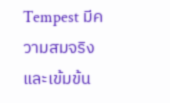Tempest มีความสมจริงและเข้มข้น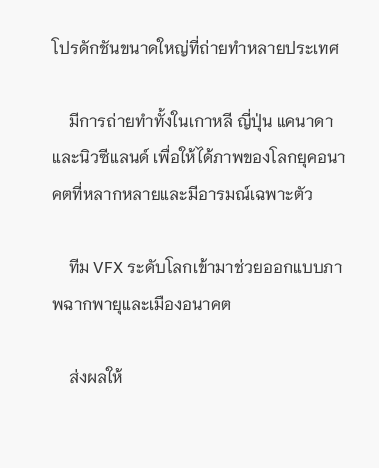โปรดักชันขนาดใหญ่ที่ถ่ายทำหลายประเทศ

    มีการถ่ายทำทั้งในเกาหลี ญี่ปุ่น แคนาดา และนิวซีแลนด์ เพื่อให้ได้ภาพของโลกยุคอนาคตที่หลากหลายและมีอารมณ์เฉพาะตัว

    ทีม VFX ระดับโลกเข้ามาช่วยออกแบบภาพฉากพายุและเมืองอนาคต

    ส่งผลให้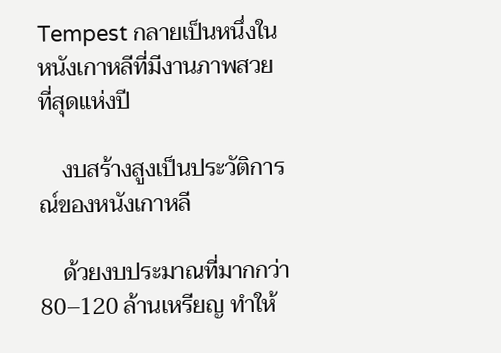Tempest กลายเป็นหนึ่งในหนังเกาหลีที่มีงานภาพสวยที่สุดแห่งปี

    งบสร้างสูงเป็นประวัติการณ์ของหนังเกาหลี

    ด้วยงบประมาณที่มากกว่า 80–120 ล้านเหรียญ ทำให้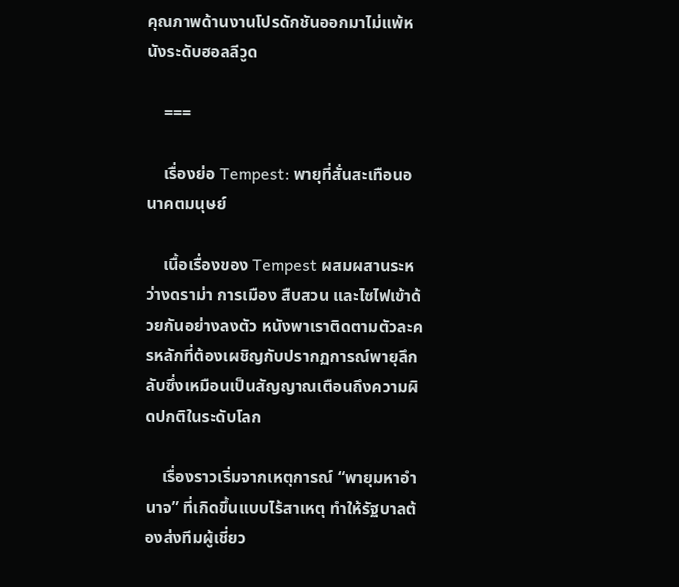คุณภาพด้านงานโปรดักชันออกมาไม่แพ้หนังระดับฮอลลีวูด

    ===

    เรื่องย่อ Tempest: พายุที่สั่นสะเทือนอนาคตมนุษย์

    เนื้อเรื่องของ Tempest ผสมผสานระหว่างดราม่า การเมือง สืบสวน และไซไฟเข้าด้วยกันอย่างลงตัว หนังพาเราติดตามตัวละครหลักที่ต้องเผชิญกับปรากฏการณ์พายุลึกลับซึ่งเหมือนเป็นสัญญาณเตือนถึงความผิดปกติในระดับโลก

    เรื่องราวเริ่มจากเหตุการณ์ “พายุมหาอำนาจ” ที่เกิดขึ้นแบบไร้สาเหตุ ทำให้รัฐบาลต้องส่งทีมผู้เชี่ยว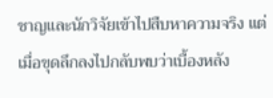ชาญและนักวิจัยเข้าไปสืบหาความจริง แต่เมื่อขุดลึกลงไปกลับพบว่าเบื้องหลัง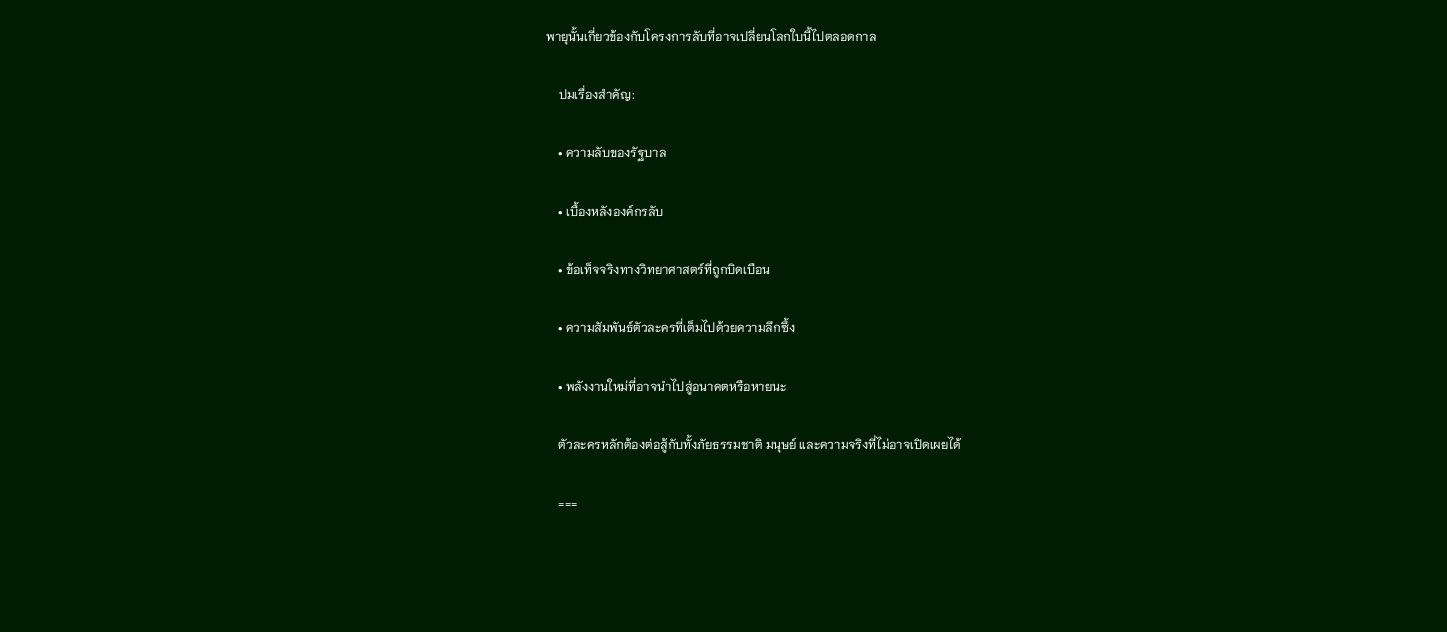พายุนั้นเกี่ยวข้องกับโครงการลับที่อาจเปลี่ยนโลกใบนี้ไปตลอดกาล

    ปมเรื่องสำคัญ:

    • ความลับของรัฐบาล

    • เบื้องหลังองค์กรลับ

    • ข้อเท็จจริงทางวิทยาศาสตร์ที่ถูกบิดเบือน

    • ความสัมพันธ์ตัวละครที่เต็มไปด้วยความลึกซึ้ง

    • พลังงานใหม่ที่อาจนำไปสู่อนาคตหรือหายนะ

    ตัวละครหลักต้องต่อสู้กับทั้งภัยธรรมชาติ มนุษย์ และความจริงที่ไม่อาจเปิดเผยได้

    ===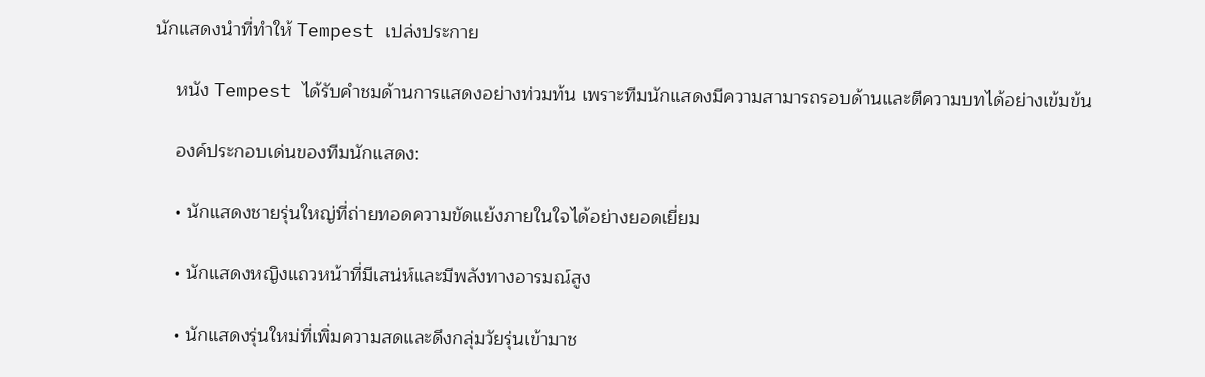นักแสดงนำที่ทำให้ Tempest เปล่งประกาย

    หนัง Tempest ได้รับคำชมด้านการแสดงอย่างท่วมท้น เพราะทีมนักแสดงมีความสามารถรอบด้านและตีความบทได้อย่างเข้มข้น

    องค์ประกอบเด่นของทีมนักแสดง:

    • นักแสดงชายรุ่นใหญ่ที่ถ่ายทอดความขัดแย้งภายในใจได้อย่างยอดเยี่ยม

    • นักแสดงหญิงแถวหน้าที่มีเสน่ห์และมีพลังทางอารมณ์สูง

    • นักแสดงรุ่นใหม่ที่เพิ่มความสดและดึงกลุ่มวัยรุ่นเข้ามาช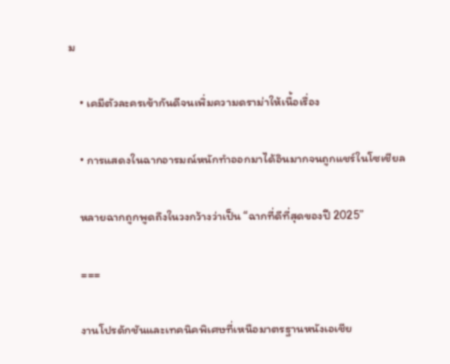ม

    • เคมีตัวละครเข้ากันดีจนเพิ่มความดราม่าให้เนื้อเรื่อง

    • การแสดงในฉากอารมณ์หนักทำออกมาได้อินมากจนถูกแชร์ในโซเชียล

    หลายฉากถูกพูดถึงในวงกว้างว่าเป็น “ฉากที่ดีที่สุดของปี 2025”

    ===

    งานโปรดักชันและเทคนิคพิเศษที่เหนือมาตรฐานหนังเอเชีย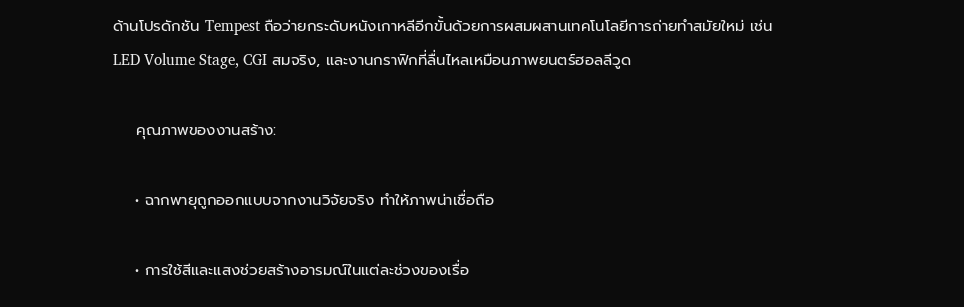ด้านโปรดักชัน Tempest ถือว่ายกระดับหนังเกาหลีอีกขั้นด้วยการผสมผสานเทคโนโลยีการถ่ายทำสมัยใหม่ เช่น LED Volume Stage, CGI สมจริง, และงานกราฟิกที่ลื่นไหลเหมือนภาพยนตร์ฮอลลีวูด

    คุณภาพของงานสร้าง:

    • ฉากพายุถูกออกแบบจากงานวิจัยจริง ทำให้ภาพน่าเชื่อถือ

    • การใช้สีและแสงช่วยสร้างอารมณ์ในแต่ละช่วงของเรื่อ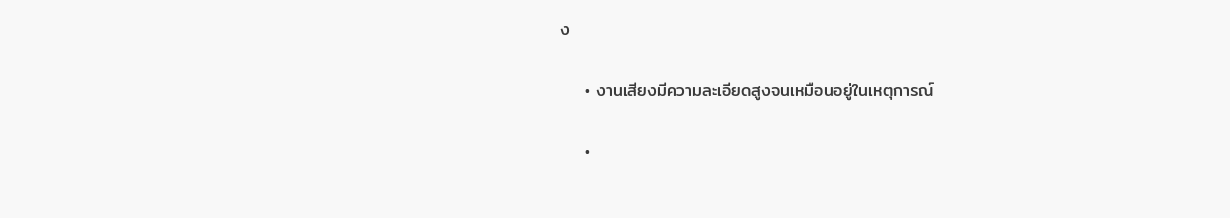ง

    • งานเสียงมีความละเอียดสูงจนเหมือนอยู่ในเหตุการณ์

    •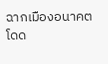ฉากเมืองอนาคตโดด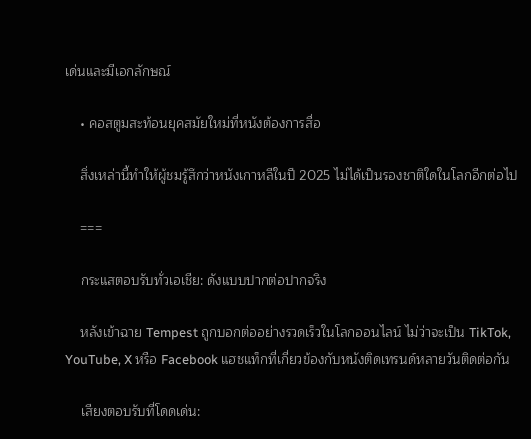เด่นและมีเอกลักษณ์

    • คอสตูมสะท้อนยุคสมัยใหม่ที่หนังต้องการสื่อ

    สิ่งเหล่านี้ทำให้ผู้ชมรู้สึกว่าหนังเกาหลีในปี 2025 ไม่ได้เป็นรองชาติใดในโลกอีกต่อไป

    ===

    กระแสตอบรับทั่วเอเชีย: ดังแบบปากต่อปากจริง

    หลังเข้าฉาย Tempest ถูกบอกต่ออย่างรวดเร็วในโลกออนไลน์ ไม่ว่าจะเป็น TikTok, YouTube, X หรือ Facebook แฮชแท็กที่เกี่ยวข้องกับหนังติดเทรนด์หลายวันติดต่อกัน

    เสียงตอบรับที่โดดเด่น: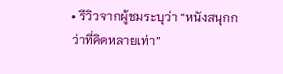• รีวิวจากผู้ชมระบุว่า “หนังสนุกกว่าที่คิดหลายเท่า”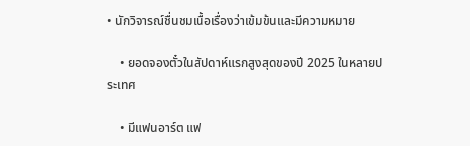• นักวิจารณ์ชื่นชมเนื้อเรื่องว่าเข้มข้นและมีความหมาย

    • ยอดจองตั๋วในสัปดาห์แรกสูงสุดของปี 2025 ในหลายประเทศ

    • มีแฟนอาร์ต แฟ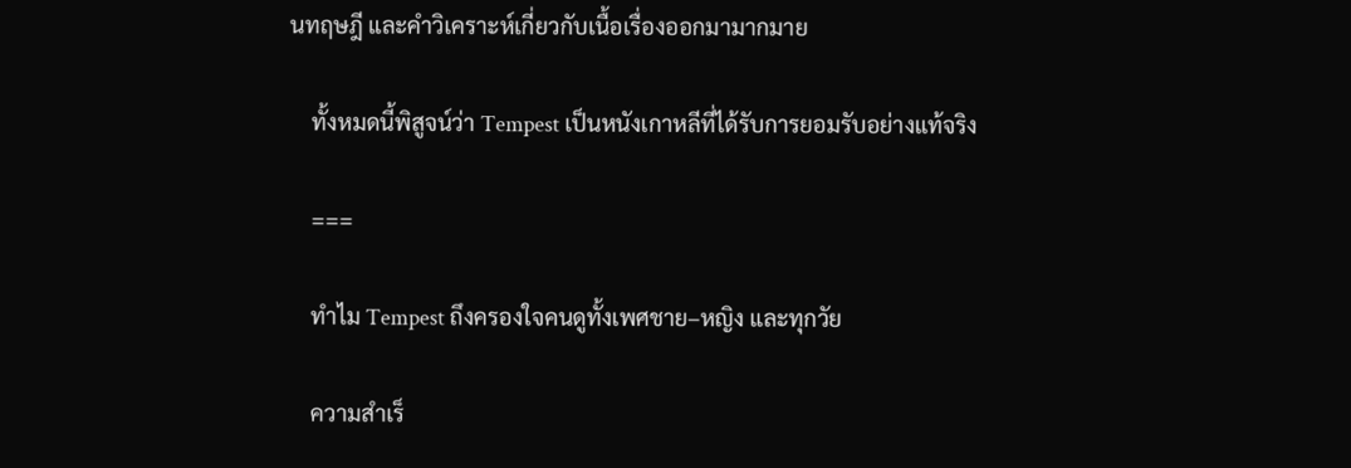นทฤษฎี และคำวิเคราะห์เกี่ยวกับเนื้อเรื่องออกมามากมาย

    ทั้งหมดนี้พิสูจน์ว่า Tempest เป็นหนังเกาหลีที่ได้รับการยอมรับอย่างแท้จริง

    ===

    ทำไม Tempest ถึงครองใจคนดูทั้งเพศชาย–หญิง และทุกวัย

    ความสำเร็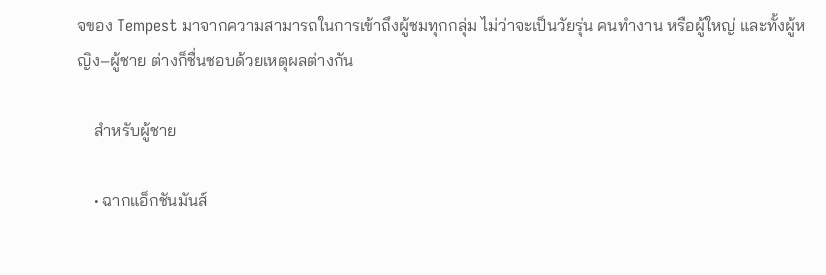จของ Tempest มาจากความสามารถในการเข้าถึงผู้ชมทุกกลุ่ม ไม่ว่าจะเป็นวัยรุ่น คนทำงาน หรือผู้ใหญ่ และทั้งผู้หญิง–ผู้ชาย ต่างก็ชื่นชอบด้วยเหตุผลต่างกัน

    สำหรับผู้ชาย

    • ฉากแอ็กชันมันส์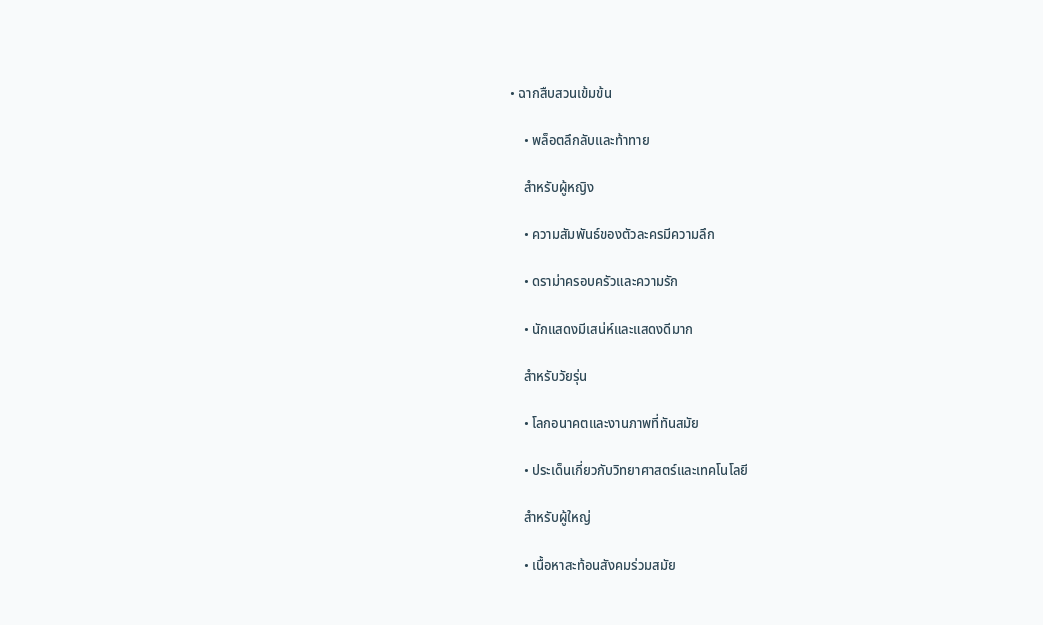• ฉากสืบสวนเข้มข้น

    • พล็อตลึกลับและท้าทาย

    สำหรับผู้หญิง

    • ความสัมพันธ์ของตัวละครมีความลึก

    • ดราม่าครอบครัวและความรัก

    • นักแสดงมีเสน่ห์และแสดงดีมาก

    สำหรับวัยรุ่น

    • โลกอนาคตและงานภาพที่ทันสมัย

    • ประเด็นเกี่ยวกับวิทยาศาสตร์และเทคโนโลยี

    สำหรับผู้ใหญ่

    • เนื้อหาสะท้อนสังคมร่วมสมัย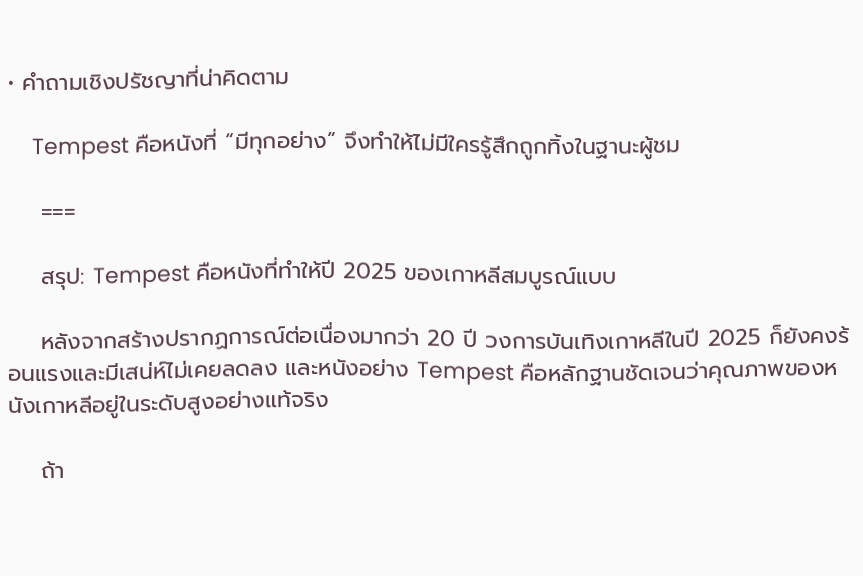• คำถามเชิงปรัชญาที่น่าคิดตาม

    Tempest คือหนังที่ “มีทุกอย่าง” จึงทำให้ไม่มีใครรู้สึกถูกทิ้งในฐานะผู้ชม

    ===

    สรุป: Tempest คือหนังที่ทำให้ปี 2025 ของเกาหลีสมบูรณ์แบบ

    หลังจากสร้างปรากฏการณ์ต่อเนื่องมากว่า 20 ปี วงการบันเทิงเกาหลีในปี 2025 ก็ยังคงร้อนแรงและมีเสน่ห์ไม่เคยลดลง และหนังอย่าง Tempest คือหลักฐานชัดเจนว่าคุณภาพของหนังเกาหลีอยู่ในระดับสูงอย่างแท้จริง

    ถ้า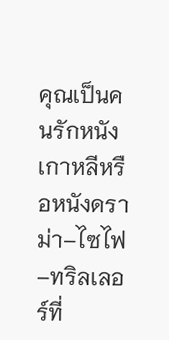คุณเป็นคนรักหนังเกาหลีหรือหนังดราม่า–ไซไฟ–ทริลเลอร์ที่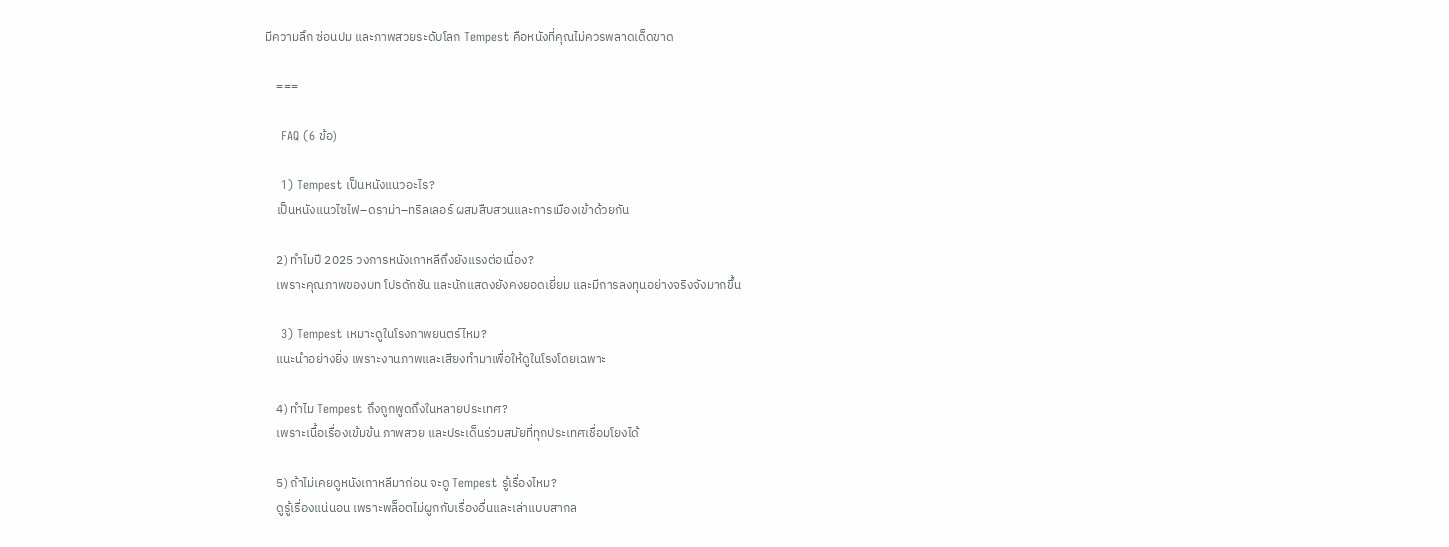มีความลึก ซ่อนปม และภาพสวยระดับโลก Tempest คือหนังที่คุณไม่ควรพลาดเด็ดขาด

    ===

    FAQ (6 ข้อ)

    1) Tempest เป็นหนังแนวอะไร?
    เป็นหนังแนวไซไฟ–ดราม่า–ทริลเลอร์ ผสมสืบสวนและการเมืองเข้าด้วยกัน

    2) ทำไมปี 2025 วงการหนังเกาหลีถึงยังแรงต่อเนื่อง?
    เพราะคุณภาพของบท โปรดักชัน และนักแสดงยังคงยอดเยี่ยม และมีการลงทุนอย่างจริงจังมากขึ้น

    3) Tempest เหมาะดูในโรงภาพยนตร์ไหม?
    แนะนำอย่างยิ่ง เพราะงานภาพและเสียงทำมาเพื่อให้ดูในโรงโดยเฉพาะ

    4) ทำไม Tempest ถึงถูกพูดถึงในหลายประเทศ?
    เพราะเนื้อเรื่องเข้มข้น ภาพสวย และประเด็นร่วมสมัยที่ทุกประเทศเชื่อมโยงได้

    5) ถ้าไม่เคยดูหนังเกาหลีมาก่อน จะดู Tempest รู้เรื่องไหม?
    ดูรู้เรื่องแน่นอน เพราะพล็อตไม่ผูกกับเรื่องอื่นและเล่าแบบสากล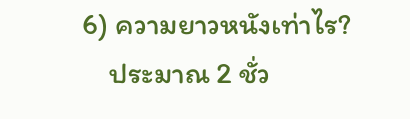6) ความยาวหนังเท่าไร?
    ประมาณ 2 ชั่ว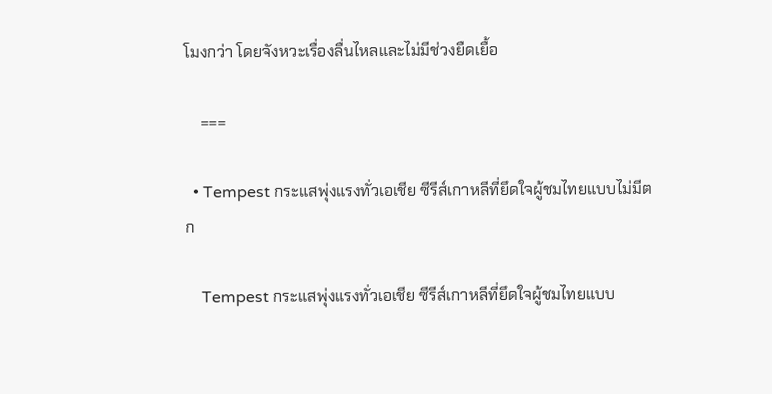โมงกว่า โดยจังหวะเรื่องลื่นไหลและไม่มีช่วงยืดเยื้อ

    ===

  • Tempest กระแสพุ่งแรงทั่วเอเชีย ซีรีส์เกาหลีที่ยึดใจผู้ชมไทยแบบไม่มีตก

    Tempest กระแสพุ่งแรงทั่วเอเชีย ซีรีส์เกาหลีที่ยึดใจผู้ชมไทยแบบ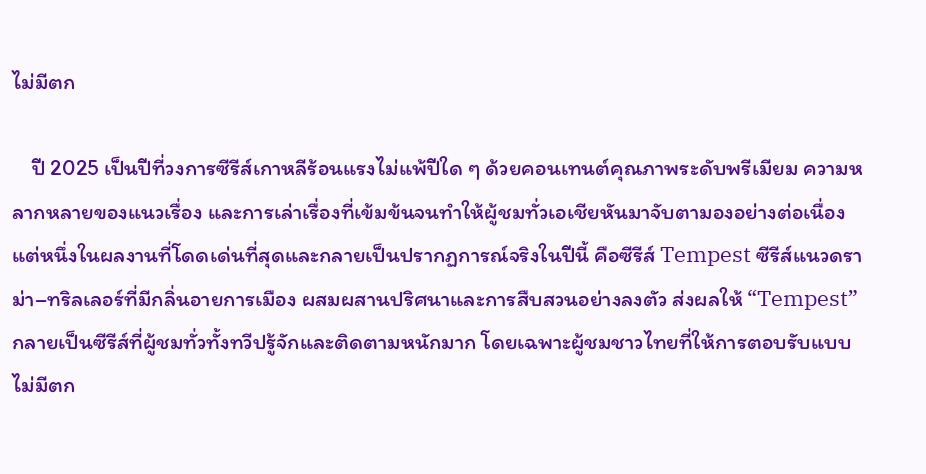ไม่มีตก

    ปี 2025 เป็นปีที่วงการซีรีส์เกาหลีร้อนแรงไม่แพ้ปีใด ๆ ด้วยคอนเทนต์คุณภาพระดับพรีเมียม ความหลากหลายของแนวเรื่อง และการเล่าเรื่องที่เข้มข้นจนทำให้ผู้ชมทั่วเอเชียหันมาจับตามองอย่างต่อเนื่อง แต่หนึ่งในผลงานที่โดดเด่นที่สุดและกลายเป็นปรากฏการณ์จริงในปีนี้ คือซีรีส์ Tempest ซีรีส์แนวดราม่า–ทริลเลอร์ที่มีกลิ่นอายการเมือง ผสมผสานปริศนาและการสืบสวนอย่างลงตัว ส่งผลให้ “Tempest” กลายเป็นซีรีส์ที่ผู้ชมทั่วทั้งทวีปรู้จักและติดตามหนักมาก โดยเฉพาะผู้ชมชาวไทยที่ให้การตอบรับแบบไม่มีตก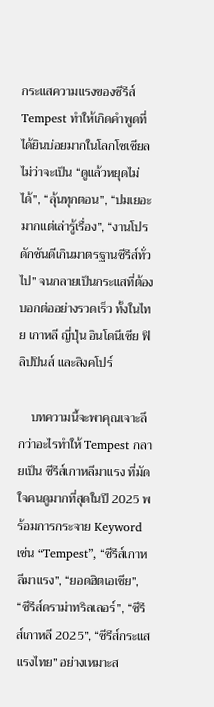กระแสความแรงของซีรีส์ Tempest ทำให้เกิดคำพูดที่ได้ยินบ่อยมากในโลกโซเชียล ไม่ว่าจะเป็น “ดูแล้วหยุดไม่ได้”, “ลุ้นทุกตอน”, “ปมเยอะมากแต่เล่ารู้เรื่อง”, “งานโปรดักชันดีเกินมาตรฐานซีรีส์ทั่วไป” จนกลายเป็นกระแสที่ต้องบอกต่ออย่างรวดเร็ว ทั้งในไทย เกาหลี ญี่ปุ่น อินโดนีเซีย ฟิลิปปินส์ และสิงคโปร์

    บทความนี้จะพาคุณเจาะลึกว่าอะไรทำให้ Tempest กลายเป็น ซีรีส์เกาหลีมาแรง ที่มัดใจคนดูมากที่สุดในปี 2025 พร้อมการกระจาย Keyword เช่น “Tempest”, “ซีรีส์เกาหลีมาแรง”, “ยอดฮิตเอเชีย”, “ซีรีส์ดราม่าทริลเลอร์”, “ซีรีส์เกาหลี 2025”, “ซีรีส์กระแสแรงไทย” อย่างเหมาะส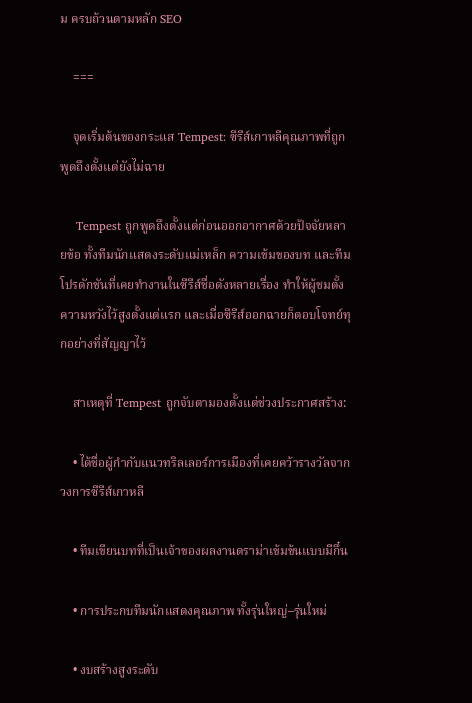ม ครบถ้วนตามหลัก SEO

    ===

    จุดเริ่มต้นของกระแส Tempest: ซีรีส์เกาหลีคุณภาพที่ถูกพูดถึงตั้งแต่ยังไม่ฉาย

    Tempest ถูกพูดถึงตั้งแต่ก่อนออกอากาศด้วยปัจจัยหลายข้อ ทั้งทีมนักแสดงระดับแม่เหล็ก ความเข้มของบท และทีมโปรดักชันที่เคยทำงานในซีรีส์ชื่อดังหลายเรื่อง ทำให้ผู้ชมตั้งความหวังไว้สูงตั้งแต่แรก และเมื่อซีรีส์ออกฉายก็ตอบโจทย์ทุกอย่างที่สัญญาไว้

    สาเหตุที่ Tempest ถูกจับตามองตั้งแต่ช่วงประกาศสร้าง:

    • ได้ชื่อผู้กำกับแนวทริลเลอร์การเมืองที่เคยคว้ารางวัลจากวงการซีรีส์เกาหลี

    • ทีมเขียนบทที่เป็นเจ้าของผลงานดราม่าเข้มข้นแบบมีกึ๋น

    • การประกบทีมนักแสดงคุณภาพ ทั้งรุ่นใหญ่–รุ่นใหม่

    • งบสร้างสูงระดับ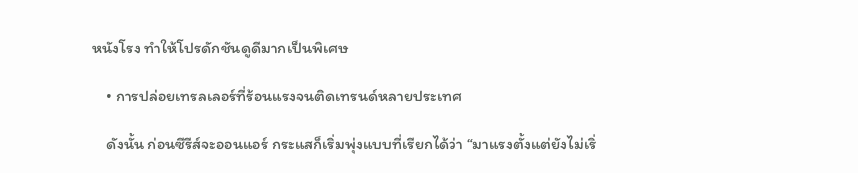หนังโรง ทำให้โปรดักชันดูดีมากเป็นพิเศษ

    • การปล่อยเทรลเลอร์ที่ร้อนแรงจนติดเทรนด์หลายประเทศ

    ดังนั้น ก่อนซีรีส์จะออนแอร์ กระแสก็เริ่มพุ่งแบบที่เรียกได้ว่า “มาแรงตั้งแต่ยังไม่เริ่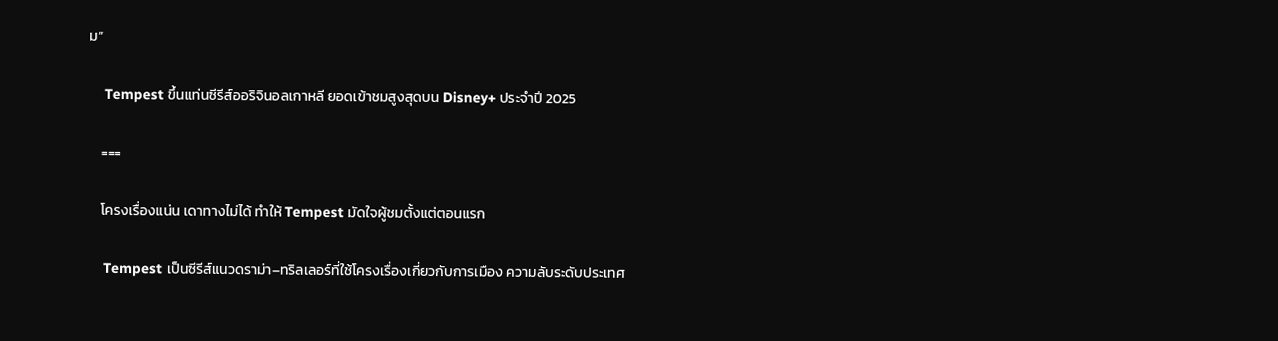ม”

    Tempest ขึ้นแท่นซีรีส์ออริจินอลเกาหลี ยอดเข้าชมสูงสุดบน Disney+ ประจำปี 2025

    ===

    โครงเรื่องแน่น เดาทางไม่ได้ ทำให้ Tempest มัดใจผู้ชมตั้งแต่ตอนแรก

    Tempest เป็นซีรีส์แนวดราม่า–ทริลเลอร์ที่ใช้โครงเรื่องเกี่ยวกับการเมือง ความลับระดับประเทศ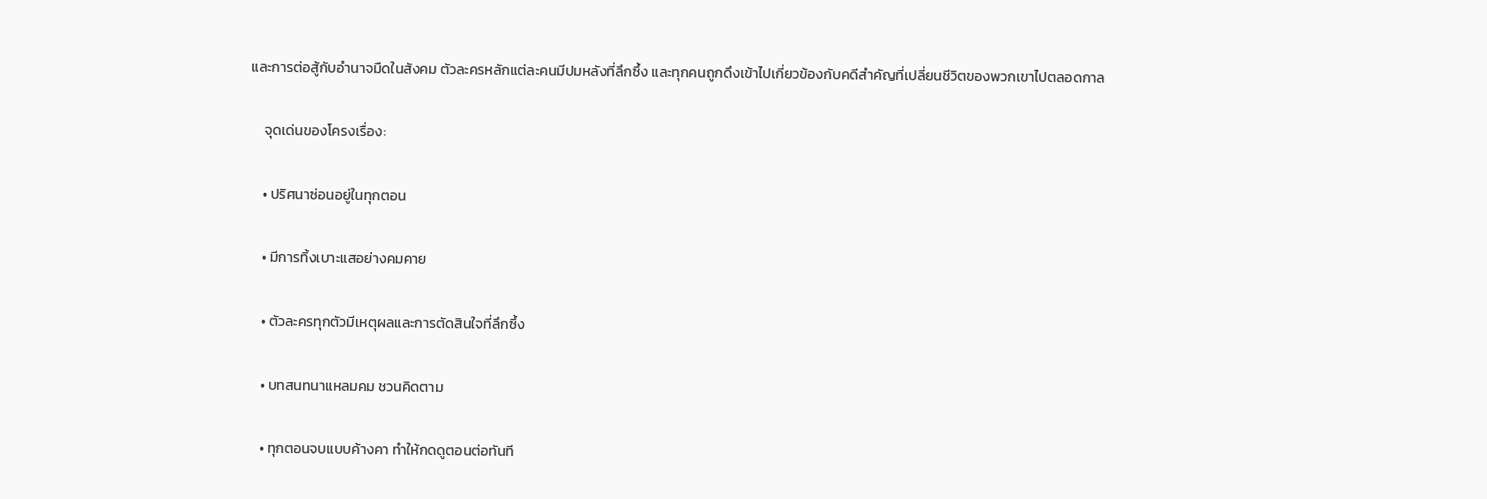และการต่อสู้กับอำนาจมืดในสังคม ตัวละครหลักแต่ละคนมีปมหลังที่ลึกซึ้ง และทุกคนถูกดึงเข้าไปเกี่ยวข้องกับคดีสำคัญที่เปลี่ยนชีวิตของพวกเขาไปตลอดกาล

    จุดเด่นของโครงเรื่อง:

    • ปริศนาซ่อนอยู่ในทุกตอน

    • มีการทิ้งเบาะแสอย่างคมคาย

    • ตัวละครทุกตัวมีเหตุผลและการตัดสินใจที่ลึกซึ้ง

    • บทสนทนาแหลมคม ชวนคิดตาม

    • ทุกตอนจบแบบค้างคา ทำให้กดดูตอนต่อทันที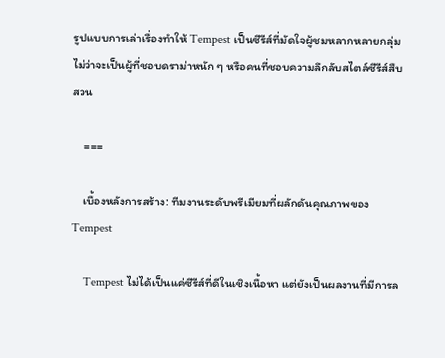รูปแบบการเล่าเรื่องทำให้ Tempest เป็นซีรีส์ที่มัดใจผู้ชมหลากหลายกลุ่ม ไม่ว่าจะเป็นผู้ที่ชอบดราม่าหนัก ๆ หรือคนที่ชอบความลึกลับสไตล์ซีรีส์สืบสวน

    ===

    เบื้องหลังการสร้าง: ทีมงานระดับพรีเมียมที่ผลักดันคุณภาพของ Tempest

    Tempest ไม่ได้เป็นแค่ซีรีส์ที่ดีในเชิงเนื้อหา แต่ยังเป็นผลงานที่มีการล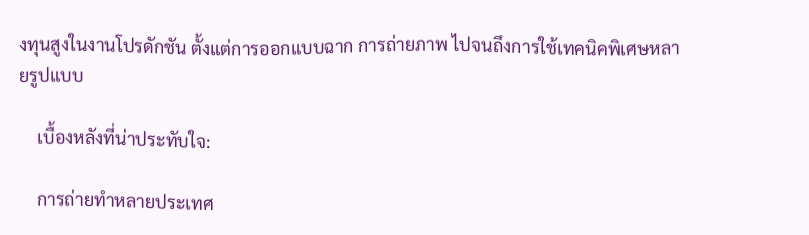งทุนสูงในงานโปรดักชัน ตั้งแต่การออกแบบฉาก การถ่ายภาพ ไปจนถึงการใช้เทคนิคพิเศษหลายรูปแบบ

    เบื้องหลังที่น่าประทับใจ:

    การถ่ายทำหลายประเทศ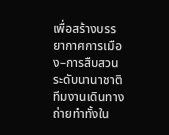เพื่อสร้างบรรยากาศการเมือง–การสืบสวนระดับนานาชาติ ทีมงานเดินทางถ่ายทำทั้งใน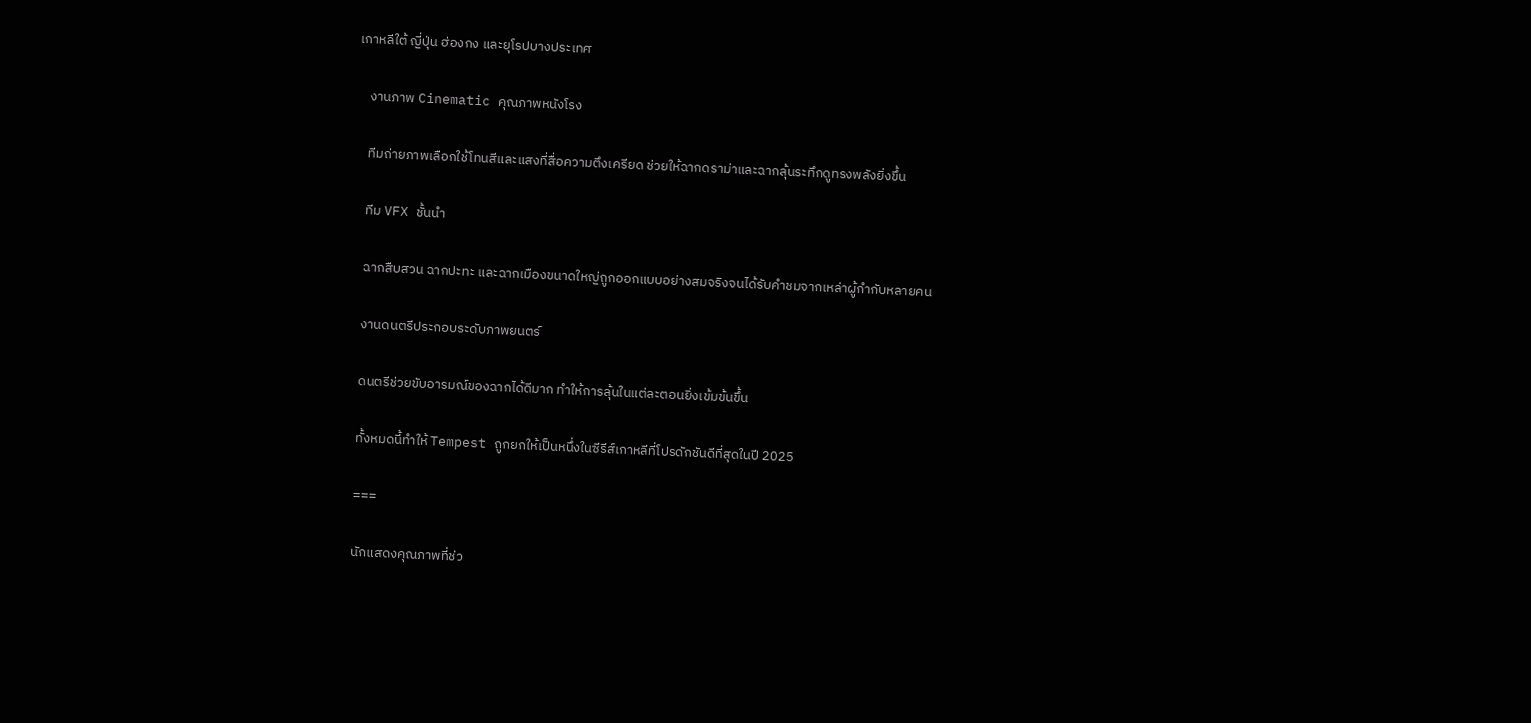เกาหลีใต้ ญี่ปุ่น ฮ่องกง และยุโรปบางประเทศ

    งานภาพ Cinematic คุณภาพหนังโรง

    ทีมถ่ายภาพเลือกใช้โทนสีและแสงที่สื่อความตึงเครียด ช่วยให้ฉากดราม่าและฉากลุ้นระทึกดูทรงพลังยิ่งขึ้น

    ทีม VFX ชั้นนำ

    ฉากสืบสวน ฉากปะทะ และฉากเมืองขนาดใหญ่ถูกออกแบบอย่างสมจริงจนได้รับคำชมจากเหล่าผู้กำกับหลายคน

    งานดนตรีประกอบระดับภาพยนตร์

    ดนตรีช่วยขับอารมณ์ของฉากได้ดีมาก ทำให้การลุ้นในแต่ละตอนยิ่งเข้มข้นขึ้น

    ทั้งหมดนี้ทำให้ Tempest ถูกยกให้เป็นหนึ่งในซีรีส์เกาหลีที่โปรดักชันดีที่สุดในปี 2025

    ===

    นักแสดงคุณภาพที่ช่ว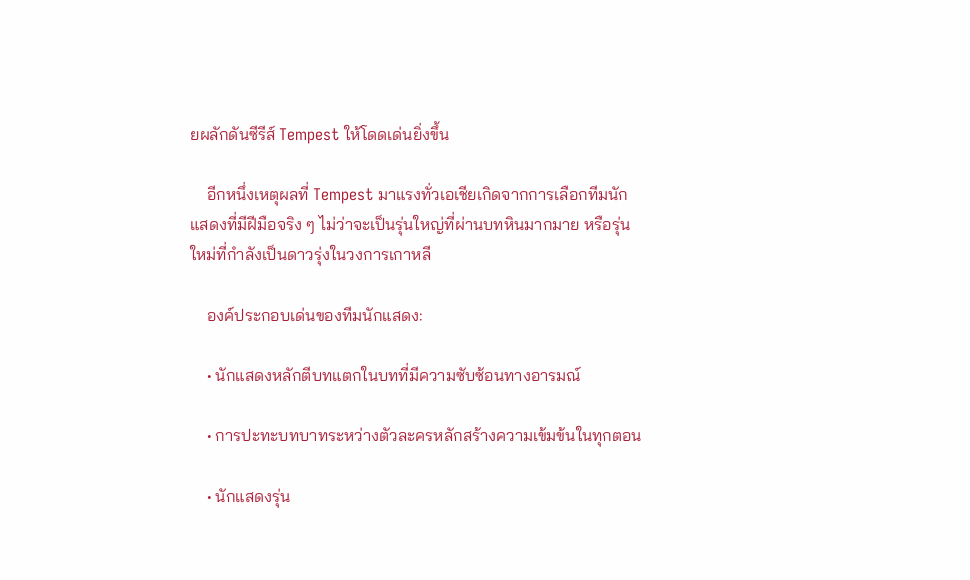ยผลักดันซีรีส์ Tempest ให้โดดเด่นยิ่งขึ้น

    อีกหนึ่งเหตุผลที่ Tempest มาแรงทั่วเอเชียเกิดจากการเลือกทีมนักแสดงที่มีฝีมือจริง ๆ ไม่ว่าจะเป็นรุ่นใหญ่ที่ผ่านบทหินมากมาย หรือรุ่นใหม่ที่กำลังเป็นดาวรุ่งในวงการเกาหลี

    องค์ประกอบเด่นของทีมนักแสดง:

    • นักแสดงหลักตีบทแตกในบทที่มีความซับซ้อนทางอารมณ์

    • การปะทะบทบาทระหว่างตัวละครหลักสร้างความเข้มข้นในทุกตอน

    • นักแสดงรุ่น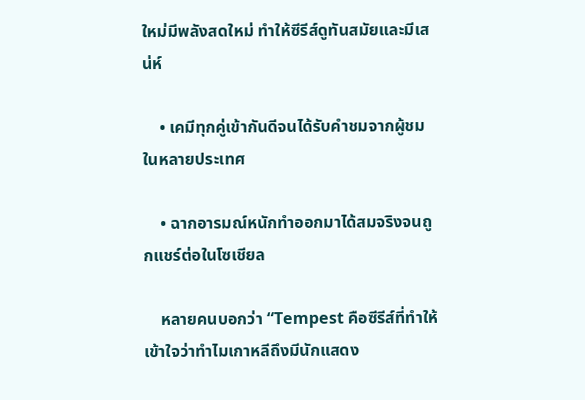ใหม่มีพลังสดใหม่ ทำให้ซีรีส์ดูทันสมัยและมีเสน่ห์

    • เคมีทุกคู่เข้ากันดีจนได้รับคำชมจากผู้ชมในหลายประเทศ

    • ฉากอารมณ์หนักทำออกมาได้สมจริงจนถูกแชร์ต่อในโซเชียล

    หลายคนบอกว่า “Tempest คือซีรีส์ที่ทำให้เข้าใจว่าทำไมเกาหลีถึงมีนักแสดง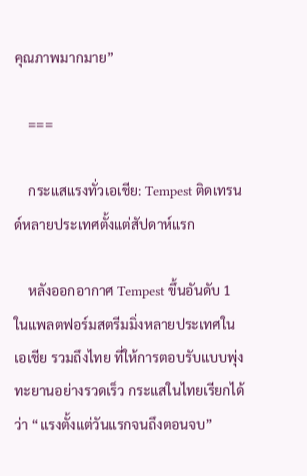คุณภาพมากมาย”

    ===

    กระแสแรงทั่วเอเชีย: Tempest ติดเทรนด์หลายประเทศตั้งแต่สัปดาห์แรก

    หลังออกอากาศ Tempest ขึ้นอันดับ 1 ในแพลตฟอร์มสตรีมมิ่งหลายประเทศในเอเชีย รวมถึงไทย ที่ให้การตอบรับแบบพุ่งทะยานอย่างรวดเร็ว กระแสในไทยเรียกได้ว่า “แรงตั้งแต่วันแรกจนถึงตอนจบ”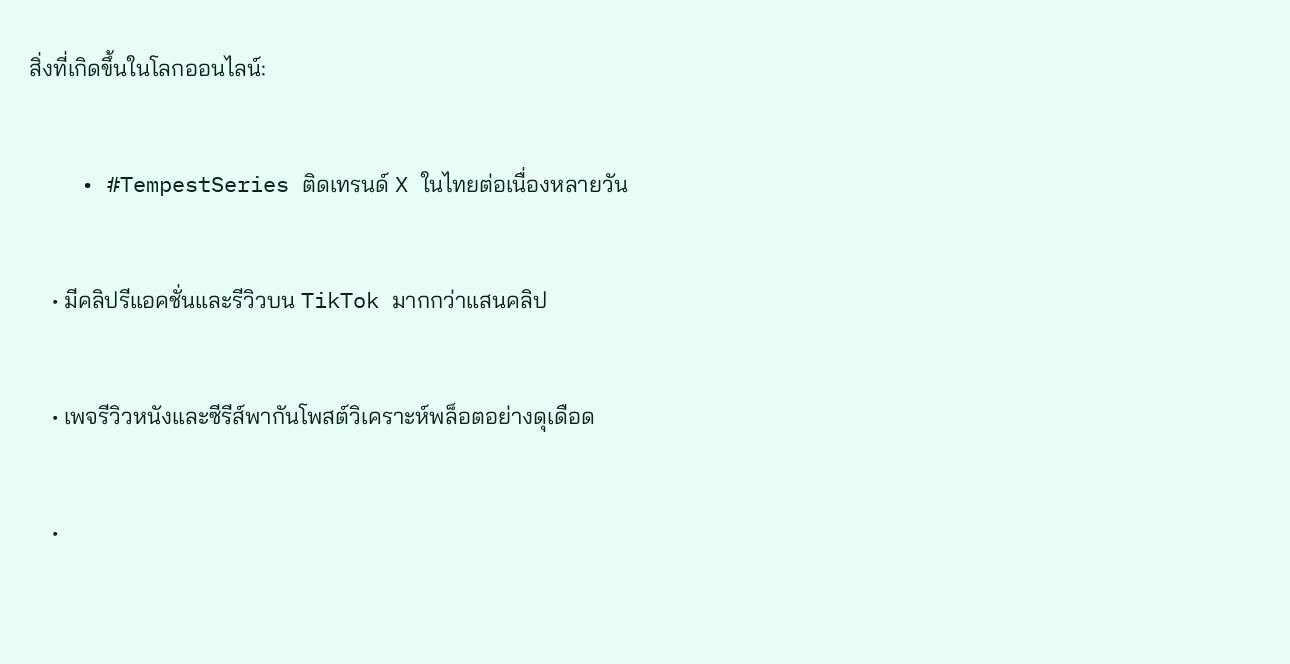สิ่งที่เกิดขึ้นในโลกออนไลน์:

    • #TempestSeries ติดเทรนด์ X ในไทยต่อเนื่องหลายวัน

    • มีคลิปรีแอคชั่นและรีวิวบน TikTok มากกว่าแสนคลิป

    • เพจรีวิวหนังและซีรีส์พากันโพสต์วิเคราะห์พล็อตอย่างดุเดือด

    •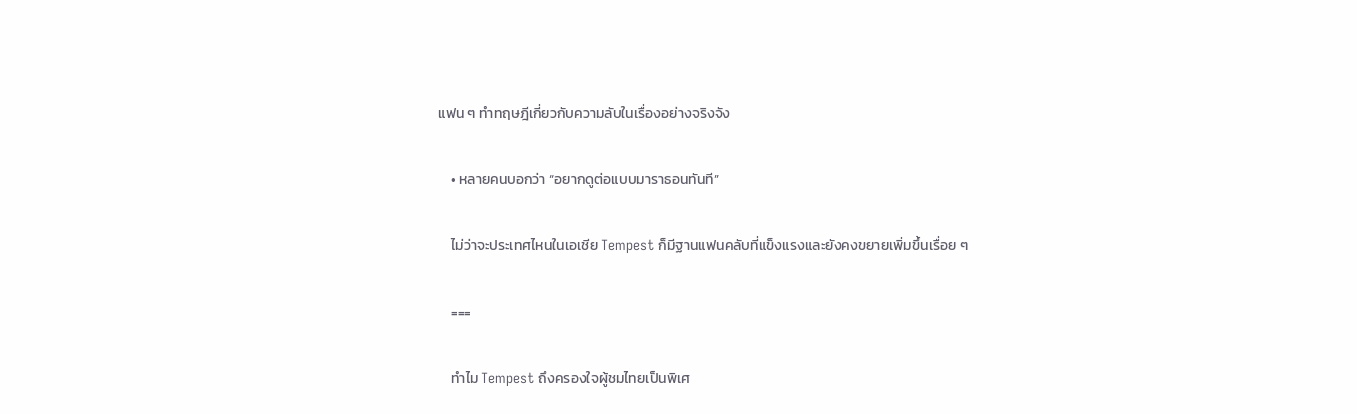แฟน ๆ ทำทฤษฎีเกี่ยวกับความลับในเรื่องอย่างจริงจัง

    • หลายคนบอกว่า “อยากดูต่อแบบมาราธอนทันที”

    ไม่ว่าจะประเทศไหนในเอเชีย Tempest ก็มีฐานแฟนคลับที่แข็งแรงและยังคงขยายเพิ่มขึ้นเรื่อย ๆ

    ===

    ทำไม Tempest ถึงครองใจผู้ชมไทยเป็นพิเศ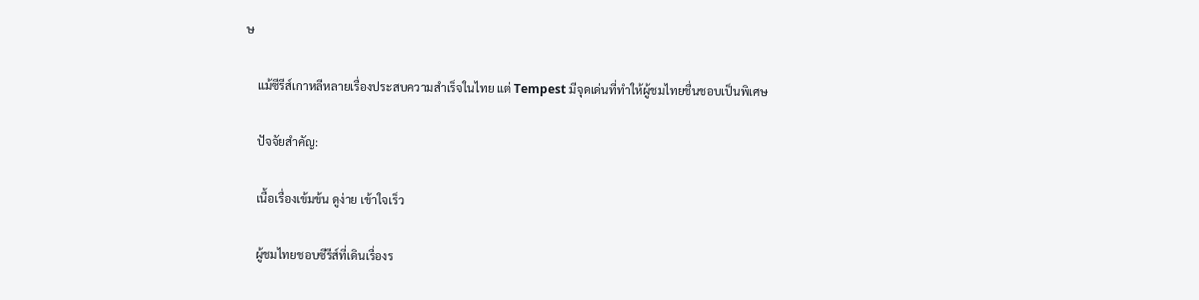ษ

    แม้ซีรีส์เกาหลีหลายเรื่องประสบความสำเร็จในไทย แต่ Tempest มีจุดเด่นที่ทำให้ผู้ชมไทยชื่นชอบเป็นพิเศษ

    ปัจจัยสำคัญ:

    เนื้อเรื่องเข้มข้น ดูง่าย เข้าใจเร็ว

    ผู้ชมไทยชอบซีรีส์ที่เดินเรื่องร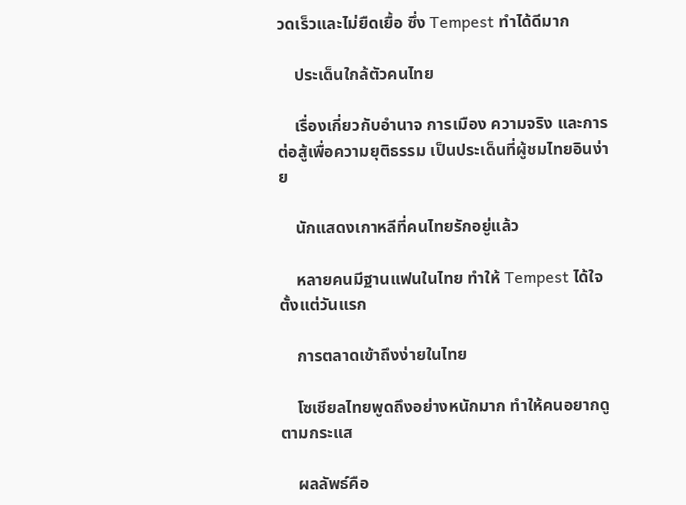วดเร็วและไม่ยืดเยื้อ ซึ่ง Tempest ทำได้ดีมาก

    ประเด็นใกล้ตัวคนไทย

    เรื่องเกี่ยวกับอำนาจ การเมือง ความจริง และการต่อสู้เพื่อความยุติธรรม เป็นประเด็นที่ผู้ชมไทยอินง่าย

    นักแสดงเกาหลีที่คนไทยรักอยู่แล้ว

    หลายคนมีฐานแฟนในไทย ทำให้ Tempest ได้ใจตั้งแต่วันแรก

    การตลาดเข้าถึงง่ายในไทย

    โซเชียลไทยพูดถึงอย่างหนักมาก ทำให้คนอยากดูตามกระแส

    ผลลัพธ์คือ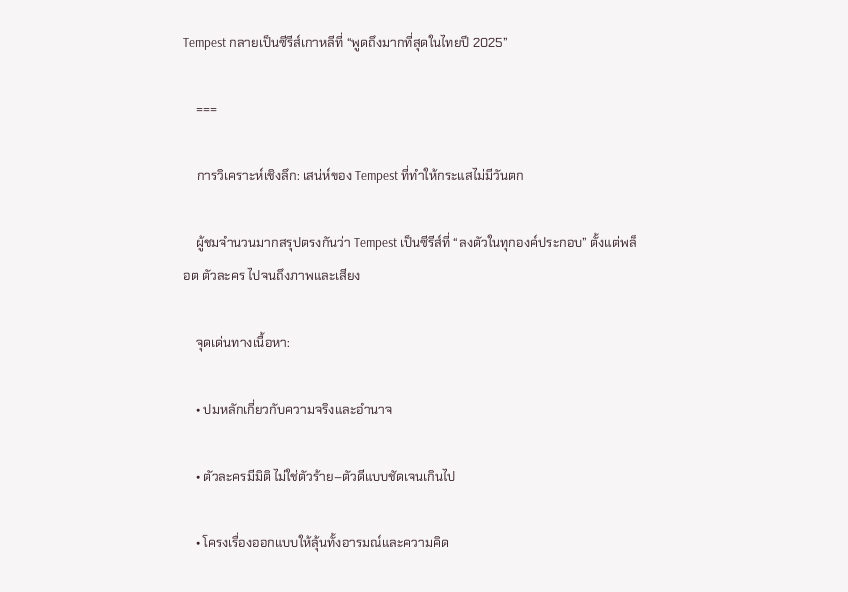Tempest กลายเป็นซีรีส์เกาหลีที่ “พูดถึงมากที่สุดในไทยปี 2025”

    ===

    การวิเคราะห์เชิงลึก: เสน่ห์ของ Tempest ที่ทำให้กระแสไม่มีวันตก

    ผู้ชมจำนวนมากสรุปตรงกันว่า Tempest เป็นซีรีส์ที่ “ลงตัวในทุกองค์ประกอบ” ตั้งแต่พล็อต ตัวละคร ไปจนถึงภาพและเสียง

    จุดเด่นทางเนื้อหา:

    • ปมหลักเกี่ยวกับความจริงและอำนาจ

    • ตัวละครมีมิติ ไม่ใช่ตัวร้าย–ตัวดีแบบชัดเจนเกินไป

    • โครงเรื่องออกแบบให้ลุ้นทั้งอารมณ์และความคิด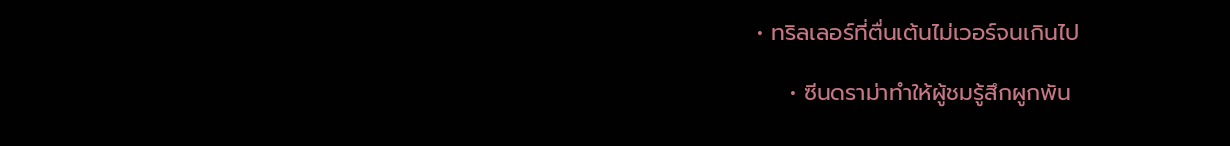• ทริลเลอร์ที่ตื่นเต้นไม่เวอร์จนเกินไป

    • ซีนดราม่าทำให้ผู้ชมรู้สึกผูกพัน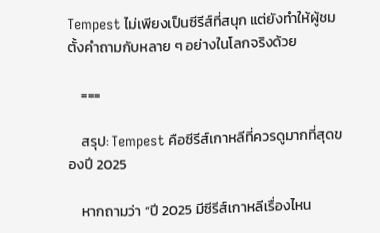Tempest ไม่เพียงเป็นซีรีส์ที่สนุก แต่ยังทำให้ผู้ชมตั้งคำถามกับหลาย ๆ อย่างในโลกจริงด้วย

    ===

    สรุป: Tempest คือซีรีส์เกาหลีที่ควรดูมากที่สุดของปี 2025

    หากถามว่า “ปี 2025 มีซีรีส์เกาหลีเรื่องไหน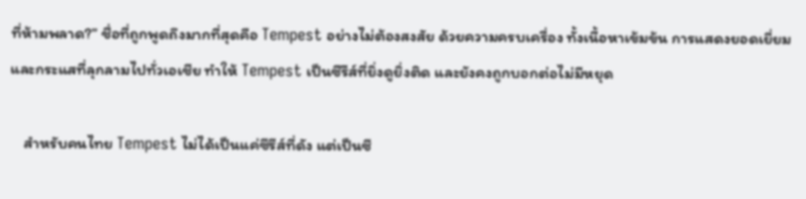ที่ห้ามพลาด?” ชื่อที่ถูกพูดถึงมากที่สุดคือ Tempest อย่างไม่ต้องสงสัย ด้วยความครบเครื่อง ทั้งเนื้อหาเข้มข้น การแสดงยอดเยี่ยม และกระแสที่ลุกลามไปทั่วเอเชีย ทำให้ Tempest เป็นซีรีส์ที่ยิ่งดูยิ่งติด และยังคงถูกบอกต่อไม่มีหยุด

    สำหรับคนไทย Tempest ไม่ได้เป็นแค่ซีรีส์ที่ดัง แต่เป็นซี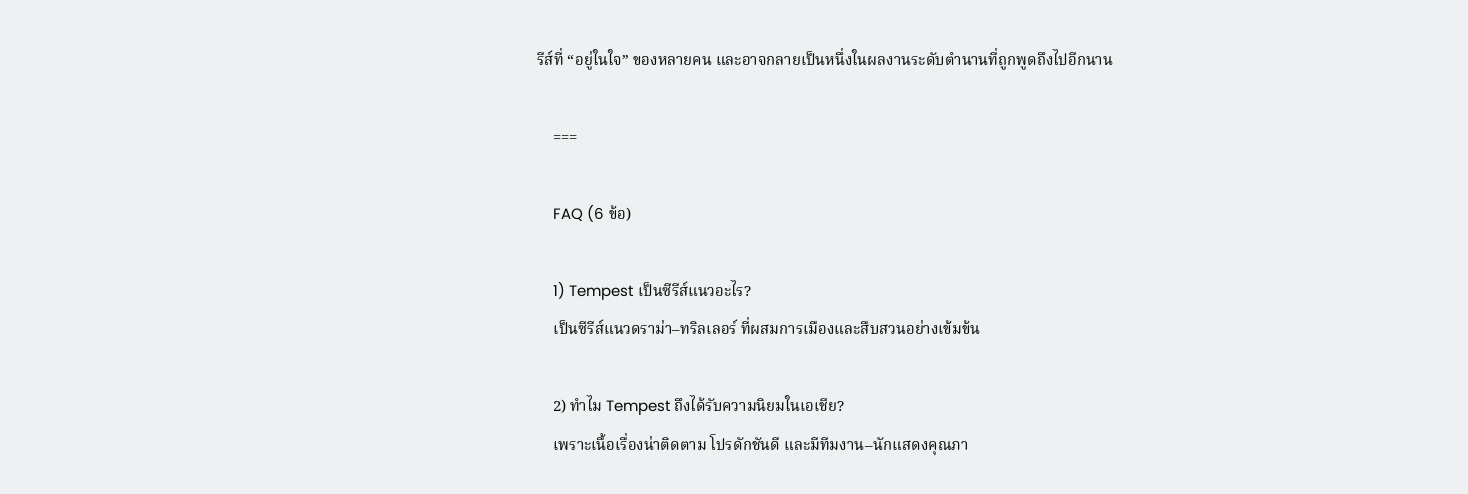รีส์ที่ “อยู่ในใจ” ของหลายคน และอาจกลายเป็นหนึ่งในผลงานระดับตำนานที่ถูกพูดถึงไปอีกนาน

    ===

    FAQ (6 ข้อ)

    1) Tempest เป็นซีรีส์แนวอะไร?
    เป็นซีรีส์แนวดราม่า–ทริลเลอร์ ที่ผสมการเมืองและสืบสวนอย่างเข้มข้น

    2) ทำไม Tempest ถึงได้รับความนิยมในเอเชีย?
    เพราะเนื้อเรื่องน่าติดตาม โปรดักชันดี และมีทีมงาน–นักแสดงคุณภา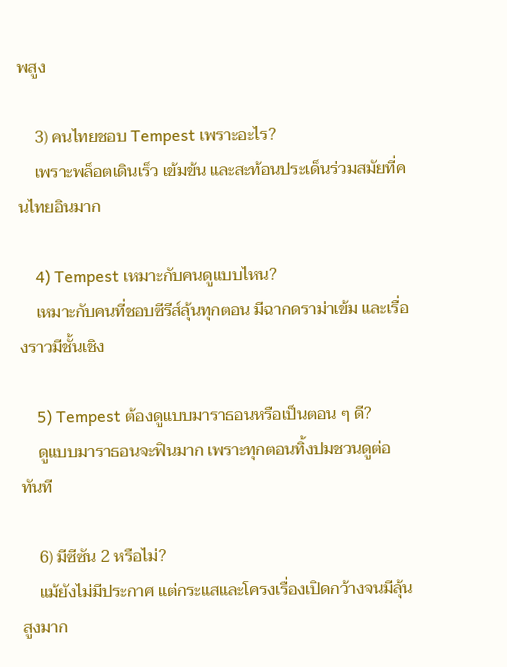พสูง

    3) คนไทยชอบ Tempest เพราะอะไร?
    เพราะพล็อตเดินเร็ว เข้มข้น และสะท้อนประเด็นร่วมสมัยที่คนไทยอินมาก

    4) Tempest เหมาะกับคนดูแบบไหน?
    เหมาะกับคนที่ชอบซีรีส์ลุ้นทุกตอน มีฉากดราม่าเข้ม และเรื่องราวมีชั้นเชิง

    5) Tempest ต้องดูแบบมาราธอนหรือเป็นตอน ๆ ดี?
    ดูแบบมาราธอนจะฟินมาก เพราะทุกตอนทิ้งปมชวนดูต่อทันที

    6) มีซีซัน 2 หรือไม่?
    แม้ยังไม่มีประกาศ แต่กระแสและโครงเรื่องเปิดกว้างจนมีลุ้นสูงมาก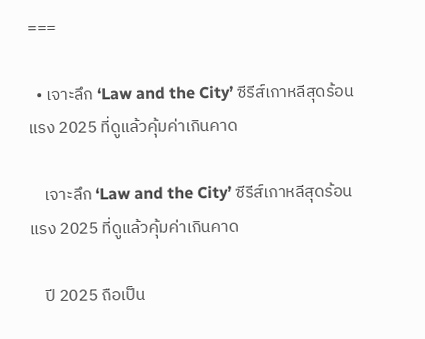===

  • เจาะลึก ‘Law and the City’ ซีรีส์เกาหลีสุดร้อนแรง 2025 ที่ดูแล้วคุ้มค่าเกินคาด

    เจาะลึก ‘Law and the City’ ซีรีส์เกาหลีสุดร้อนแรง 2025 ที่ดูแล้วคุ้มค่าเกินคาด

    ปี 2025 ถือเป็น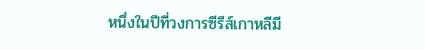หนึ่งในปีที่วงการซีรีส์เกาหลีมี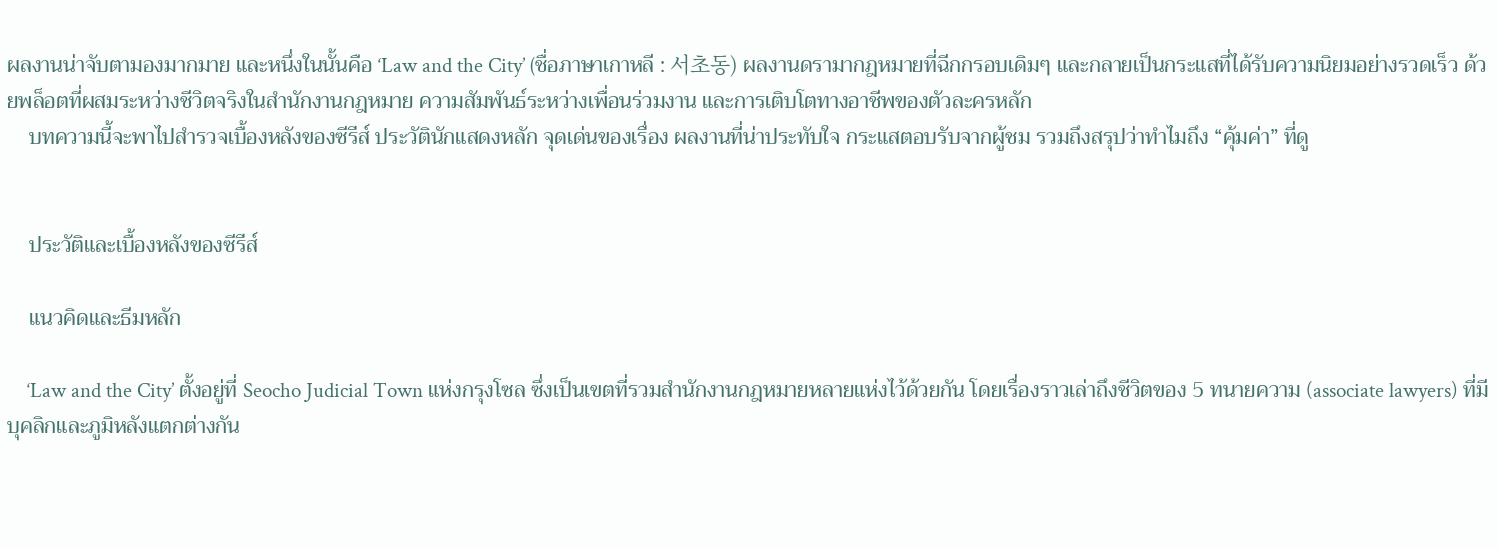ผลงานน่าจับตามองมากมาย และหนึ่งในนั้นคือ ‘Law and the City’ (ชื่อภาษาเกาหลี : 서초동) ผลงานดรามากฎหมายที่ฉีกกรอบเดิมๆ และกลายเป็นกระแสที่ได้รับความนิยมอย่างรวดเร็ว ด้วยพล็อตที่ผสมระหว่างชีวิตจริงในสำนักงานกฎหมาย ความสัมพันธ์ระหว่างเพื่อนร่วมงาน และการเติบโตทางอาชีพของตัวละครหลัก
    บทความนี้จะพาไปสำรวจเบื้องหลังของซีรีส์ ประวัตินักแสดงหลัก จุดเด่นของเรื่อง ผลงานที่น่าประทับใจ กระแสตอบรับจากผู้ชม รวมถึงสรุปว่าทำไมถึง “คุ้มค่า” ที่ดู


    ประวัติและเบื้องหลังของซีรีส์

    แนวคิดและธีมหลัก

    ‘Law and the City’ ตั้งอยู่ที่ Seocho Judicial Town แห่งกรุงโซล ซึ่งเป็นเขตที่รวมสำนักงานกฎหมายหลายแห่งไว้ด้วยกัน โดยเรื่องราวเล่าถึงชีวิตของ 5 ทนายความ (associate lawyers) ที่มีบุคลิกและภูมิหลังแตกต่างกัน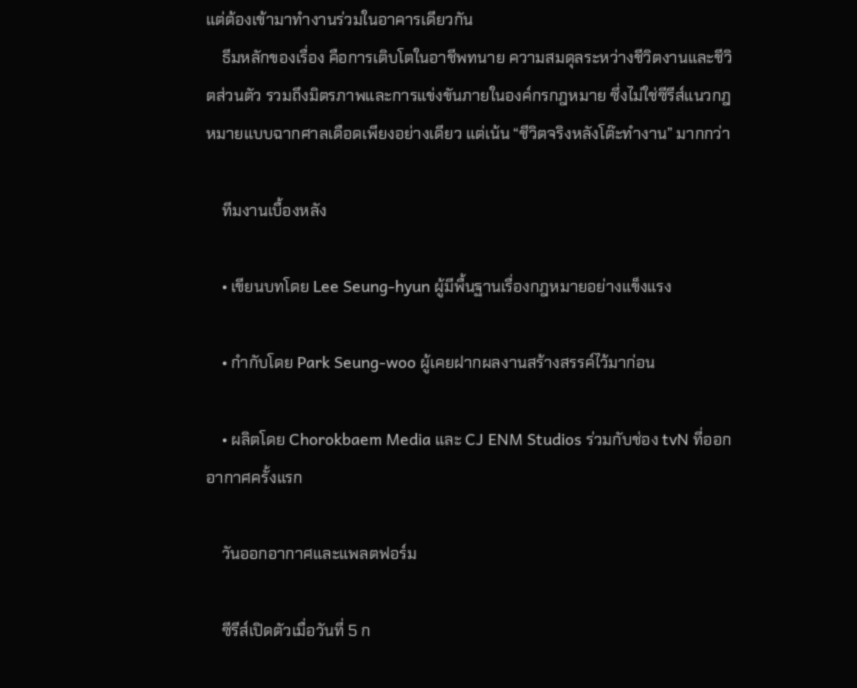แต่ต้องเข้ามาทำงานร่วมในอาคารเดียวกัน
    ธีมหลักของเรื่อง คือการเติบโตในอาชีพทนาย ความสมดุลระหว่างชีวิตงานและชีวิตส่วนตัว รวมถึงมิตรภาพและการแข่งขันภายในองค์กรกฎหมาย ซึ่งไม่ใช่ซีรีส์แนวกฎหมายแบบฉากศาลเดือดเพียงอย่างเดียว แต่เน้น “ชีวิตจริงหลังโต๊ะทำงาน” มากกว่า

    ทีมงานเบื้องหลัง

    • เขียนบทโดย Lee Seung‑hyun ผู้มีพื้นฐานเรื่องกฎหมายอย่างแข็งแรง

    • กำกับโดย Park Seung‑woo ผู้เคยฝากผลงานสร้างสรรค์ไว้มาก่อน

    • ผลิตโดย Chorokbaem Media และ CJ ENM Studios ร่วมกับช่อง tvN ที่ออกอากาศครั้งแรก

    วันออกอากาศและแพลตฟอร์ม

    ซีรีส์เปิดตัวเมื่อวันที่ 5 ก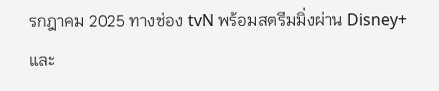รกฎาคม 2025 ทางช่อง tvN พร้อมสตรีมมิ่งผ่าน Disney+ และ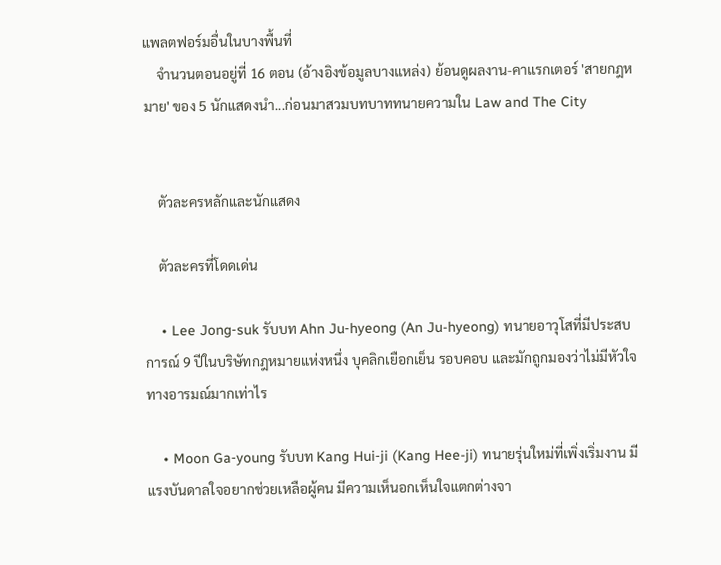แพลตฟอร์มอื่นในบางพื้นที่
    จำนวนตอนอยู่ที่ 16 ตอน (อ้างอิงข้อมูลบางแหล่ง) ย้อนดูผลงาน-คาแรกเตอร์ 'สายกฎหมาย' ของ 5 นักแสดงนำ...ก่อนมาสวมบทบาททนายความใน Law and The City


    ตัวละครหลักและนักแสดง

    ตัวละครที่โดดเด่น

    • Lee Jong‑suk รับบท Ahn Ju‑hyeong (An Ju-hyeong) ทนายอาวุโสที่มีประสบการณ์ 9 ปีในบริษัทกฎหมายแห่งหนึ่ง บุคลิกเยือกเย็น รอบคอบ และมักถูกมองว่าไม่มีหัวใจทางอารมณ์มากเท่าไร

    • Moon Ga‑young รับบท Kang Hui‑ji (Kang Hee-ji) ทนายรุ่นใหม่ที่เพิ่งเริ่มงาน มีแรงบันดาลใจอยากช่วยเหลือผู้คน มีความเห็นอกเห็นใจแตกต่างจา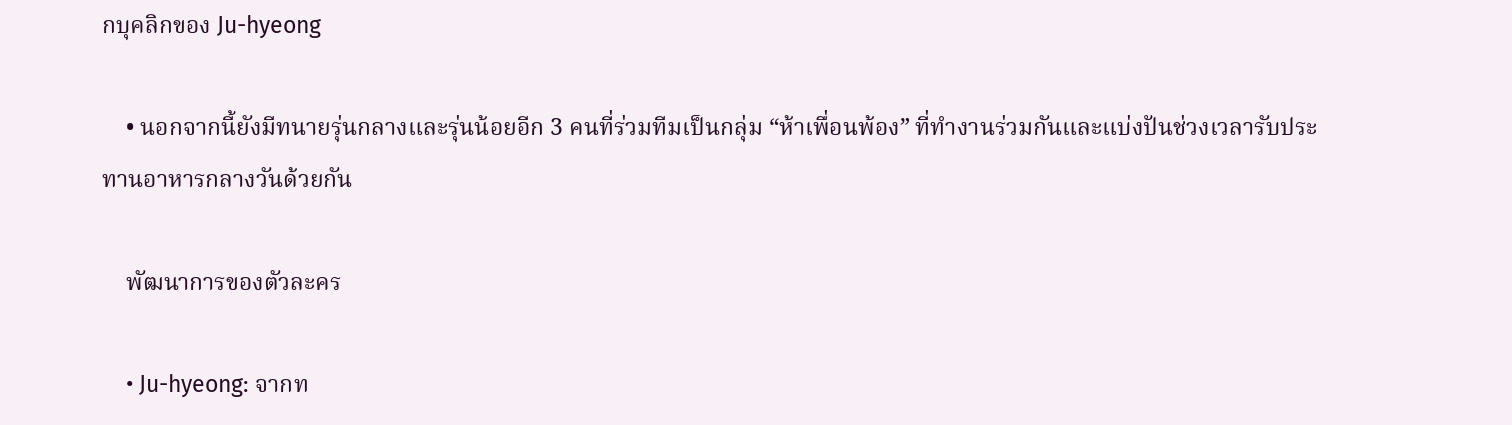กบุคลิกของ Ju-hyeong

    • นอกจากนี้ยังมีทนายรุ่นกลางและรุ่นน้อยอีก 3 คนที่ร่วมทีมเป็นกลุ่ม “ห้าเพื่อนพ้อง” ที่ทำงานร่วมกันและแบ่งปันช่วงเวลารับประทานอาหารกลางวันด้วยกัน

    พัฒนาการของตัวละคร

    • Ju-hyeong: จากท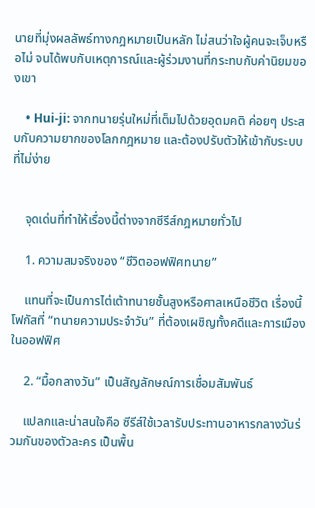นายที่มุ่งผลลัพธ์ทางกฎหมายเป็นหลัก ไม่สนว่าใจผู้คนจะเจ็บหรือไม่ จนได้พบกับเหตุการณ์และผู้ร่วมงานที่กระทบกับค่านิยมของเขา

    • Hui-ji: จากทนายรุ่นใหม่ที่เต็มไปด้วยอุดมคติ ค่อยๆ ประสบกับความยากของโลกกฎหมาย และต้องปรับตัวให้เข้ากับระบบที่ไม่ง่าย


    จุดเด่นที่ทำให้เรื่องนี้ต่างจากซีรีส์กฎหมายทั่วไป

    1. ความสมจริงของ “ชีวิตออฟฟิศทนาย”

    แทนที่จะเป็นการไต่เต้าทนายชั้นสูงหรือศาลเหนือชีวิต เรื่องนี้โฟกัสที่ “ทนายความประจำวัน” ที่ต้องเผชิญทั้งคดีและการเมืองในออฟฟิศ

    2. “มื้อกลางวัน” เป็นสัญลักษณ์การเชื่อมสัมพันธ์

    แปลกและน่าสนใจคือ ซีรีส์ใช้เวลารับประทานอาหารกลางวันร่วมกันของตัวละคร เป็นพื้น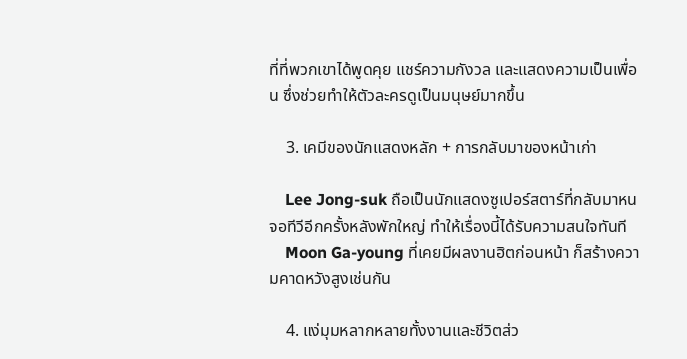ที่ที่พวกเขาได้พูดคุย แชร์ความกังวล และแสดงความเป็นเพื่อน ซึ่งช่วยทำให้ตัวละครดูเป็นมนุษย์มากขึ้น

    3. เคมีของนักแสดงหลัก + การกลับมาของหน้าเก่า

    Lee Jong-suk ถือเป็นนักแสดงซูเปอร์สตาร์ที่กลับมาหนจอทีวีอีกครั้งหลังพักใหญ่ ทำให้เรื่องนี้ได้รับความสนใจทันที
    Moon Ga-young ที่เคยมีผลงานฮิตก่อนหน้า ก็สร้างความคาดหวังสูงเช่นกัน

    4. แง่มุมหลากหลายทั้งงานและชีวิตส่ว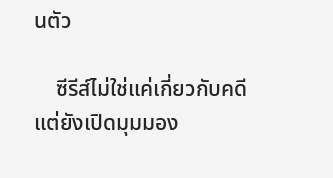นตัว

    ซีรีส์ไม่ใช่แค่เกี่ยวกับคดี แต่ยังเปิดมุมมอง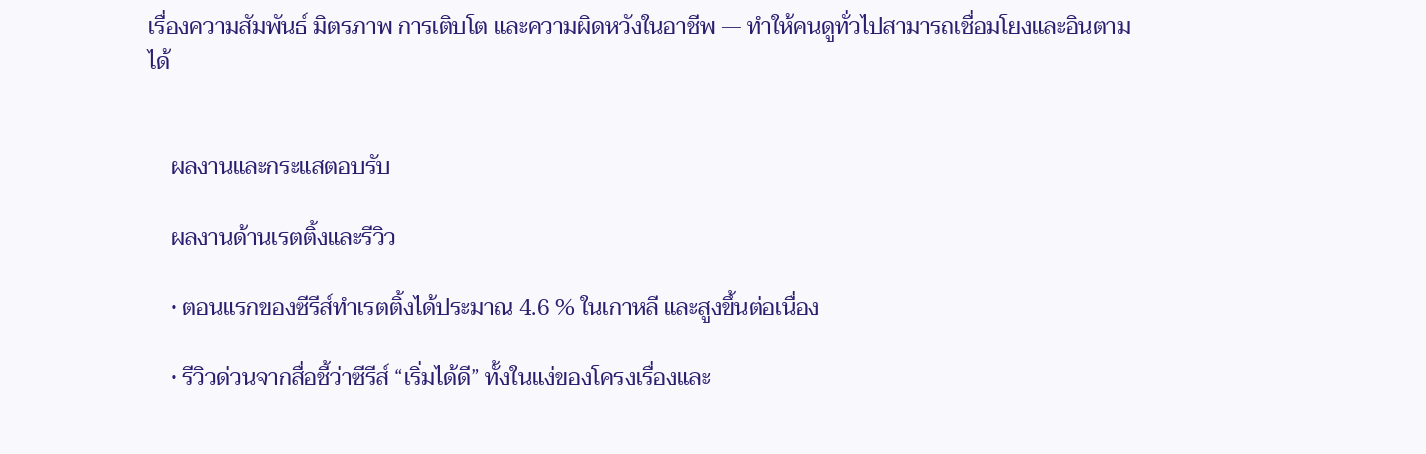เรื่องความสัมพันธ์ มิตรภาพ การเติบโต และความผิดหวังในอาชีพ — ทำให้คนดูทั่วไปสามารถเชื่อมโยงและอินตามได้


    ผลงานและกระแสตอบรับ

    ผลงานด้านเรตติ้งและรีวิว

    • ตอนแรกของซีรีส์ทำเรตติ้งได้ประมาณ 4.6 % ในเกาหลี และสูงขึ้นต่อเนื่อง

    • รีวิวด่วนจากสื่อชี้ว่าซีรีส์ “เริ่มได้ดี” ทั้งในแง่ของโครงเรื่องและ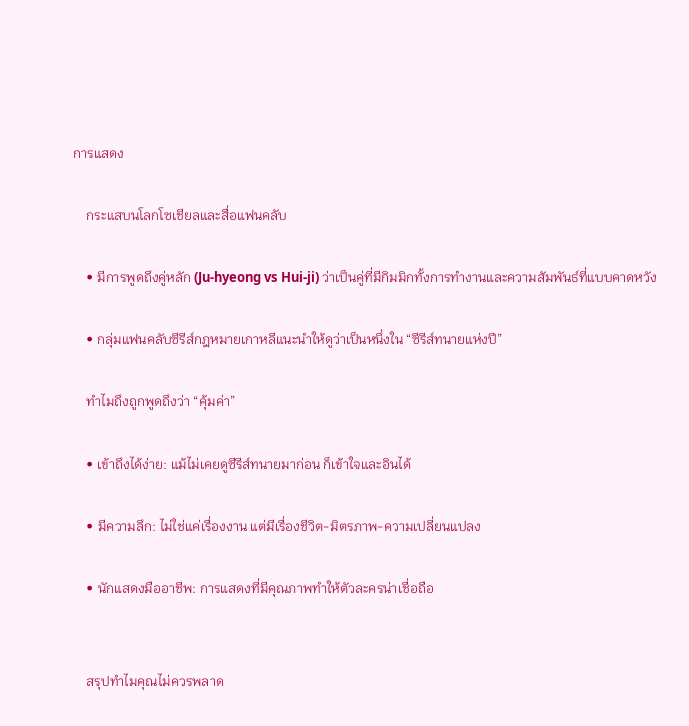การแสดง

    กระแสบนโลกโซเชียลและสื่อแฟนคลับ

    • มีการพูดถึงคู่หลัก (Ju-hyeong vs Hui-ji) ว่าเป็นคู่ที่มีกิมมิกทั้งการทำงานและความสัมพันธ์ที่แบบคาดหวัง

    • กลุ่มแฟนคลับซีรีส์กฎหมายเกาหลีแนะนำให้ดูว่าเป็นหนึ่งใน “ซีรีส์ทนายแห่งปี”

    ทำไมถึงถูกพูดถึงว่า “คุ้มค่า”

    • เข้าถึงได้ง่าย: แม้ไม่เคยดูซีรีส์ทนายมาก่อน ก็เข้าใจและอินได้

    • มีความลึก: ไม่ใช่แค่เรื่องงาน แต่มีเรื่องชีวิต-มิตรภาพ-ความเปลี่ยนแปลง

    • นักแสดงมืออาชีพ: การแสดงที่มีคุณภาพทำให้ตัวละครน่าเชื่อถือ


    สรุปทำไมคุณไม่ควรพลาด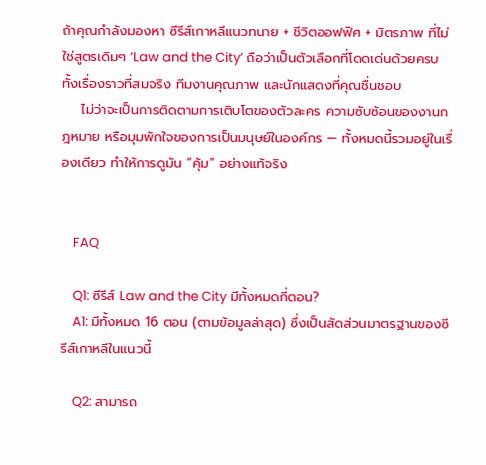ถ้าคุณกำลังมองหา ซีรีส์เกาหลีแนวทนาย + ชีวิตออฟฟิศ + มิตรภาพ ที่ไม่ใช่สูตรเดิมๆ ‘Law and the City’ ถือว่าเป็นตัวเลือกที่โดดเด่นด้วยครบทั้งเรื่องราวที่สมจริง ทีมงานคุณภาพ และนักแสดงที่คุณชื่นชอบ
    ไม่ว่าจะเป็นการติดตามการเติบโตของตัวละคร ความซับซ้อนของงานกฎหมาย หรือมุมพักใจของการเป็นมนุษย์ในองค์กร — ทั้งหมดนี้รวมอยู่ในเรื่องเดียว ทำให้การดูมัน “คุ้ม” อย่างแท้จริง


    FAQ

    Q1: ซีรีส์ Law and the City มีทั้งหมดกี่ตอน?
    A1: มีทั้งหมด 16 ตอน (ตามข้อมูลล่าสุด) ซึ่งเป็นสัดส่วนมาตรฐานของซีรีส์เกาหลีในแนวนี้

    Q2: สามารถ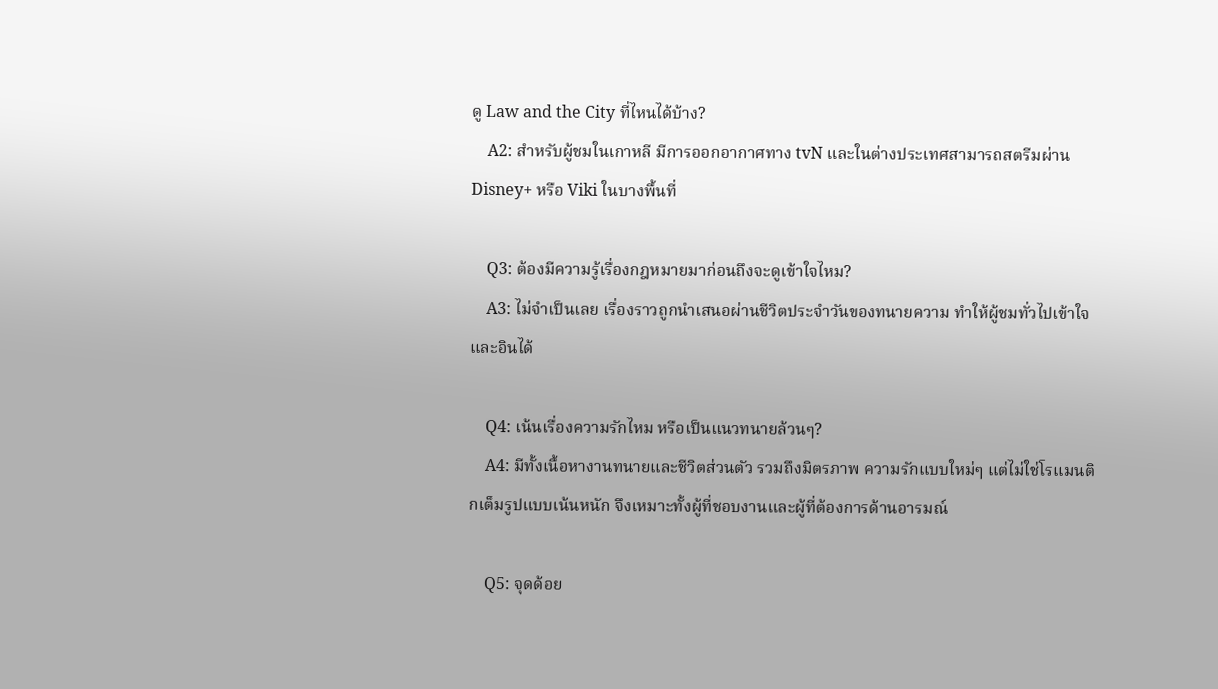ดู Law and the City ที่ไหนได้บ้าง?
    A2: สำหรับผู้ชมในเกาหลี มีการออกอากาศทาง tvN และในต่างประเทศสามารถสตรีมผ่าน Disney+ หรือ Viki ในบางพื้นที่

    Q3: ต้องมีความรู้เรื่องกฎหมายมาก่อนถึงจะดูเข้าใจไหม?
    A3: ไม่จำเป็นเลย เรื่องราวถูกนำเสนอผ่านชีวิตประจำวันของทนายความ ทำให้ผู้ชมทั่วไปเข้าใจและอินได้

    Q4: เน้นเรื่องความรักไหม หรือเป็นแนวทนายล้วนๆ?
    A4: มีทั้งเนื้อหางานทนายและชีวิตส่วนตัว รวมถึงมิตรภาพ ความรักแบบใหม่ๆ แต่ไม่ใช่โรแมนติกเต็มรูปแบบเน้นหนัก จึงเหมาะทั้งผู้ที่ชอบงานและผู้ที่ต้องการด้านอารมณ์

    Q5: จุดด้อย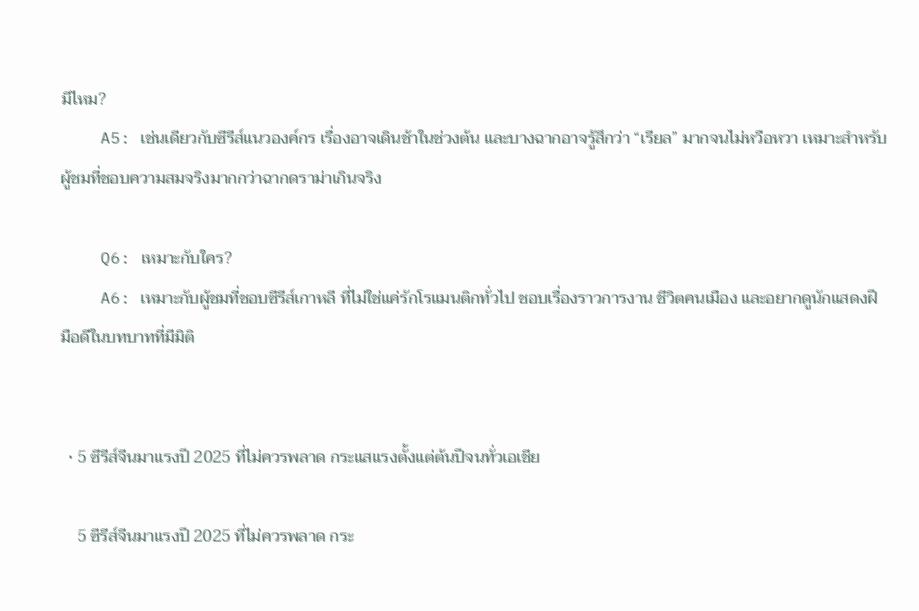มีไหม?
    A5: เช่นเดียวกับซีรีส์แนวองค์กร เรื่องอาจเดินช้าในช่วงต้น และบางฉากอาจรู้สึกว่า “เรียล” มากจนไม่หวือหวา เหมาะสำหรับผู้ชมที่ชอบความสมจริงมากกว่าฉากดราม่าเกินจริง

    Q6: เหมาะกับใคร?
    A6: เหมาะกับผู้ชมที่ชอบซีรีส์เกาหลี ที่ไม่ใช่แค่รักโรแมนติกทั่วไป ชอบเรื่องราวการงาน ชีวิตคนเมือง และอยากดูนักแสดงฝีมือดีในบทบาทที่มีมิติ


  • 5 ซีรีส์จีนมาแรงปี 2025 ที่ไม่ควรพลาด กระแสแรงตั้งแต่ต้นปีจนทั่วเอเชีย

    5 ซีรีส์จีนมาแรงปี 2025 ที่ไม่ควรพลาด กระ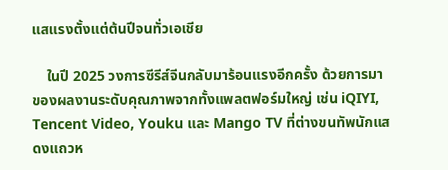แสแรงตั้งแต่ต้นปีจนทั่วเอเชีย

    ในปี 2025 วงการซีรีส์จีนกลับมาร้อนแรงอีกครั้ง ด้วยการมาของผลงานระดับคุณภาพจากทั้งแพลตฟอร์มใหญ่ เช่น iQIYI, Tencent Video, Youku และ Mango TV ที่ต่างขนทัพนักแสดงแถวห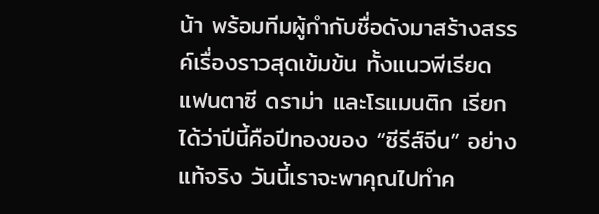น้า พร้อมทีมผู้กำกับชื่อดังมาสร้างสรรค์เรื่องราวสุดเข้มข้น ทั้งแนวพีเรียด แฟนตาซี ดราม่า และโรแมนติก เรียกได้ว่าปีนี้คือปีทองของ “ซีรีส์จีน” อย่างแท้จริง วันนี้เราจะพาคุณไปทำค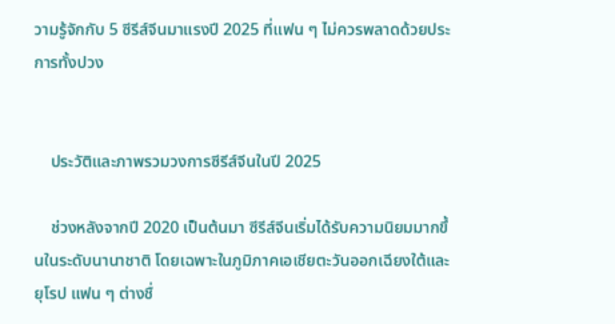วามรู้จักกับ 5 ซีรีส์จีนมาแรงปี 2025 ที่แฟน ๆ ไม่ควรพลาดด้วยประการทั้งปวง


    ประวัติและภาพรวมวงการซีรีส์จีนในปี 2025

    ช่วงหลังจากปี 2020 เป็นต้นมา ซีรีส์จีนเริ่มได้รับความนิยมมากขึ้นในระดับนานาชาติ โดยเฉพาะในภูมิภาคเอเชียตะวันออกเฉียงใต้และยุโรป แฟน ๆ ต่างชื่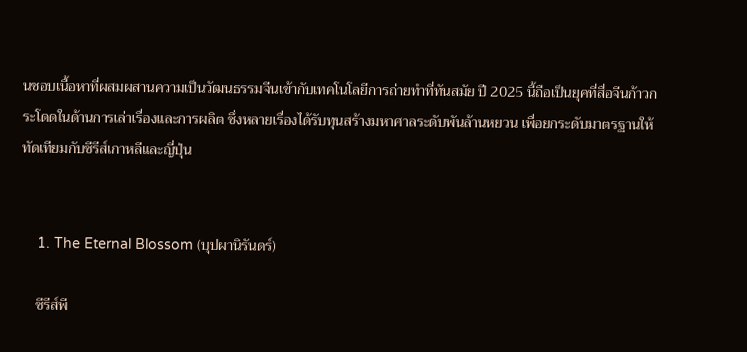นชอบเนื้อหาที่ผสมผสานความเป็นวัฒนธรรมจีนเข้ากับเทคโนโลยีการถ่ายทำที่ทันสมัย ปี 2025 นี้ถือเป็นยุคที่สื่อจีนก้าวกระโดดในด้านการเล่าเรื่องและการผลิต ซึ่งหลายเรื่องได้รับทุนสร้างมหาศาลระดับพันล้านหยวน เพื่อยกระดับมาตรฐานให้ทัดเทียมกับซีรีส์เกาหลีและญี่ปุ่น


    1. The Eternal Blossom (บุปผานิรันดร์)

    ซีรีส์พี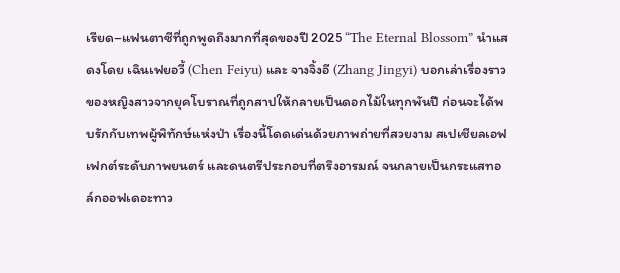เรียด–แฟนตาซีที่ถูกพูดถึงมากที่สุดของปี 2025 “The Eternal Blossom” นำแสดงโดย เฉินเฟยอวี้ (Chen Feiyu) และ จางจิ้งอี (Zhang Jingyi) บอกเล่าเรื่องราวของหญิงสาวจากยุคโบราณที่ถูกสาปให้กลายเป็นดอกไม้ในทุกพันปี ก่อนจะได้พบรักกับเทพผู้พิทักษ์แห่งป่า เรื่องนี้โดดเด่นด้วยภาพถ่ายที่สวยงาม สเปเชียลเอฟเฟกต์ระดับภาพยนตร์ และดนตรีประกอบที่ตรึงอารมณ์ จนกลายเป็นกระแสทอล์กออฟเดอะทาว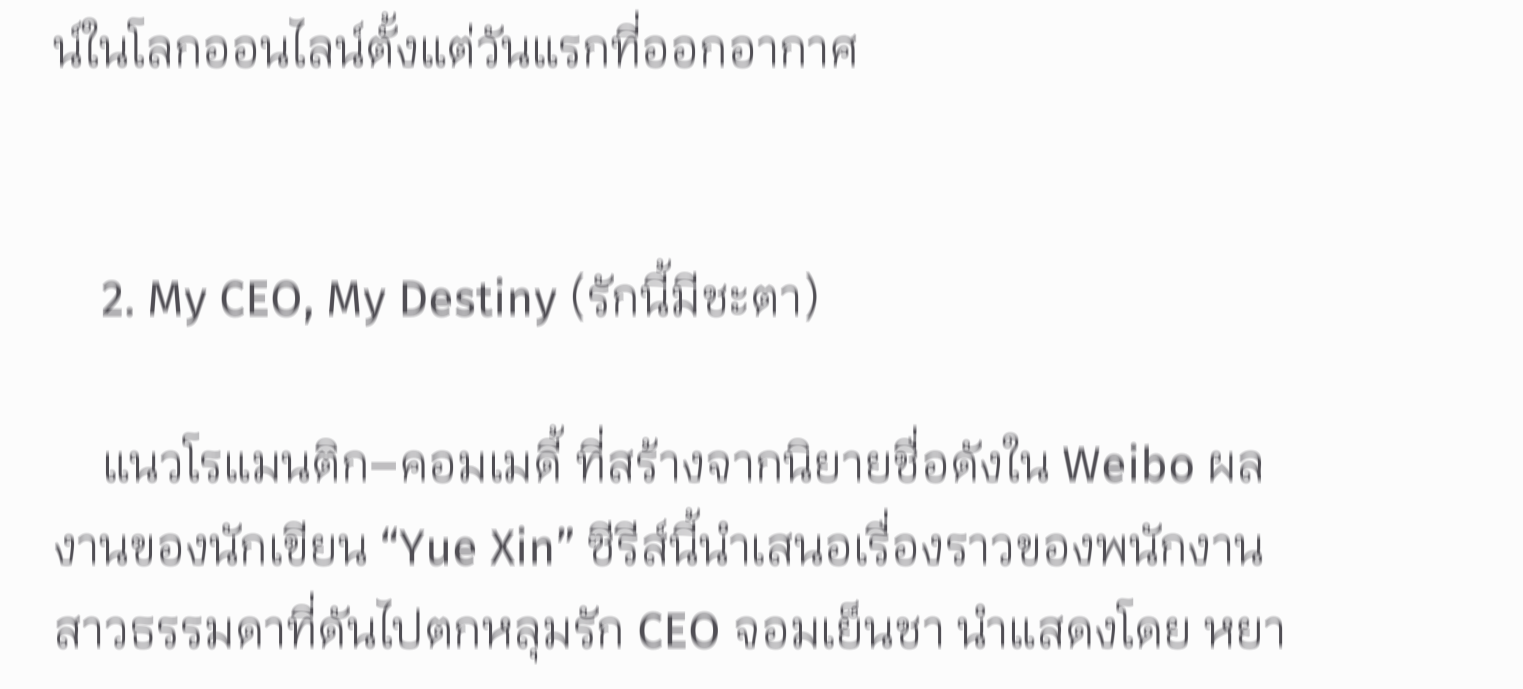น์ในโลกออนไลน์ตั้งแต่วันแรกที่ออกอากาศ


    2. My CEO, My Destiny (รักนี้มีชะตา)

    แนวโรแมนติก–คอมเมดี้ ที่สร้างจากนิยายชื่อดังใน Weibo ผลงานของนักเขียน “Yue Xin” ซีรีส์นี้นำเสนอเรื่องราวของพนักงานสาวธรรมดาที่ดันไปตกหลุมรัก CEO จอมเย็นชา นำแสดงโดย หยา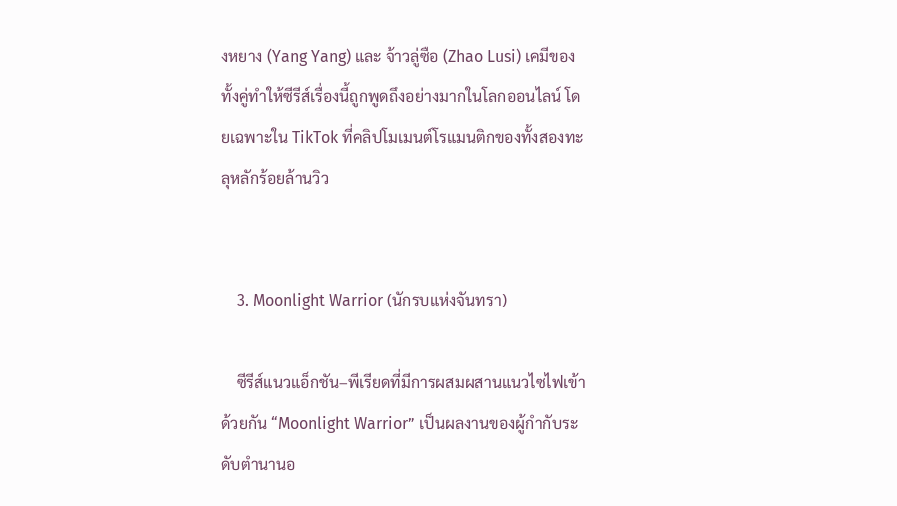งหยาง (Yang Yang) และ จ้าวลู่ซือ (Zhao Lusi) เคมีของทั้งคู่ทำให้ซีรีส์เรื่องนี้ถูกพูดถึงอย่างมากในโลกออนไลน์ โดยเฉพาะใน TikTok ที่คลิปโมเมนต์โรแมนติกของทั้งสองทะลุหลักร้อยล้านวิว


    3. Moonlight Warrior (นักรบแห่งจันทรา)

    ซีรีส์แนวแอ็กชัน–พีเรียดที่มีการผสมผสานแนวไซไฟเข้าด้วยกัน “Moonlight Warrior” เป็นผลงานของผู้กำกับระดับตำนานอ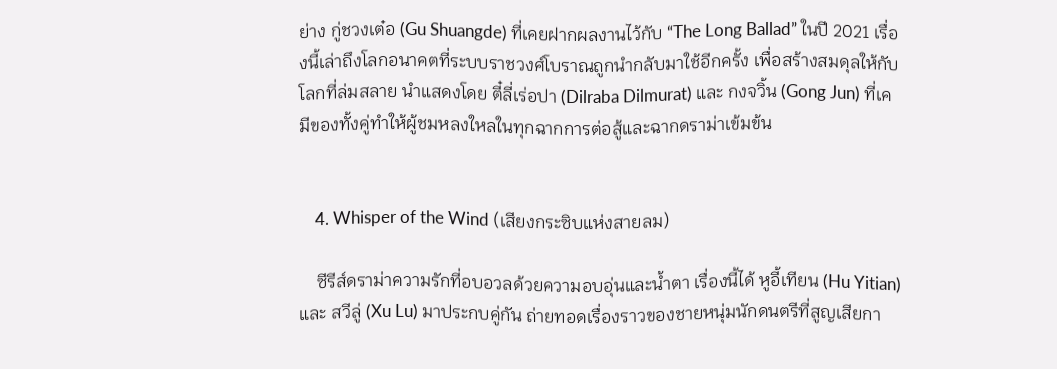ย่าง กู่ชวงเต๋อ (Gu Shuangde) ที่เคยฝากผลงานไว้กับ “The Long Ballad” ในปี 2021 เรื่องนี้เล่าถึงโลกอนาคตที่ระบบราชวงศ์โบราณถูกนำกลับมาใช้อีกครั้ง เพื่อสร้างสมดุลให้กับโลกที่ล่มสลาย นำแสดงโดย ตี๋ลี่เร่อปา (Dilraba Dilmurat) และ กงจวิ้น (Gong Jun) ที่เคมีของทั้งคู่ทำให้ผู้ชมหลงใหลในทุกฉากการต่อสู้และฉากดราม่าเข้มข้น


    4. Whisper of the Wind (เสียงกระซิบแห่งสายลม)

    ซีรีส์ดราม่าความรักที่อบอวลด้วยความอบอุ่นและน้ำตา เรื่องนี้ได้ หูอี้เทียน (Hu Yitian) และ สวีลู่ (Xu Lu) มาประกบคู่กัน ถ่ายทอดเรื่องราวของชายหนุ่มนักดนตรีที่สูญเสียกา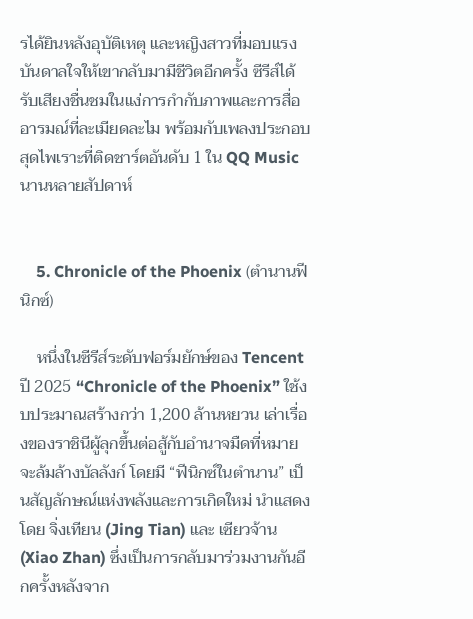รได้ยินหลังอุบัติเหตุ และหญิงสาวที่มอบแรงบันดาลใจให้เขากลับมามีชีวิตอีกครั้ง ซีรีส์ได้รับเสียงชื่นชมในแง่การกำกับภาพและการสื่ออารมณ์ที่ละเมียดละไม พร้อมกับเพลงประกอบสุดไพเราะที่ติดชาร์ตอันดับ 1 ใน QQ Music นานหลายสัปดาห์


    5. Chronicle of the Phoenix (ตำนานฟีนิกซ์)

    หนึ่งในซีรีส์ระดับฟอร์มยักษ์ของ Tencent ปี 2025 “Chronicle of the Phoenix” ใช้งบประมาณสร้างกว่า 1,200 ล้านหยวน เล่าเรื่องของราชินีผู้ลุกขึ้นต่อสู้กับอำนาจมืดที่หมายจะล้มล้างบัลลังก์ โดยมี “ฟีนิกซ์ในตำนาน” เป็นสัญลักษณ์แห่งพลังและการเกิดใหม่ นำแสดงโดย จิ่งเทียน (Jing Tian) และ เซียวจ้าน (Xiao Zhan) ซึ่งเป็นการกลับมาร่วมงานกันอีกครั้งหลังจาก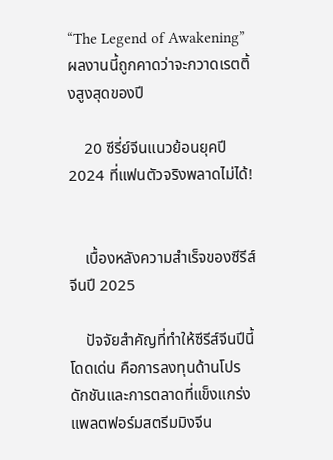“The Legend of Awakening” ผลงานนี้ถูกคาดว่าจะกวาดเรตติ้งสูงสุดของปี

    20 ซีรี่ย์จีนแนวย้อนยุคปี2024 ที่แฟนตัวจริงพลาดไม่ได้!


    เบื้องหลังความสำเร็จของซีรีส์จีนปี 2025

    ปัจจัยสำคัญที่ทำให้ซีรีส์จีนปีนี้โดดเด่น คือการลงทุนด้านโปรดักชันและการตลาดที่แข็งแกร่ง แพลตฟอร์มสตรีมมิงจีน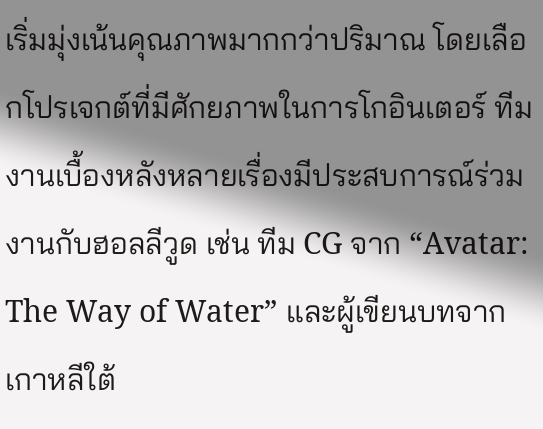เริ่มมุ่งเน้นคุณภาพมากกว่าปริมาณ โดยเลือกโปรเจกต์ที่มีศักยภาพในการโกอินเตอร์ ทีมงานเบื้องหลังหลายเรื่องมีประสบการณ์ร่วมงานกับฮอลลีวูด เช่น ทีม CG จาก “Avatar: The Way of Water” และผู้เขียนบทจากเกาหลีใต้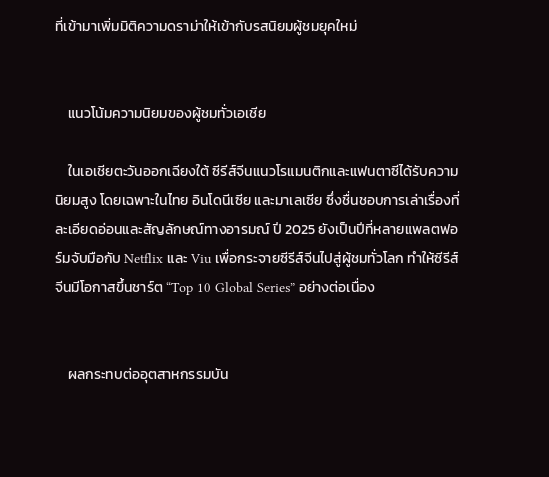ที่เข้ามาเพิ่มมิติความดราม่าให้เข้ากับรสนิยมผู้ชมยุคใหม่


    แนวโน้มความนิยมของผู้ชมทั่วเอเชีย

    ในเอเชียตะวันออกเฉียงใต้ ซีรีส์จีนแนวโรแมนติกและแฟนตาซีได้รับความนิยมสูง โดยเฉพาะในไทย อินโดนีเซีย และมาเลเซีย ซึ่งชื่นชอบการเล่าเรื่องที่ละเอียดอ่อนและสัญลักษณ์ทางอารมณ์ ปี 2025 ยังเป็นปีที่หลายแพลตฟอร์มจับมือกับ Netflix และ Viu เพื่อกระจายซีรีส์จีนไปสู่ผู้ชมทั่วโลก ทำให้ซีรีส์จีนมีโอกาสขึ้นชาร์ต “Top 10 Global Series” อย่างต่อเนื่อง


    ผลกระทบต่ออุตสาหกรรมบัน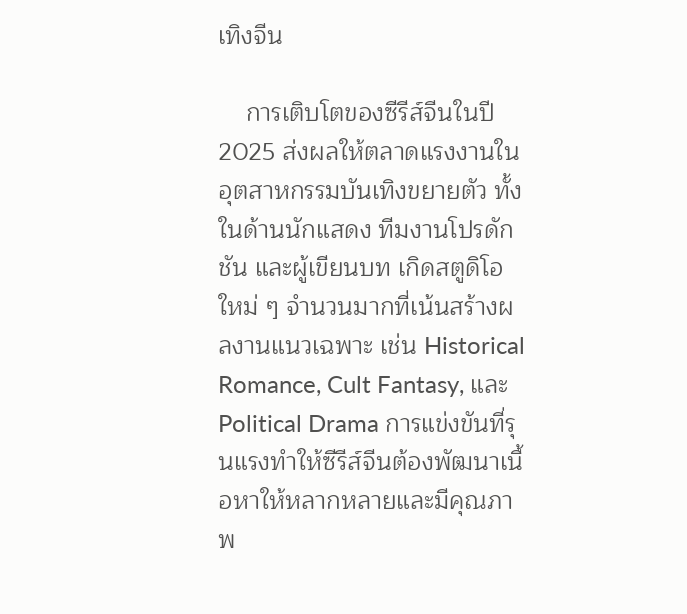เทิงจีน

    การเติบโตของซีรีส์จีนในปี 2025 ส่งผลให้ตลาดแรงงานในอุตสาหกรรมบันเทิงขยายตัว ทั้งในด้านนักแสดง ทีมงานโปรดักชัน และผู้เขียนบท เกิดสตูดิโอใหม่ ๆ จำนวนมากที่เน้นสร้างผลงานแนวเฉพาะ เช่น Historical Romance, Cult Fantasy, และ Political Drama การแข่งขันที่รุนแรงทำให้ซีรีส์จีนต้องพัฒนาเนื้อหาให้หลากหลายและมีคุณภาพ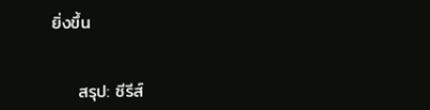ยิ่งขึ้น


    สรุป: ซีรีส์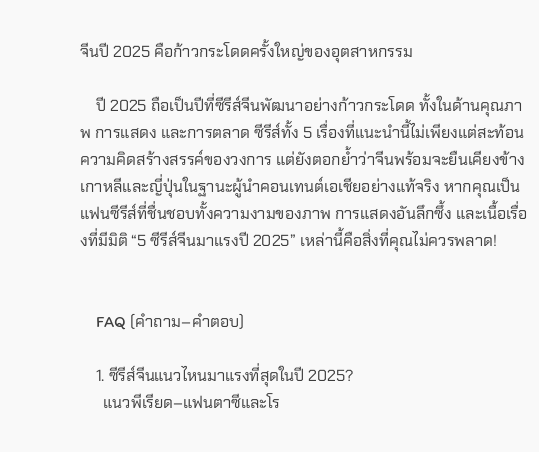จีนปี 2025 คือก้าวกระโดดครั้งใหญ่ของอุตสาหกรรม

    ปี 2025 ถือเป็นปีที่ซีรีส์จีนพัฒนาอย่างก้าวกระโดด ทั้งในด้านคุณภาพ การแสดง และการตลาด ซีรีส์ทั้ง 5 เรื่องที่แนะนำนี้ไม่เพียงแต่สะท้อนความคิดสร้างสรรค์ของวงการ แต่ยังตอกย้ำว่าจีนพร้อมจะยืนเคียงข้างเกาหลีและญี่ปุ่นในฐานะผู้นำคอนเทนต์เอเชียอย่างแท้จริง หากคุณเป็นแฟนซีรีส์ที่ชื่นชอบทั้งความงามของภาพ การแสดงอันลึกซึ้ง และเนื้อเรื่องที่มีมิติ “5 ซีรีส์จีนมาแรงปี 2025” เหล่านี้คือสิ่งที่คุณไม่ควรพลาด!


    FAQ (คำถาม–คำตอบ)

    1. ซีรีส์จีนแนวไหนมาแรงที่สุดในปี 2025?
      แนวพีเรียด–แฟนตาซีและโร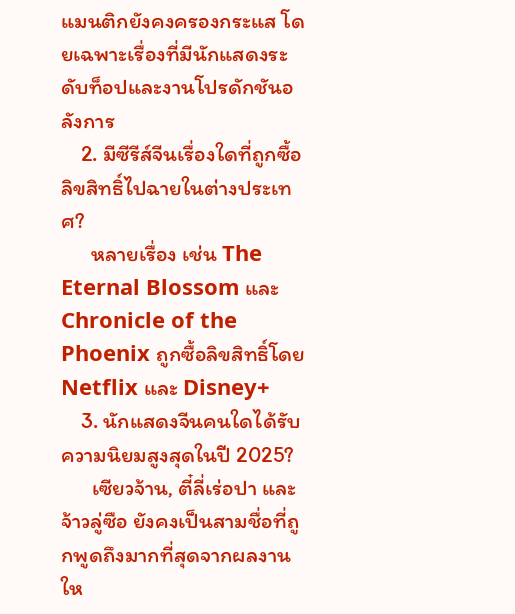แมนติกยังคงครองกระแส โดยเฉพาะเรื่องที่มีนักแสดงระดับท็อปและงานโปรดักชันอลังการ
    2. มีซีรีส์จีนเรื่องใดที่ถูกซื้อลิขสิทธิ์ไปฉายในต่างประเทศ?
      หลายเรื่อง เช่น The Eternal Blossom และ Chronicle of the Phoenix ถูกซื้อลิขสิทธิ์โดย Netflix และ Disney+
    3. นักแสดงจีนคนใดได้รับความนิยมสูงสุดในปี 2025?
      เซียวจ้าน, ตี๋ลี่เร่อปา และจ้าวลู่ซือ ยังคงเป็นสามชื่อที่ถูกพูดถึงมากที่สุดจากผลงานให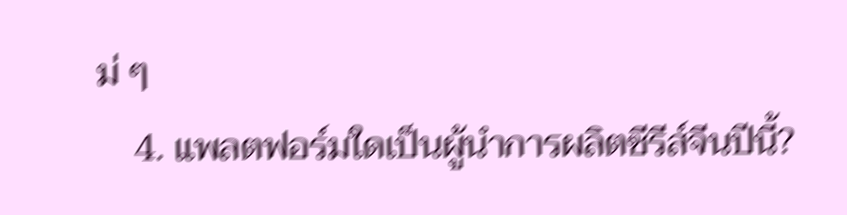ม่ ๆ
    4. แพลตฟอร์มใดเป็นผู้นำการผลิตซีรีส์จีนปีนี้?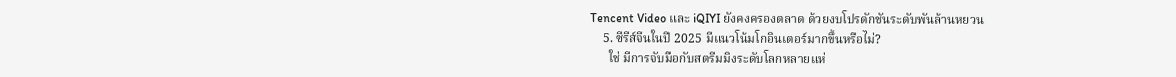Tencent Video และ iQIYI ยังคงครองตลาด ด้วยงบโปรดักชันระดับพันล้านหยวน
    5. ซีรีส์จีนในปี 2025 มีแนวโน้มโกอินเตอร์มากขึ้นหรือไม่?
      ใช่ มีการจับมือกับสตรีมมิงระดับโลกหลายแห่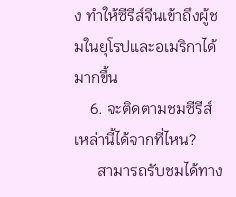ง ทำให้ซีรีส์จีนเข้าถึงผู้ชมในยุโรปและอเมริกาได้มากขึ้น
    6. จะติดตามชมซีรีส์เหล่านี้ได้จากที่ไหน?
      สามารถรับชมได้ทาง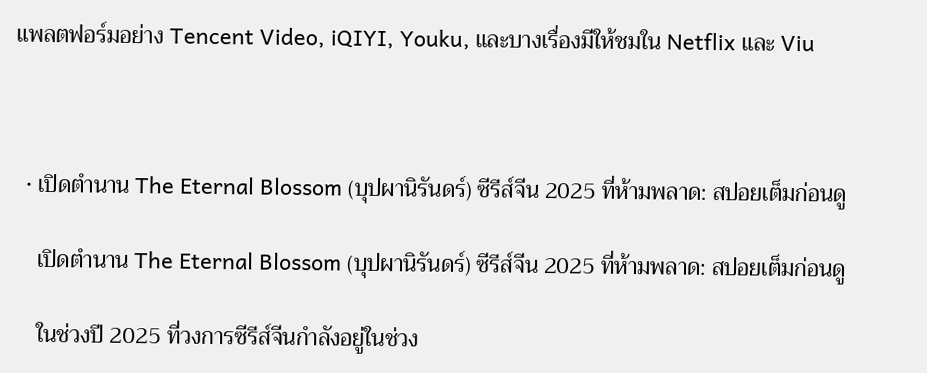แพลตฟอร์มอย่าง Tencent Video, iQIYI, Youku, และบางเรื่องมีให้ชมใน Netflix และ Viu



  • เปิดตำนาน The Eternal Blossom (บุปผานิรันดร์) ซีรีส์จีน 2025 ที่ห้ามพลาด: สปอยเต็มก่อนดู

    เปิดตำนาน The Eternal Blossom (บุปผานิรันดร์) ซีรีส์จีน 2025 ที่ห้ามพลาด: สปอยเต็มก่อนดู

    ในช่วงปี 2025 ที่วงการซีรีส์จีนกำลังอยู่ในช่วง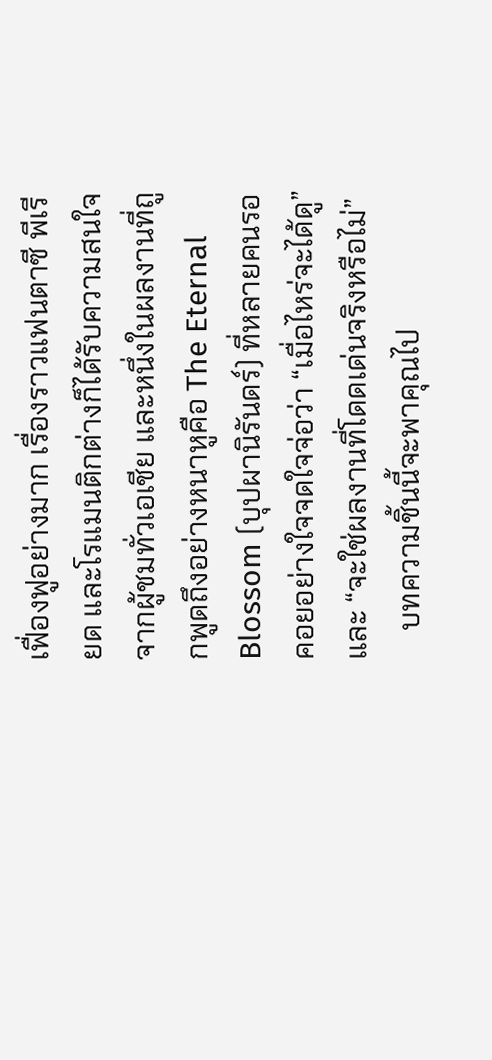เฟื่องฟูอย่างมาก เรื่องราวแฟนตาซี พีเรียด และโรแมนติกต่างก็ได้รับความสนใจจากผู้ชมทั่วเอเชีย และหนึ่งในผลงานที่ถูกพูดถึงอย่างหนาหูคือ The Eternal Blossom (บุปผานิรันดร์) ที่หลายคนรอคอยอย่างใจจดใจจ่อว่า “เมื่อไหร่จะได้ดู” และ “จะใช่ผลงานที่โดดเด่นจริงหรือไม่”
    บทความชิ้นนี้จะพาคุณไป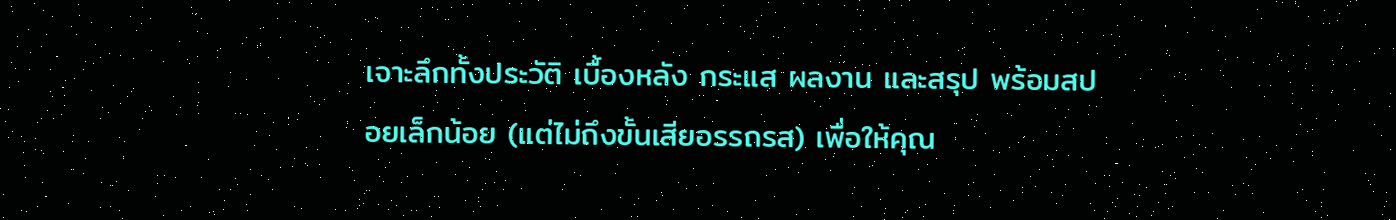เจาะลึกทั้งประวัติ เบื้องหลัง กระแส ผลงาน และสรุป พร้อมสปอยเล็กน้อย (แต่ไม่ถึงขั้นเสียอรรถรส) เพื่อให้คุณ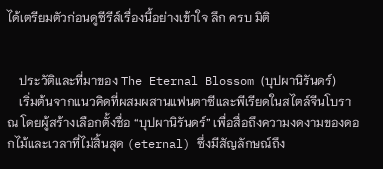ได้เตรียมตัวก่อนดูซีรีส์เรื่องนี้อย่างเข้าใจ ลึก ครบ มิติ


    ประวัติและที่มาของ The Eternal Blossom (บุปผานิรันดร์)
    เริ่มต้นจากแนวคิดที่ผสมผสานแฟนตาซีและพีเรียดในสไตล์จีนโบราณ โดยผู้สร้างเลือกตั้งชื่อ “บุปผานิรันดร์” เพื่อสื่อถึงความงดงามของดอกไม้และเวลาที่ไม่สิ้นสุด (eternal) ซึ่งมีสัญลักษณ์ถึง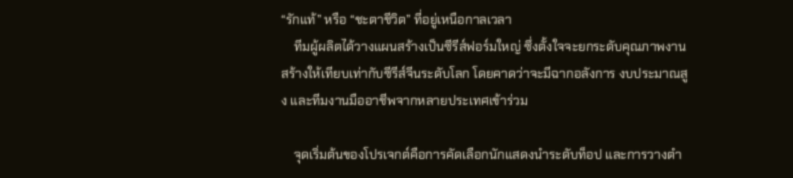“รักแท้” หรือ “ชะตาชีวิต” ที่อยู่เหนือกาลเวลา
    ทีมผู้ผลิตได้วางแผนสร้างเป็นซีรีส์ฟอร์มใหญ่ ซึ่งตั้งใจจะยกระดับคุณภาพงานสร้างให้เทียบเท่ากับซีรีส์จีนระดับโลก โดยคาดว่าจะมีฉากอลังการ งบประมาณสูง และทีมงานมืออาชีพจากหลายประเทศเข้าร่วม

    จุดเริ่มต้นของโปรเจกต์คือการคัดเลือกนักแสดงนำระดับท็อป และการวางตำ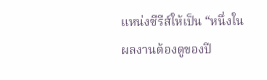แหน่งซีรีส์ให้เป็น “หนึ่งในผลงานต้องดูของปี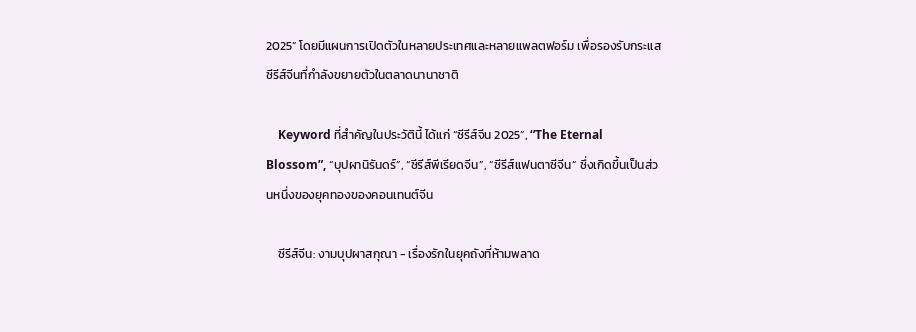2025” โดยมีแผนการเปิดตัวในหลายประเทศและหลายแพลตฟอร์ม เพื่อรองรับกระแสซีรีส์จีนที่กำลังขยายตัวในตลาดนานาชาติ

    Keyword ที่สำคัญในประวัตินี้ ได้แก่ “ซีรีส์จีน 2025”, “The Eternal Blossom”, “บุปผานิรันดร์”, “ซีรีส์พีเรียดจีน”, “ซีรีส์แฟนตาซีจีน” ซึ่งเกิดขึ้นเป็นส่วนหนึ่งของยุคทองของคอนเทนต์จีน

    ซีรีส์จีน: งามบุปผาสกุณา - เรื่องรักในยุคถังที่ห้ามพลาด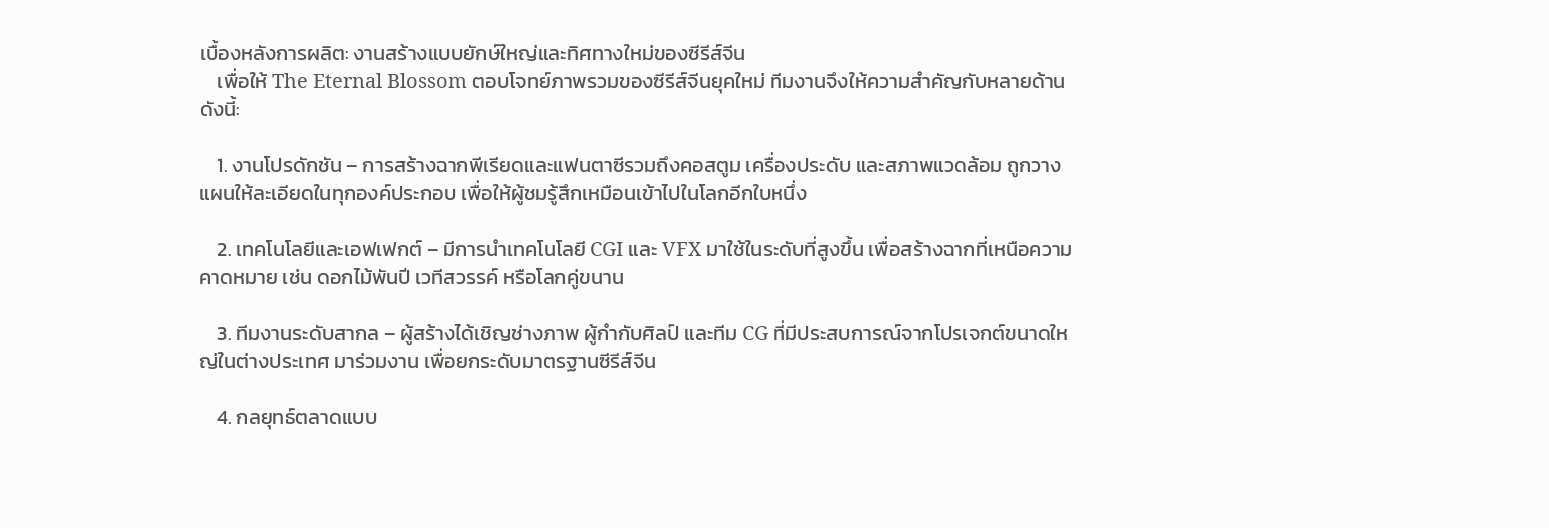เบื้องหลังการผลิต: งานสร้างแบบยักษ์ใหญ่และทิศทางใหม่ของซีรีส์จีน
    เพื่อให้ The Eternal Blossom ตอบโจทย์ภาพรวมของซีรีส์จีนยุคใหม่ ทีมงานจึงให้ความสำคัญกับหลายด้านดังนี้:

    1. งานโปรดักชัน – การสร้างฉากพีเรียดและแฟนตาซีรวมถึงคอสตูม เครื่องประดับ และสภาพแวดล้อม ถูกวางแผนให้ละเอียดในทุกองค์ประกอบ เพื่อให้ผู้ชมรู้สึกเหมือนเข้าไปในโลกอีกใบหนึ่ง

    2. เทคโนโลยีและเอฟเฟกต์ – มีการนำเทคโนโลยี CGI และ VFX มาใช้ในระดับที่สูงขึ้น เพื่อสร้างฉากที่เหนือความคาดหมาย เช่น ดอกไม้พันปี เวทีสวรรค์ หรือโลกคู่ขนาน

    3. ทีมงานระดับสากล – ผู้สร้างได้เชิญช่างภาพ ผู้กำกับศิลป์ และทีม CG ที่มีประสบการณ์จากโปรเจกต์ขนาดใหญ่ในต่างประเทศ มาร่วมงาน เพื่อยกระดับมาตรฐานซีรีส์จีน

    4. กลยุทธ์ตลาดแบบ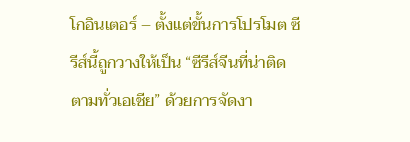โกอินเตอร์ – ตั้งแต่ขั้นการโปรโมต ซีรีส์นี้ถูกวางให้เป็น “ซีรีส์จีนที่น่าติดตามทั่วเอเชีย” ด้วยการจัดงา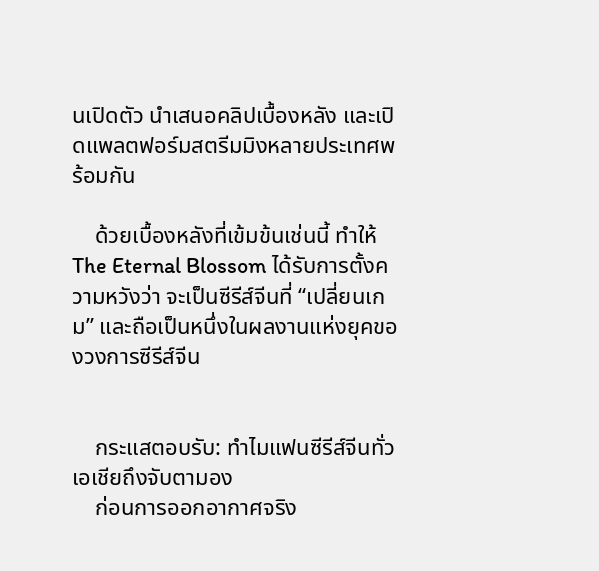นเปิดตัว นำเสนอคลิปเบื้องหลัง และเปิดแพลตฟอร์มสตรีมมิงหลายประเทศพร้อมกัน

    ด้วยเบื้องหลังที่เข้มข้นเช่นนี้ ทำให้ The Eternal Blossom ได้รับการตั้งความหวังว่า จะเป็นซีรีส์จีนที่ “เปลี่ยนเกม” และถือเป็นหนึ่งในผลงานแห่งยุคของวงการซีรีส์จีน


    กระแสตอบรับ: ทำไมแฟนซีรีส์จีนทั่วเอเชียถึงจับตามอง
    ก่อนการออกอากาศจริง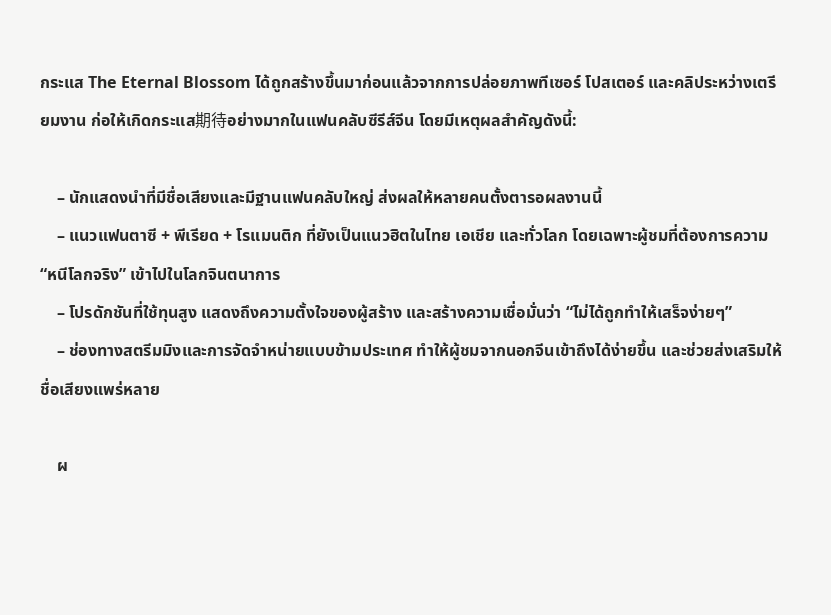กระแส The Eternal Blossom ได้ถูกสร้างขึ้นมาก่อนแล้วจากการปล่อยภาพทีเซอร์ โปสเตอร์ และคลิประหว่างเตรียมงาน ก่อให้เกิดกระแส期待อย่างมากในแฟนคลับซีรีส์จีน โดยมีเหตุผลสำคัญดังนี้:

    – นักแสดงนำที่มีชื่อเสียงและมีฐานแฟนคลับใหญ่ ส่งผลให้หลายคนตั้งตารอผลงานนี้
    – แนวแฟนตาซี + พีเรียด + โรแมนติก ที่ยังเป็นแนวฮิตในไทย เอเชีย และทั่วโลก โดยเฉพาะผู้ชมที่ต้องการความ “หนีโลกจริง” เข้าไปในโลกจินตนาการ
    – โปรดักชันที่ใช้ทุนสูง แสดงถึงความตั้งใจของผู้สร้าง และสร้างความเชื่อมั่นว่า “ไม่ได้ถูกทำให้เสร็จง่ายๆ”
    – ช่องทางสตรีมมิงและการจัดจำหน่ายแบบข้ามประเทศ ทำให้ผู้ชมจากนอกจีนเข้าถึงได้ง่ายขึ้น และช่วยส่งเสริมให้ชื่อเสียงแพร่หลาย

    ผ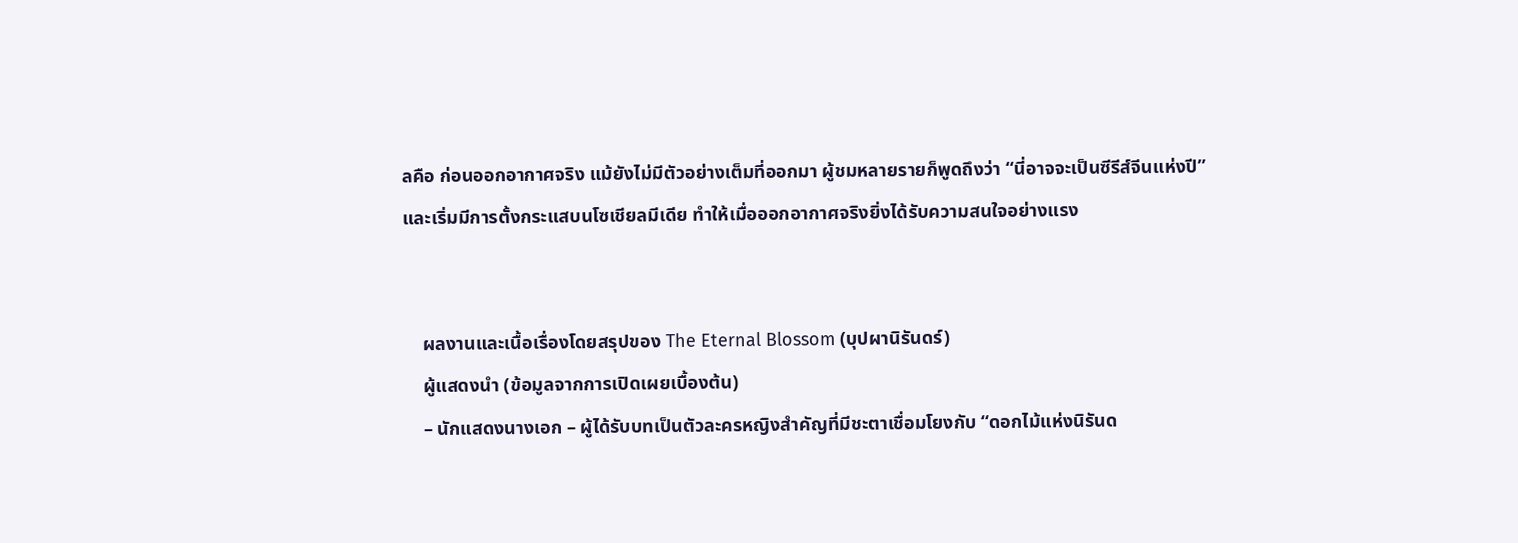ลคือ ก่อนออกอากาศจริง แม้ยังไม่มีตัวอย่างเต็มที่ออกมา ผู้ชมหลายรายก็พูดถึงว่า “นี่อาจจะเป็นซีรีส์จีนแห่งปี” และเริ่มมีการตั้งกระแสบนโซเชียลมีเดีย ทำให้เมื่อออกอากาศจริงยิ่งได้รับความสนใจอย่างแรง


    ผลงานและเนื้อเรื่องโดยสรุปของ The Eternal Blossom (บุปผานิรันดร์)
    ผู้แสดงนำ (ข้อมูลจากการเปิดเผยเบื้องต้น)
    – นักแสดงนางเอก – ผู้ได้รับบทเป็นตัวละครหญิงสำคัญที่มีชะตาเชื่อมโยงกับ “ดอกไม้แห่งนิรันด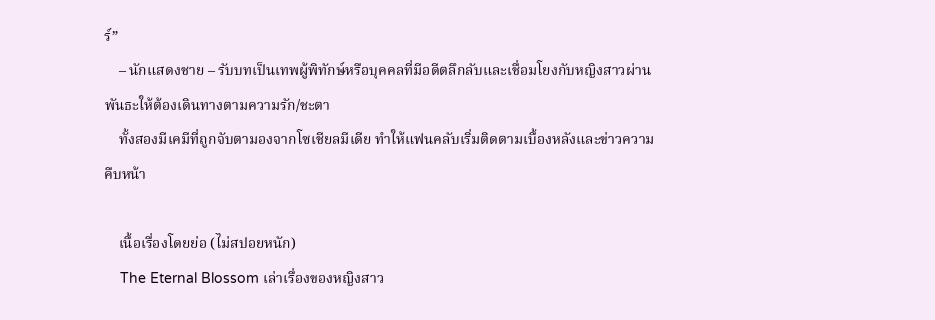ร์”
    – นักแสดงชาย – รับบทเป็นเทพผู้พิทักษ์หรือบุคคลที่มีอดีตลึกลับและเชื่อมโยงกับหญิงสาวผ่านพันธะให้ต้องเดินทางตามความรัก/ชะตา
    ทั้งสองมีเคมีที่ถูกจับตามองจากโซเชียลมีเดีย ทำให้แฟนคลับเริ่มติดตามเบื้องหลังและข่าวความคืบหน้า

    เนื้อเรื่องโดยย่อ (ไม่สปอยหนัก)
    The Eternal Blossom เล่าเรื่องของหญิงสาว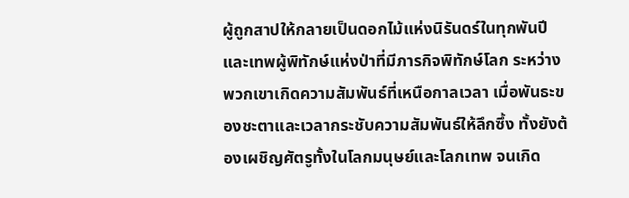ผู้ถูกสาปให้กลายเป็นดอกไม้แห่งนิรันดร์ในทุกพันปี และเทพผู้พิทักษ์แห่งป่าที่มีภารกิจพิทักษ์โลก ระหว่างพวกเขาเกิดความสัมพันธ์ที่เหนือกาลเวลา เมื่อพันธะของชะตาและเวลากระชับความสัมพันธ์ให้ลึกซึ้ง ทั้งยังต้องเผชิญศัตรูทั้งในโลกมนุษย์และโลกเทพ จนเกิด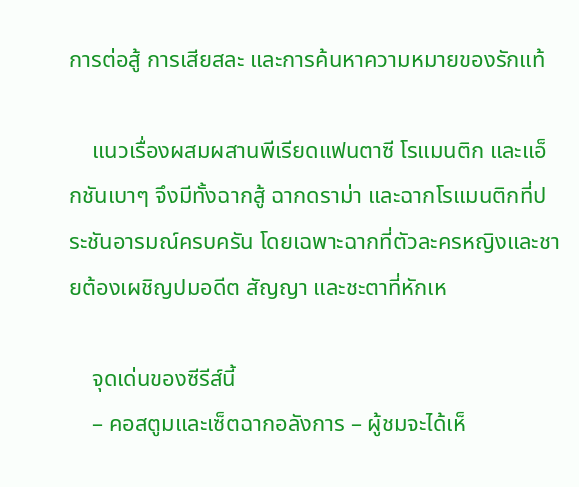การต่อสู้ การเสียสละ และการค้นหาความหมายของรักแท้

    แนวเรื่องผสมผสานพีเรียดแฟนตาซี โรแมนติก และแอ็กชันเบาๆ จึงมีทั้งฉากสู้ ฉากดราม่า และฉากโรแมนติกที่ประชันอารมณ์ครบครัน โดยเฉพาะฉากที่ตัวละครหญิงและชายต้องเผชิญปมอดีต สัญญา และชะตาที่หักเห

    จุดเด่นของซีรีส์นี้
    – คอสตูมและเซ็ตฉากอลังการ – ผู้ชมจะได้เห็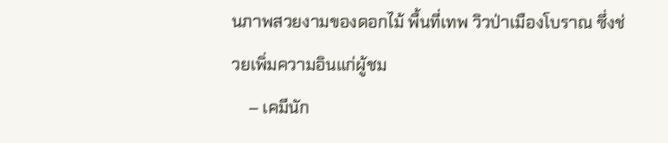นภาพสวยงามของดอกไม้ พื้นที่เทพ วิวป่าเมืองโบราณ ซึ่งช่วยเพิ่มความอินแก่ผู้ชม
    – เคมีนัก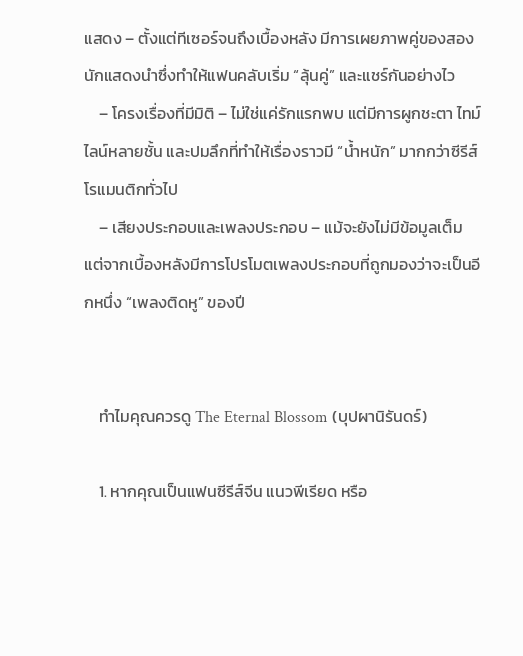แสดง – ตั้งแต่ทีเซอร์จนถึงเบื้องหลัง มีการเผยภาพคู่ของสองนักแสดงนำซึ่งทำให้แฟนคลับเริ่ม “ลุ้นคู่” และแชร์กันอย่างไว
    – โครงเรื่องที่มีมิติ – ไม่ใช่แค่รักแรกพบ แต่มีการผูกชะตา ไทม์ไลน์หลายชั้น และปมลึกที่ทำให้เรื่องราวมี “น้ำหนัก” มากกว่าซีรีส์โรแมนติกทั่วไป
    – เสียงประกอบและเพลงประกอบ – แม้จะยังไม่มีข้อมูลเต็ม แต่จากเบื้องหลังมีการโปรโมตเพลงประกอบที่ถูกมองว่าจะเป็นอีกหนึ่ง “เพลงติดหู” ของปี


    ทำไมคุณควรดู The Eternal Blossom (บุปผานิรันดร์)

    1. หากคุณเป็นแฟนซีรีส์จีน แนวพีเรียด หรือ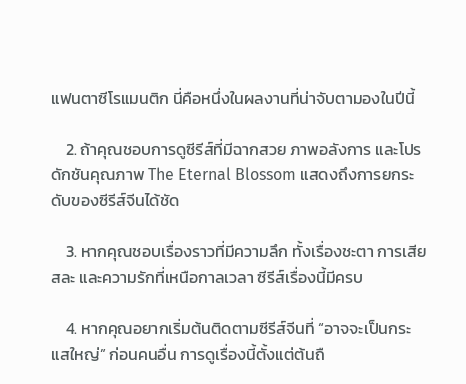แฟนตาซีโรแมนติก นี่คือหนึ่งในผลงานที่น่าจับตามองในปีนี้

    2. ถ้าคุณชอบการดูซีรีส์ที่มีฉากสวย ภาพอลังการ และโปรดักชันคุณภาพ The Eternal Blossom แสดงถึงการยกระดับของซีรีส์จีนได้ชัด

    3. หากคุณชอบเรื่องราวที่มีความลึก ทั้งเรื่องชะตา การเสียสละ และความรักที่เหนือกาลเวลา ซีรีส์เรื่องนี้มีครบ

    4. หากคุณอยากเริ่มต้นติดตามซีรีส์จีนที่ “อาจจะเป็นกระแสใหญ่” ก่อนคนอื่น การดูเรื่องนี้ตั้งแต่ต้นถื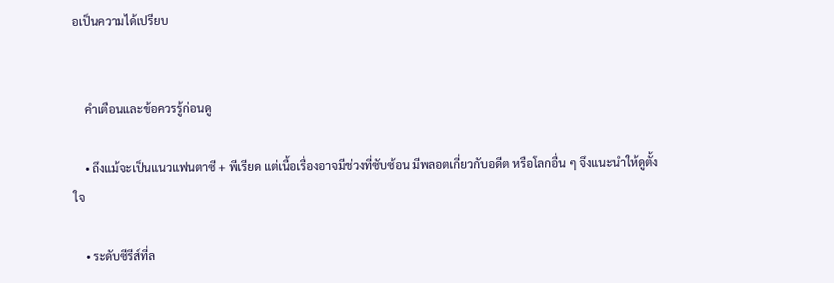อเป็นความได้เปรียบ


    คำเตือนและข้อควรรู้ก่อนดู

    • ถึงแม้จะเป็นแนวแฟนตาซี + พีเรียด แต่เนื้อเรื่องอาจมีช่วงที่ซับซ้อน มีพลอตเกี่ยวกับอดีต หรือโลกอื่น ๆ จึงแนะนำให้ดูตั้งใจ

    • ระดับซีรีส์ที่ล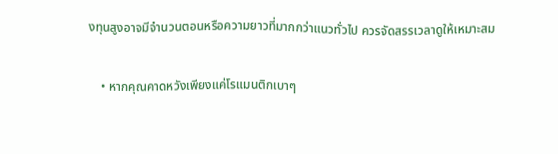งทุนสูงอาจมีจำนวนตอนหรือความยาวที่มากกว่าแนวทั่วไป ควรจัดสรรเวลาดูให้เหมาะสม

    • หากคุณคาดหวังเพียงแค่โรแมนติกเบาๆ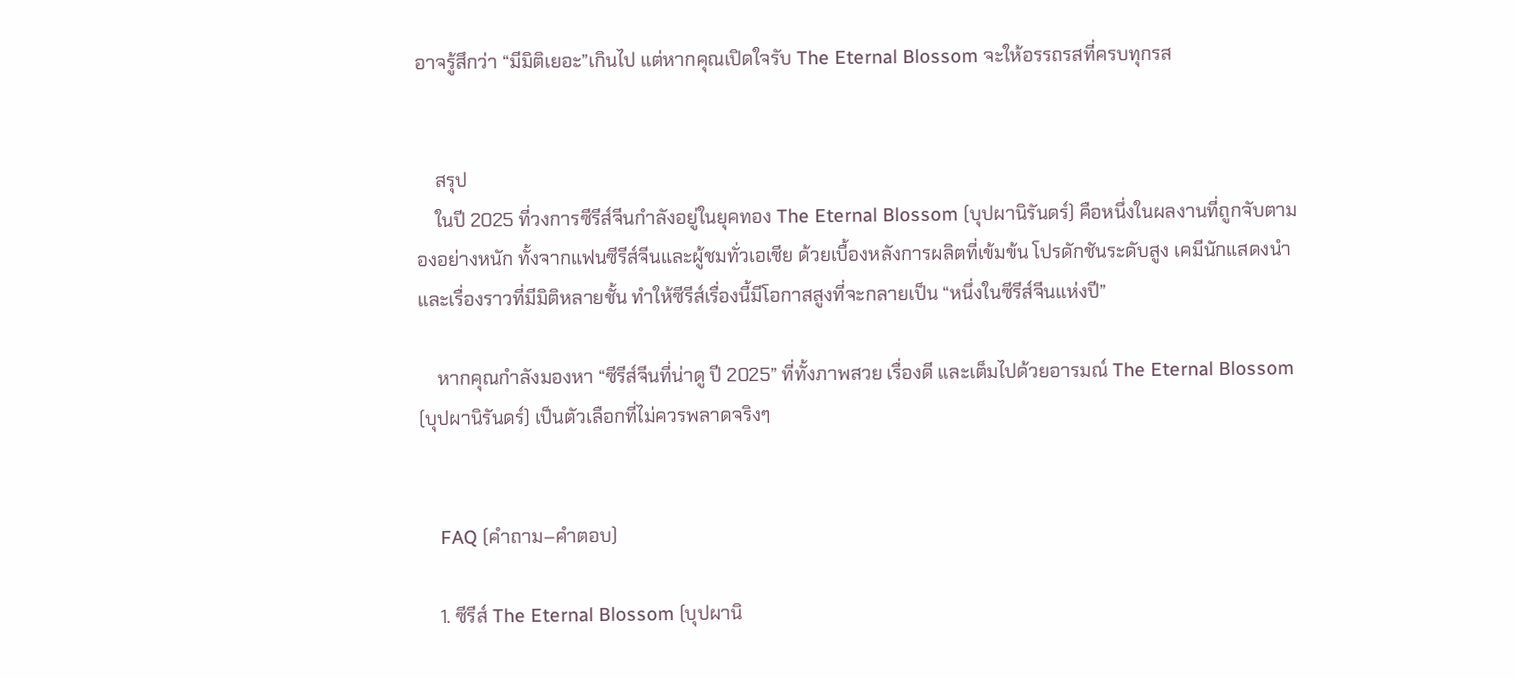อาจรู้สึกว่า “มีมิติเยอะ”เกินไป แต่หากคุณเปิดใจรับ The Eternal Blossom จะให้อรรถรสที่ครบทุกรส


    สรุป
    ในปี 2025 ที่วงการซีรีส์จีนกำลังอยู่ในยุคทอง The Eternal Blossom (บุปผานิรันดร์) คือหนึ่งในผลงานที่ถูกจับตามองอย่างหนัก ทั้งจากแฟนซีรีส์จีนและผู้ชมทั่วเอเชีย ด้วยเบื้องหลังการผลิตที่เข้มข้น โปรดักชันระดับสูง เคมีนักแสดงนำ และเรื่องราวที่มีมิติหลายชั้น ทำให้ซีรีส์เรื่องนี้มีโอกาสสูงที่จะกลายเป็น “หนึ่งในซีรีส์จีนแห่งปี”

    หากคุณกำลังมองหา “ซีรีส์จีนที่น่าดู ปี 2025” ที่ทั้งภาพสวย เรื่องดี และเต็มไปด้วยอารมณ์ The Eternal Blossom (บุปผานิรันดร์) เป็นตัวเลือกที่ไม่ควรพลาดจริงๆ


    FAQ (คำถาม–คำตอบ)

    1. ซีรีส์ The Eternal Blossom (บุปผานิ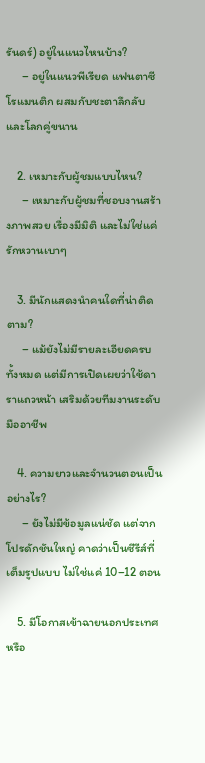รันดร์) อยู่ในแนวไหนบ้าง?
      – อยู่ในแนวพีเรียด แฟนตาซี โรแมนติก ผสมกับชะตาลึกลับ และโลกคู่ขนาน

    2. เหมาะกับผู้ชมแบบไหน?
      – เหมาะกับผู้ชมที่ชอบงานสร้างภาพสวย เรื่องมีมิติ และไม่ใช่แค่รักหวานเบาๆ

    3. มีนักแสดงนำคนใดที่น่าติดตาม?
      – แม้ยังไม่มีรายละเอียดครบทั้งหมด แต่มีการเปิดเผยว่าใช้ดาราแถวหน้า เสริมด้วยทีมงานระดับมืออาชีพ

    4. ความยาวและจำนวนตอนเป็นอย่างไร?
      – ยังไม่มีข้อมูลแน่ชัด แต่จากโปรดักชันใหญ่ คาดว่าเป็นซีรีส์ที่เต็มรูปแบบ ไม่ใช่แค่ 10–12 ตอน

    5. มีโอกาสเข้าฉายนอกประเทศหรือ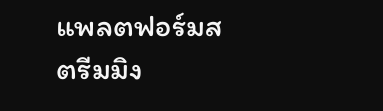แพลตฟอร์มสตรีมมิง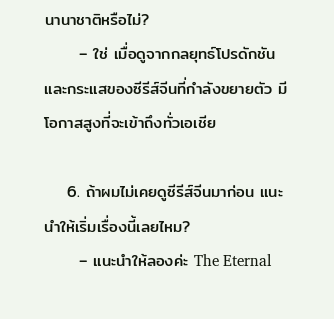นานาชาติหรือไม่?
      – ใช่ เมื่อดูจากกลยุทธ์โปรดักชัน และกระแสของซีรีส์จีนที่กำลังขยายตัว มีโอกาสสูงที่จะเข้าถึงทั่วเอเชีย

    6. ถ้าผมไม่เคยดูซีรีส์จีนมาก่อน แนะนำให้เริ่มเรื่องนี้เลยไหม?
      – แนะนำให้ลองค่ะ The Eternal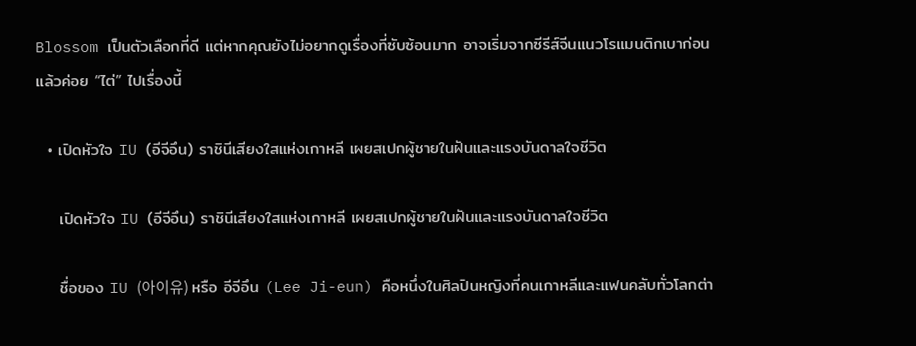Blossom เป็นตัวเลือกที่ดี แต่หากคุณยังไม่อยากดูเรื่องที่ซับซ้อนมาก อาจเริ่มจากซีรีส์จีนแนวโรแมนติกเบาก่อน แล้วค่อย “ไต่” ไปเรื่องนี้

  • เปิดหัวใจ IU (อีจีอึน) ราชินีเสียงใสแห่งเกาหลี เผยสเปกผู้ชายในฝันและแรงบันดาลใจชีวิต

    เปิดหัวใจ IU (อีจีอึน) ราชินีเสียงใสแห่งเกาหลี เผยสเปกผู้ชายในฝันและแรงบันดาลใจชีวิต

    ชื่อของ IU (아이유) หรือ อีจีอึน (Lee Ji-eun) คือหนึ่งในศิลปินหญิงที่คนเกาหลีและแฟนคลับทั่วโลกต่า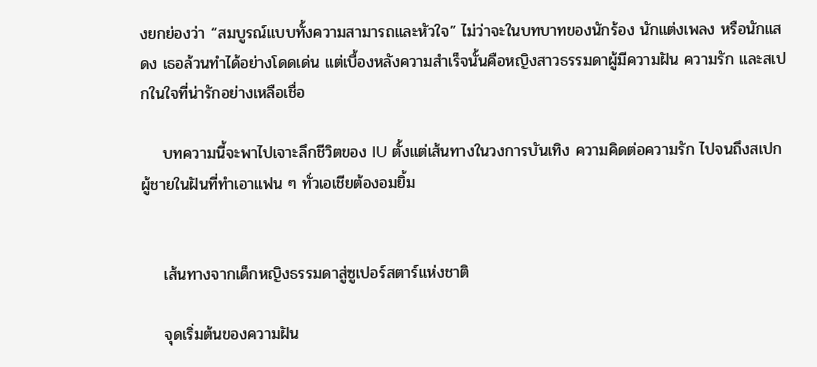งยกย่องว่า “สมบูรณ์แบบทั้งความสามารถและหัวใจ” ไม่ว่าจะในบทบาทของนักร้อง นักแต่งเพลง หรือนักแสดง เธอล้วนทำได้อย่างโดดเด่น แต่เบื้องหลังความสำเร็จนั้นคือหญิงสาวธรรมดาผู้มีความฝัน ความรัก และสเปกในใจที่น่ารักอย่างเหลือเชื่อ

    บทความนี้จะพาไปเจาะลึกชีวิตของ IU ตั้งแต่เส้นทางในวงการบันเทิง ความคิดต่อความรัก ไปจนถึงสเปกผู้ชายในฝันที่ทำเอาแฟน ๆ ทั่วเอเชียต้องอมยิ้ม


    เส้นทางจากเด็กหญิงธรรมดาสู่ซูเปอร์สตาร์แห่งชาติ

    จุดเริ่มต้นของความฝัน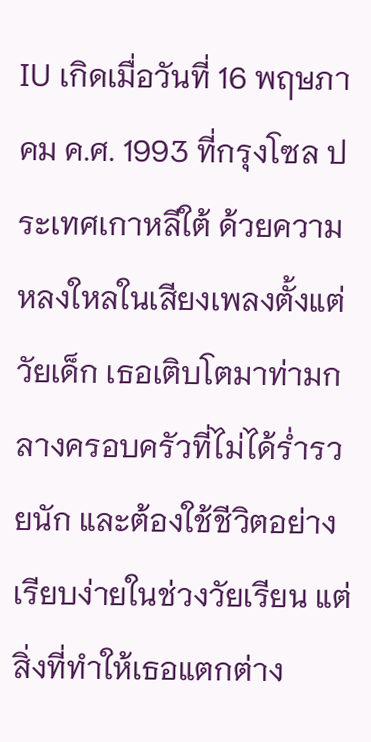IU เกิดเมื่อวันที่ 16 พฤษภาคม ค.ศ. 1993 ที่กรุงโซล ประเทศเกาหลีใต้ ด้วยความหลงใหลในเสียงเพลงตั้งแต่วัยเด็ก เธอเติบโตมาท่ามกลางครอบครัวที่ไม่ได้ร่ำรวยนัก และต้องใช้ชีวิตอย่างเรียบง่ายในช่วงวัยเรียน แต่สิ่งที่ทำให้เธอแตกต่าง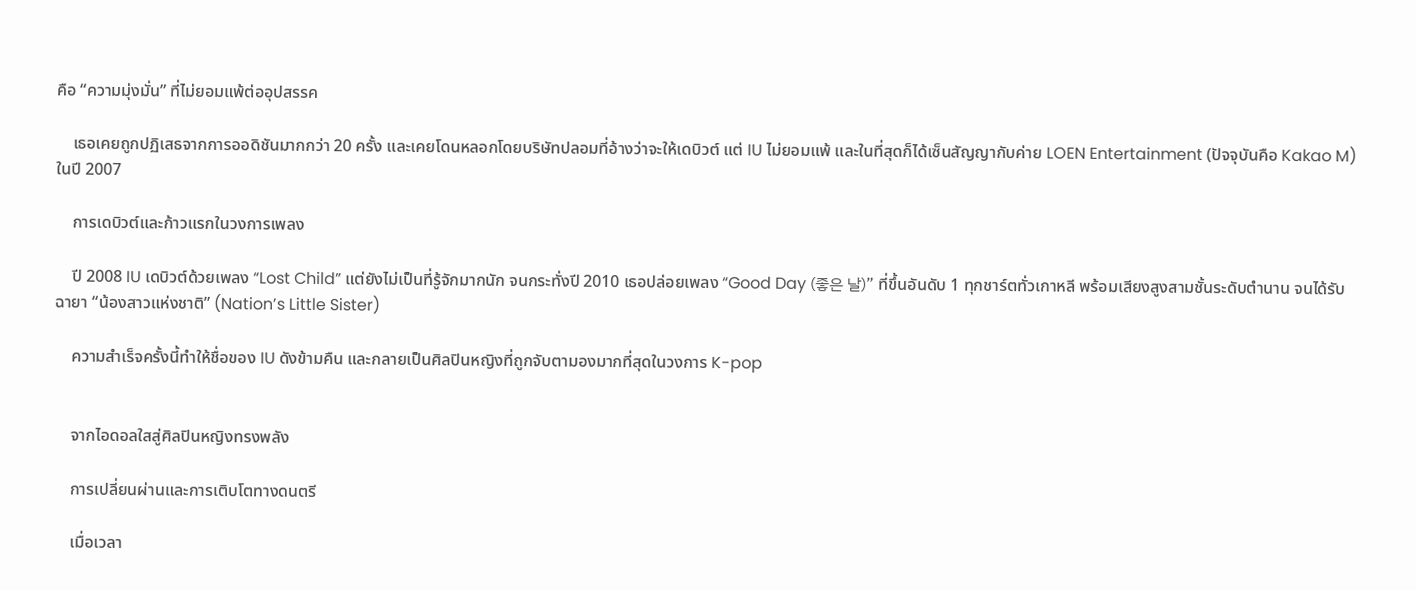คือ “ความมุ่งมั่น” ที่ไม่ยอมแพ้ต่ออุปสรรค

    เธอเคยถูกปฏิเสธจากการออดิชันมากกว่า 20 ครั้ง และเคยโดนหลอกโดยบริษัทปลอมที่อ้างว่าจะให้เดบิวต์ แต่ IU ไม่ยอมแพ้ และในที่สุดก็ได้เซ็นสัญญากับค่าย LOEN Entertainment (ปัจจุบันคือ Kakao M) ในปี 2007

    การเดบิวต์และก้าวแรกในวงการเพลง

    ปี 2008 IU เดบิวต์ด้วยเพลง “Lost Child” แต่ยังไม่เป็นที่รู้จักมากนัก จนกระทั่งปี 2010 เธอปล่อยเพลง “Good Day (좋은 날)” ที่ขึ้นอันดับ 1 ทุกชาร์ตทั่วเกาหลี พร้อมเสียงสูงสามชั้นระดับตำนาน จนได้รับฉายา “น้องสาวแห่งชาติ” (Nation’s Little Sister)

    ความสำเร็จครั้งนี้ทำให้ชื่อของ IU ดังข้ามคืน และกลายเป็นศิลปินหญิงที่ถูกจับตามองมากที่สุดในวงการ K-pop


    จากไอดอลใสสู่ศิลปินหญิงทรงพลัง

    การเปลี่ยนผ่านและการเติบโตทางดนตรี

    เมื่อเวลา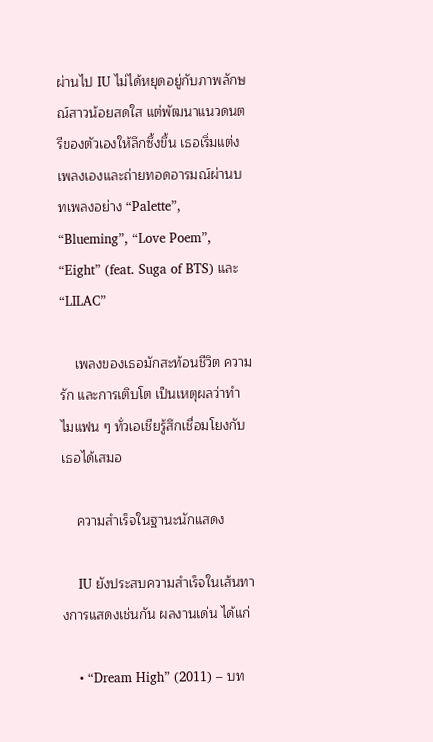ผ่านไป IU ไม่ได้หยุดอยู่กับภาพลักษณ์สาวน้อยสดใส แต่พัฒนาแนวดนตรีของตัวเองให้ลึกซึ้งขึ้น เธอเริ่มแต่งเพลงเองและถ่ายทอดอารมณ์ผ่านบทเพลงอย่าง “Palette”, “Blueming”, “Love Poem”, “Eight” (feat. Suga of BTS) และ “LILAC”

    เพลงของเธอมักสะท้อนชีวิต ความรัก และการเติบโต เป็นเหตุผลว่าทำไมแฟน ๆ ทั่วเอเชียรู้สึกเชื่อมโยงกับเธอได้เสมอ

    ความสำเร็จในฐานะนักแสดง

    IU ยังประสบความสำเร็จในเส้นทางการแสดงเช่นกัน ผลงานเด่น ได้แก่

    • “Dream High” (2011) – บท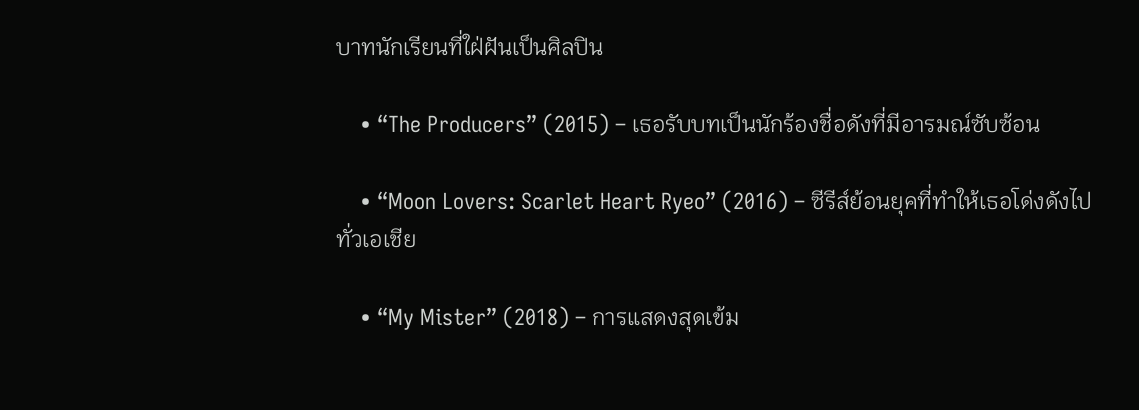บาทนักเรียนที่ใฝ่ฝันเป็นศิลปิน

    • “The Producers” (2015) – เธอรับบทเป็นนักร้องชื่อดังที่มีอารมณ์ซับซ้อน

    • “Moon Lovers: Scarlet Heart Ryeo” (2016) – ซีรีส์ย้อนยุคที่ทำให้เธอโด่งดังไปทั่วเอเชีย

    • “My Mister” (2018) – การแสดงสุดเข้ม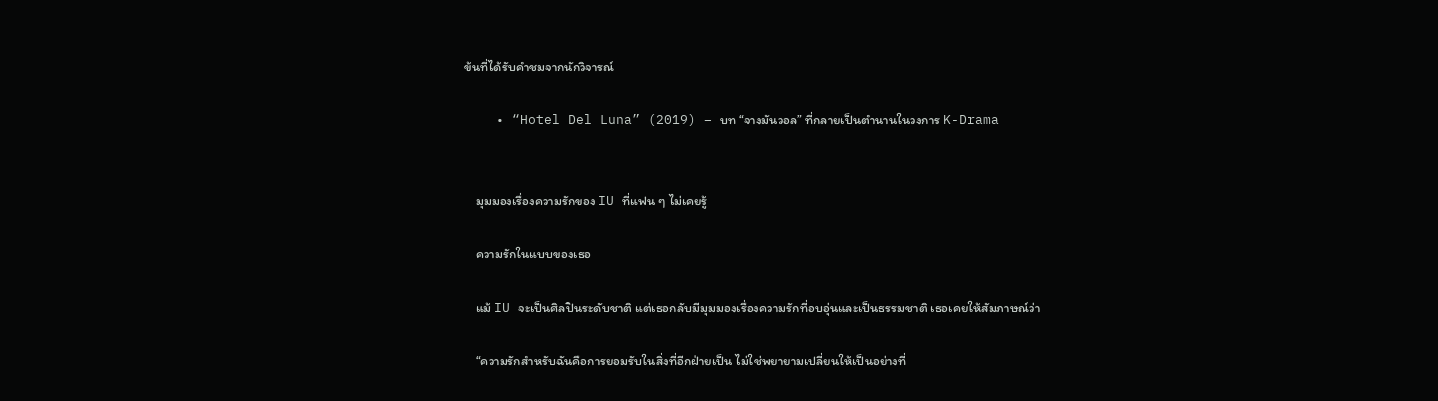ข้นที่ได้รับคำชมจากนักวิจารณ์

    • “Hotel Del Luna” (2019) – บท “จางมันวอล” ที่กลายเป็นตำนานในวงการ K-Drama


    มุมมองเรื่องความรักของ IU ที่แฟน ๆ ไม่เคยรู้

    ความรักในแบบของเธอ

    แม้ IU จะเป็นศิลปินระดับชาติ แต่เธอกลับมีมุมมองเรื่องความรักที่อบอุ่นและเป็นธรรมชาติ เธอเคยให้สัมภาษณ์ว่า

    “ความรักสำหรับฉันคือการยอมรับในสิ่งที่อีกฝ่ายเป็น ไม่ใช่พยายามเปลี่ยนให้เป็นอย่างที่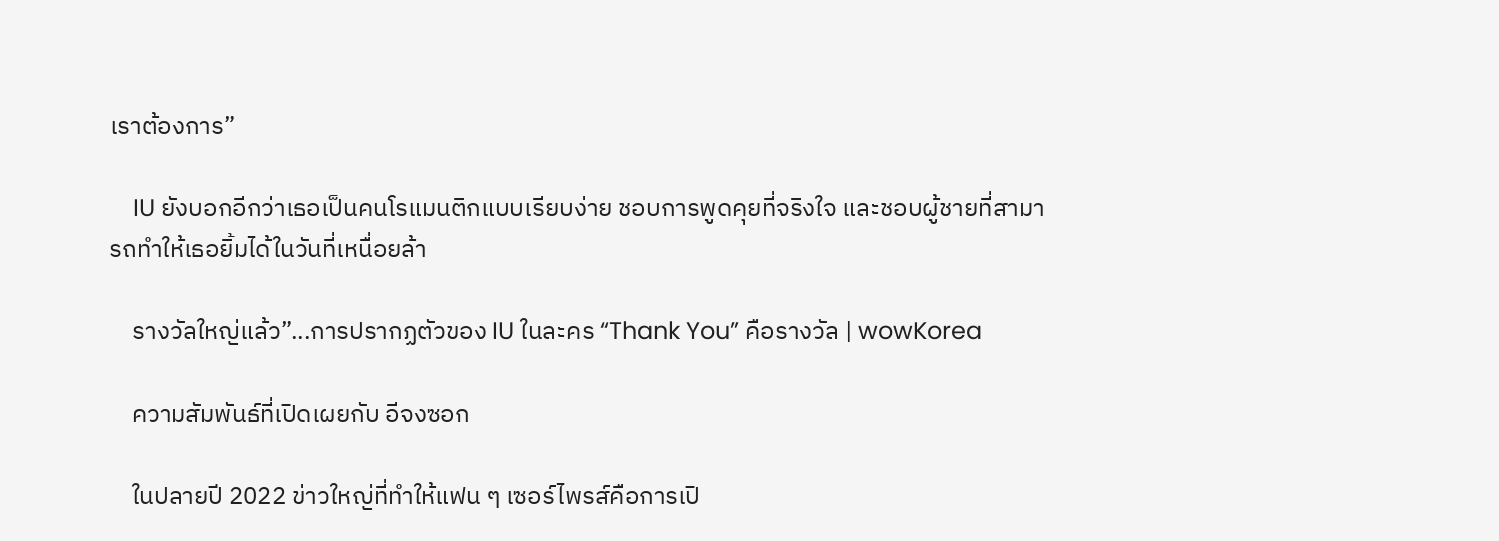เราต้องการ”

    IU ยังบอกอีกว่าเธอเป็นคนโรแมนติกแบบเรียบง่าย ชอบการพูดคุยที่จริงใจ และชอบผู้ชายที่สามารถทำให้เธอยิ้มได้ในวันที่เหนื่อยล้า

    รางวัลใหญ่แล้ว”...การปรากฏตัวของ IU ในละคร “Thank You” คือรางวัล | wowKorea

    ความสัมพันธ์ที่เปิดเผยกับ อีจงซอก

    ในปลายปี 2022 ข่าวใหญ่ที่ทำให้แฟน ๆ เซอร์ไพรส์คือการเปิ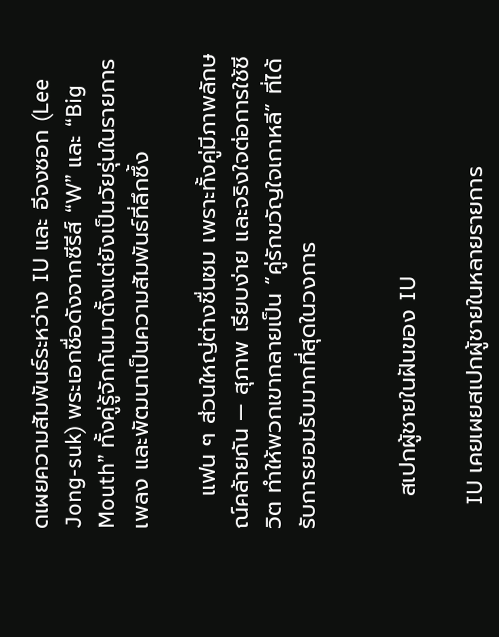ดเผยความสัมพันธ์ระหว่าง IU และ อีจงซอก (Lee Jong-suk) พระเอกชื่อดังจากซีรีส์ “W” และ “Big Mouth” ทั้งคู่รู้จักกันมาตั้งแต่ยังเป็นวัยรุ่นในรายการเพลง และพัฒนาเป็นความสัมพันธ์ที่ลึกซึ้ง

    แฟน ๆ ส่วนใหญ่ต่างชื่นชม เพราะทั้งคู่มีภาพลักษณ์คล้ายกัน — สุภาพ เรียบง่าย และจริงใจต่อการใช้ชีวิต ทำให้พวกเขากลายเป็น “คู่รักขวัญใจเกาหลี” ที่ได้รับการยอมรับมากที่สุดในวงการ


    สเปกผู้ชายในฝันของ IU

    IU เคยเผยสเปกผู้ชายในหลายรายการ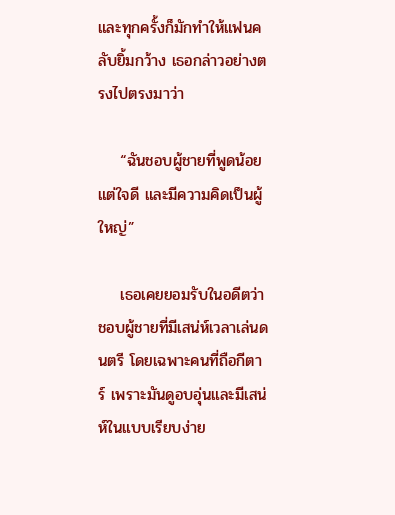และทุกครั้งก็มักทำให้แฟนคลับยิ้มกว้าง เธอกล่าวอย่างตรงไปตรงมาว่า

    “ฉันชอบผู้ชายที่พูดน้อยแต่ใจดี และมีความคิดเป็นผู้ใหญ่”

    เธอเคยยอมรับในอดีตว่าชอบผู้ชายที่มีเสน่ห์เวลาเล่นดนตรี โดยเฉพาะคนที่ถือกีตาร์ เพราะมันดูอบอุ่นและมีเสน่ห์ในแบบเรียบง่าย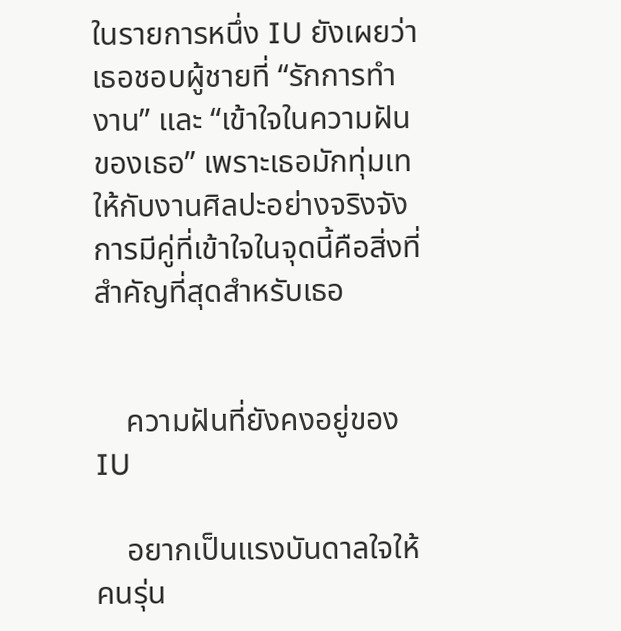ในรายการหนึ่ง IU ยังเผยว่า เธอชอบผู้ชายที่ “รักการทำงาน” และ “เข้าใจในความฝันของเธอ” เพราะเธอมักทุ่มเทให้กับงานศิลปะอย่างจริงจัง การมีคู่ที่เข้าใจในจุดนี้คือสิ่งที่สำคัญที่สุดสำหรับเธอ


    ความฝันที่ยังคงอยู่ของ IU

    อยากเป็นแรงบันดาลใจให้คนรุ่น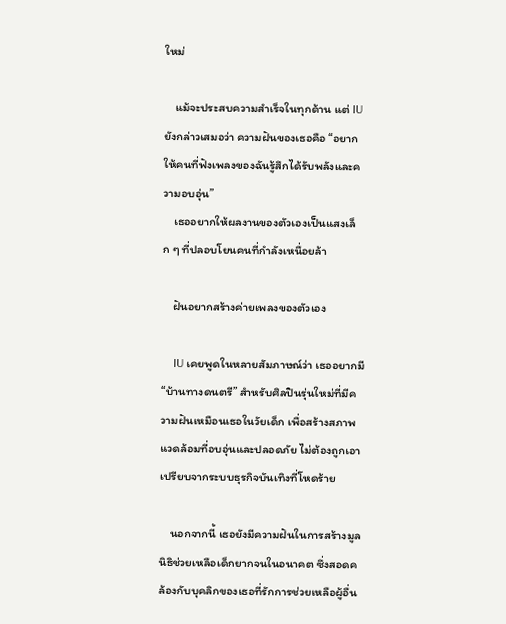ใหม่

    แม้จะประสบความสำเร็จในทุกด้าน แต่ IU ยังกล่าวเสมอว่า ความฝันของเธอคือ “อยากให้คนที่ฟังเพลงของฉันรู้สึกได้รับพลังและความอบอุ่น”
    เธออยากให้ผลงานของตัวเองเป็นแสงเล็ก ๆ ที่ปลอบโยนคนที่กำลังเหนื่อยล้า

    ฝันอยากสร้างค่ายเพลงของตัวเอง

    IU เคยพูดในหลายสัมภาษณ์ว่า เธออยากมี “บ้านทางดนตรี” สำหรับศิลปินรุ่นใหม่ที่มีความฝันเหมือนเธอในวัยเด็ก เพื่อสร้างสภาพแวดล้อมที่อบอุ่นและปลอดภัย ไม่ต้องถูกเอาเปรียบจากระบบธุรกิจบันเทิงที่โหดร้าย

    นอกจากนี้ เธอยังมีความฝันในการสร้างมูลนิธิช่วยเหลือเด็กยากจนในอนาคต ซึ่งสอดคล้องกับบุคลิกของเธอที่รักการช่วยเหลือผู้อื่น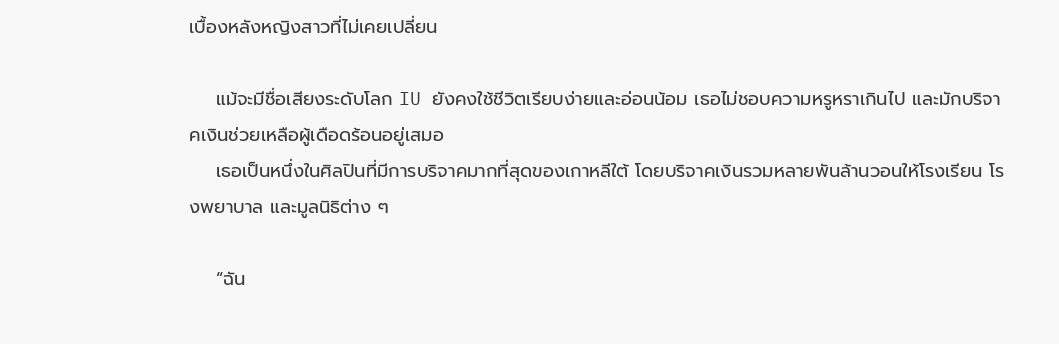เบื้องหลังหญิงสาวที่ไม่เคยเปลี่ยน

    แม้จะมีชื่อเสียงระดับโลก IU ยังคงใช้ชีวิตเรียบง่ายและอ่อนน้อม เธอไม่ชอบความหรูหราเกินไป และมักบริจาคเงินช่วยเหลือผู้เดือดร้อนอยู่เสมอ
    เธอเป็นหนึ่งในศิลปินที่มีการบริจาคมากที่สุดของเกาหลีใต้ โดยบริจาคเงินรวมหลายพันล้านวอนให้โรงเรียน โรงพยาบาล และมูลนิธิต่าง ๆ

    “ฉัน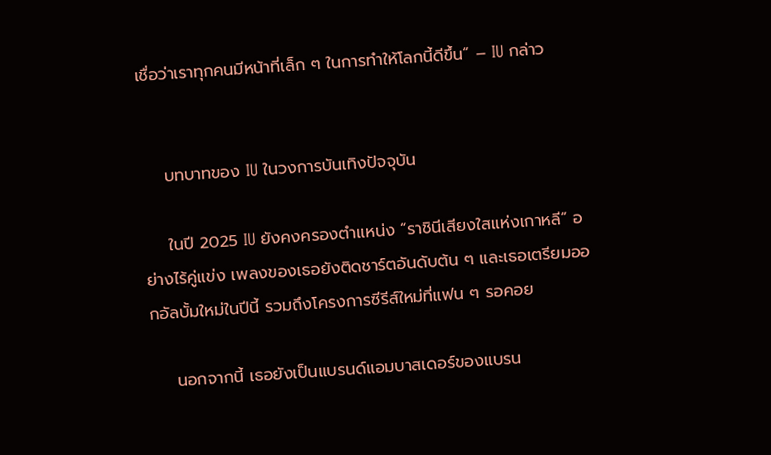เชื่อว่าเราทุกคนมีหน้าที่เล็ก ๆ ในการทำให้โลกนี้ดีขึ้น” – IU กล่าว


    บทบาทของ IU ในวงการบันเทิงปัจจุบัน

    ในปี 2025 IU ยังคงครองตำแหน่ง “ราชินีเสียงใสแห่งเกาหลี” อย่างไร้คู่แข่ง เพลงของเธอยังติดชาร์ตอันดับต้น ๆ และเธอเตรียมออกอัลบั้มใหม่ในปีนี้ รวมถึงโครงการซีรีส์ใหม่ที่แฟน ๆ รอคอย

    นอกจากนี้ เธอยังเป็นแบรนด์แอมบาสเดอร์ของแบรน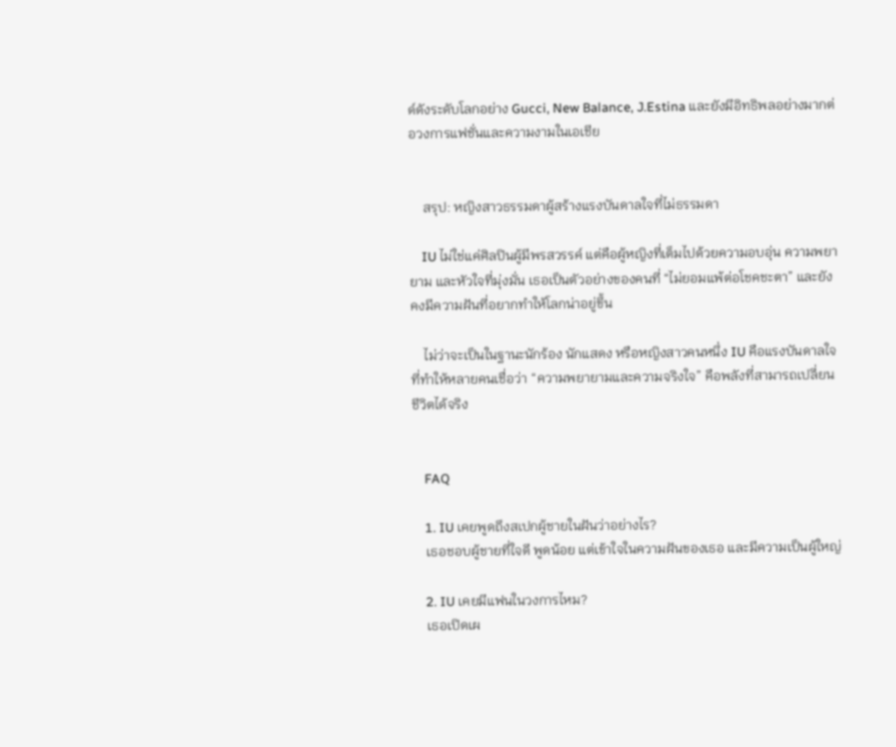ด์ดังระดับโลกอย่าง Gucci, New Balance, J.Estina และยังมีอิทธิพลอย่างมากต่อวงการแฟชั่นและความงามในเอเชีย


    สรุป: หญิงสาวธรรมดาผู้สร้างแรงบันดาลใจที่ไม่ธรรมดา

    IU ไม่ใช่แค่ศิลปินผู้มีพรสวรรค์ แต่คือผู้หญิงที่เต็มไปด้วยความอบอุ่น ความพยายาม และหัวใจที่มุ่งมั่น เธอเป็นตัวอย่างของคนที่ “ไม่ยอมแพ้ต่อโชคชะตา” และยังคงมีความฝันที่อยากทำให้โลกน่าอยู่ขึ้น

    ไม่ว่าจะเป็นในฐานะนักร้อง นักแสดง หรือหญิงสาวคนหนึ่ง IU คือแรงบันดาลใจที่ทำให้หลายคนเชื่อว่า “ความพยายามและความจริงใจ” คือพลังที่สามารถเปลี่ยนชีวิตได้จริง


    FAQ

    1. IU เคยพูดถึงสเปกผู้ชายในฝันว่าอย่างไร?
    เธอชอบผู้ชายที่ใจดี พูดน้อย แต่เข้าใจในความฝันของเธอ และมีความเป็นผู้ใหญ่

    2. IU เคยมีแฟนในวงการไหม?
    เธอเปิดเผ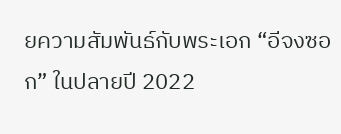ยความสัมพันธ์กับพระเอก “อีจงซอก” ในปลายปี 2022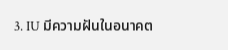3. IU มีความฝันในอนาคต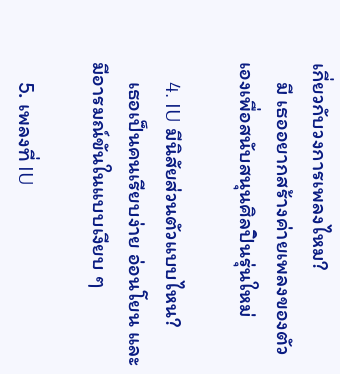เกี่ยวกับวงการเพลงไหม?
    มี เธออยากสร้างค่ายเพลงของตัวเองเพื่อสนับสนุนศิลปินรุ่นใหม่

    4. IU มีนิสัยส่วนตัวแบบไหน?
    เธอเป็นคนเรียบง่าย อ่อนโยน และมีอารมณ์ขันในแบบเงียบ ๆ

    5. เพลงที่ IU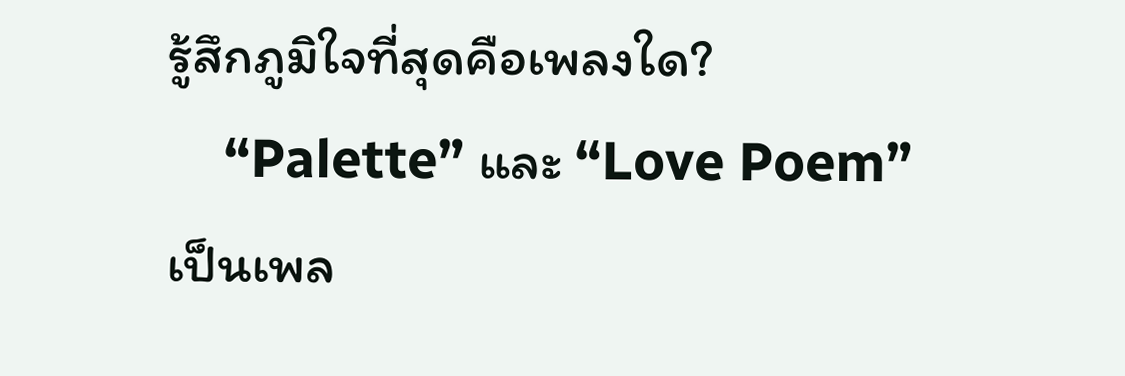รู้สึกภูมิใจที่สุดคือเพลงใด?
    “Palette” และ “Love Poem” เป็นเพล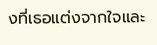งที่เธอแต่งจากใจและ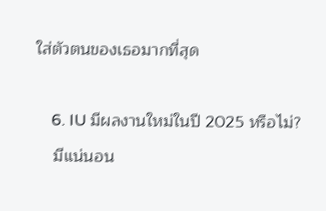ใส่ตัวตนของเธอมากที่สุด

    6. IU มีผลงานใหม่ในปี 2025 หรือไม่?
    มีแน่นอน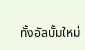ทั้งอัลบั้มใหม่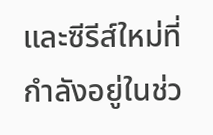และซีรีส์ใหม่ที่กำลังอยู่ในช่ว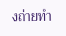งถ่ายทำ